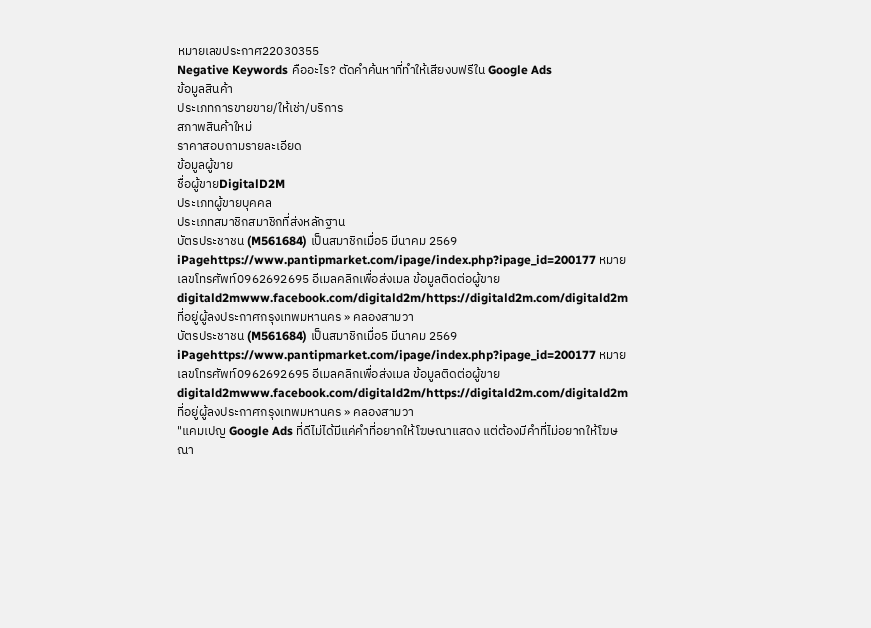หมายเลขประกาศ22030355
Negative Keywords คืออะไร? ตัดคำค้นหาที่ทำให้เสียงบฟรีใน Google Ads
ข้อมูลสินค้า
ประเภทการขายขาย/ให้เช่า/บริการ
สภาพสินค้าใหม่
ราคาสอบถามรายละเอียด
ข้อมูลผู้ขาย
ชื่อผู้ขายDigitalD2M
ประเภทผู้ขายบุคคล
ประเภทสมาชิกสมาชิกที่ส่งหลักฐาน
บัตรประชาชน (M561684) เป็นสมาชิกเมื่อ5 มีนาคม 2569 iPagehttps://www.pantipmarket.com/ipage/index.php?ipage_id=200177 หมายเลขโทรศัพท์0962692695 อีเมลคลิกเพื่อส่งเมล ข้อมูลติดต่อผู้ขายdigitald2mwww.facebook.com/digitald2m/https://digitald2m.com/digitald2m ที่อยู่ผู้ลงประกาศกรุงเทพมหานคร » คลองสามวา
บัตรประชาชน (M561684) เป็นสมาชิกเมื่อ5 มีนาคม 2569 iPagehttps://www.pantipmarket.com/ipage/index.php?ipage_id=200177 หมายเลขโทรศัพท์0962692695 อีเมลคลิกเพื่อส่งเมล ข้อมูลติดต่อผู้ขายdigitald2mwww.facebook.com/digitald2m/https://digitald2m.com/digitald2m ที่อยู่ผู้ลงประกาศกรุงเทพมหานคร » คลองสามวา
"แคมเปญ Google Ads ที่ดีไม่ได้มีแค่คำที่อยากให้โฆษณาแสดง แต่ต้องมีคำที่ไม่อยากให้โฆษณา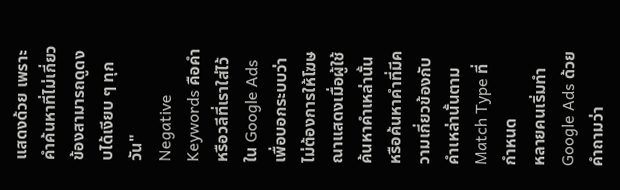แสดงด้วย เพราะคำค้นหาที่ไม่เกี่ยวข้องสามารถดูดงบได้เงียบ ๆ ทุกวัน"
Negative Keywords คือคำหรือวลีที่เราใส่ไว้ใน Google Ads เพื่อบอกระบบว่า ไม่ต้องการให้โฆษณาแสดงเมื่อผู้ใช้ค้นหาคำเหล่านั้น หรือค้นหาคำที่มีความเกี่ยวข้องกับคำเหล่านั้นตาม Match Type ที่กำหนด
หลายคนเริ่มทำ Google Ads ด้วยคำถามว่า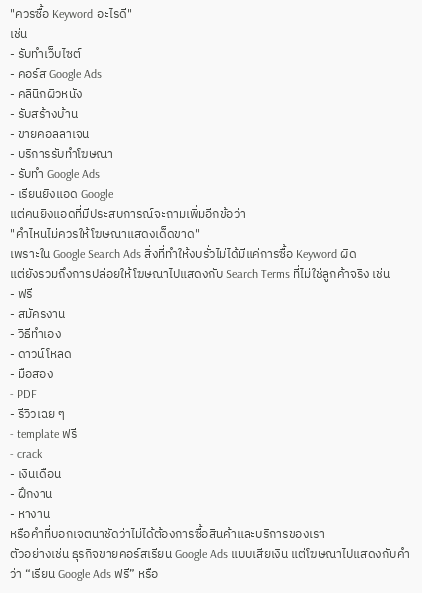"ควรซื้อ Keyword อะไรดี"
เช่น
- รับทำเว็บไซต์
- คอร์ส Google Ads
- คลินิกผิวหนัง
- รับสร้างบ้าน
- ขายคอลลาเจน
- บริการรับทำโฆษณา
- รับทำ Google Ads
- เรียนยิงแอด Google
แต่คนยิงแอดที่มีประสบการณ์จะถามเพิ่มอีกข้อว่า
"คำไหนไม่ควรให้โฆษณาแสดงเด็ดขาด"
เพราะใน Google Search Ads สิ่งที่ทำให้งบรั่วไม่ได้มีแค่การซื้อ Keyword ผิด
แต่ยังรวมถึงการปล่อยให้โฆษณาไปแสดงกับ Search Terms ที่ไม่ใช่ลูกค้าจริง เช่น
- ฟรี
- สมัครงาน
- วิธีทำเอง
- ดาวน์โหลด
- มือสอง
- PDF
- รีวิวเฉย ๆ
- template ฟรี
- crack
- เงินเดือน
- ฝึกงาน
- หางาน
หรือคำที่บอกเจตนาชัดว่าไม่ได้ต้องการซื้อสินค้าและบริการของเรา
ตัวอย่างเช่น ธุรกิจขายคอร์สเรียน Google Ads แบบเสียเงิน แต่โฆษณาไปแสดงกับคำว่า “เรียน Google Ads ฟรี” หรือ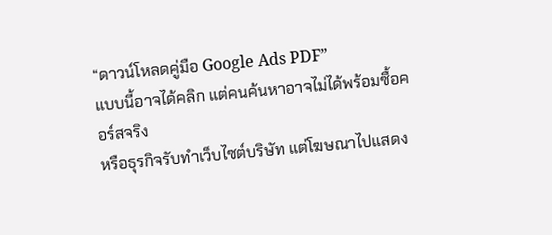“ดาวน์โหลดคู่มือ Google Ads PDF”
แบบนี้อาจได้คลิก แต่คนค้นหาอาจไม่ได้พร้อมซื้อคอร์สจริง
หรือธุรกิจรับทำเว็บไซต์บริษัท แต่โฆษณาไปแสดง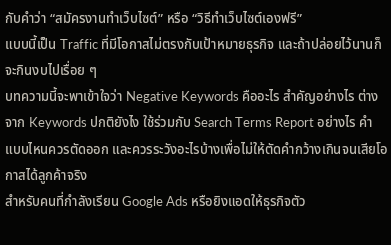กับคำว่า “สมัครงานทำเว็บไซต์” หรือ “วิธีทำเว็บไซต์เองฟรี”
แบบนี้เป็น Traffic ที่มีโอกาสไม่ตรงกับเป้าหมายธุรกิจ และถ้าปล่อยไว้นานก็จะกินงบไปเรื่อย ๆ
บทความนี้จะพาเข้าใจว่า Negative Keywords คืออะไร สำคัญอย่างไร ต่างจาก Keywords ปกติยังไง ใช้ร่วมกับ Search Terms Report อย่างไร คำแบบไหนควรตัดออก และควรระวังอะไรบ้างเพื่อไม่ให้ตัดคำกว้างเกินจนเสียโอกาสได้ลูกค้าจริง
สำหรับคนที่กำลังเรียน Google Ads หรือยิงแอดให้ธุรกิจตัว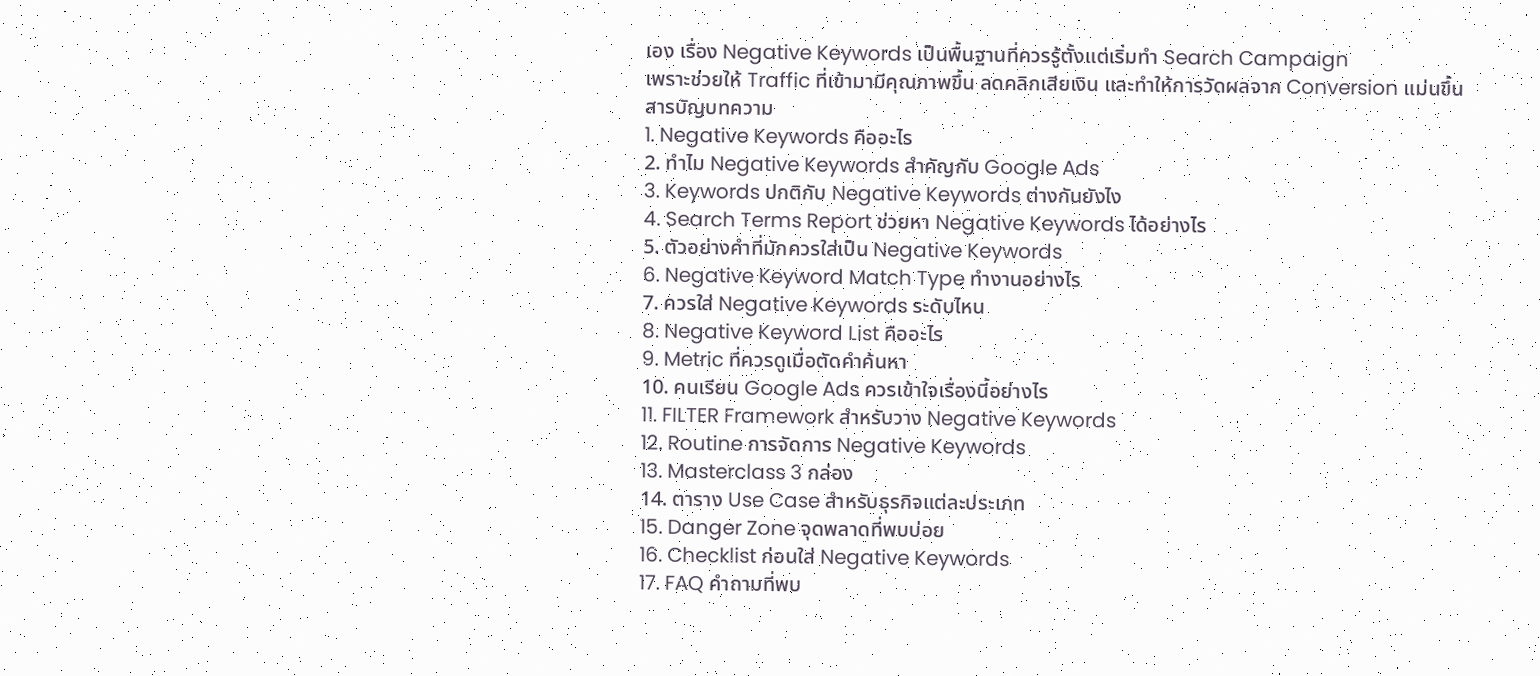เอง เรื่อง Negative Keywords เป็นพื้นฐานที่ควรรู้ตั้งแต่เริ่มทำ Search Campaign
เพราะช่วยให้ Traffic ที่เข้ามามีคุณภาพขึ้น ลดคลิกเสียเงิน และทำให้การวัดผลจาก Conversion แม่นขึ้น
สารบัญบทความ
1. Negative Keywords คืออะไร
2. ทำไม Negative Keywords สำคัญกับ Google Ads
3. Keywords ปกติกับ Negative Keywords ต่างกันยังไง
4. Search Terms Report ช่วยหา Negative Keywords ได้อย่างไร
5. ตัวอย่างคำที่มักควรใส่เป็น Negative Keywords
6. Negative Keyword Match Type ทำงานอย่างไร
7. ควรใส่ Negative Keywords ระดับไหน
8. Negative Keyword List คืออะไร
9. Metric ที่ควรดูเมื่อตัดคำค้นหา
10. คนเรียน Google Ads ควรเข้าใจเรื่องนี้อย่างไร
11. FILTER Framework สำหรับวาง Negative Keywords
12. Routine การจัดการ Negative Keywords
13. Masterclass 3 กล่อง
14. ตาราง Use Case สำหรับธุรกิจแต่ละประเภท
15. Danger Zone จุดพลาดที่พบบ่อย
16. Checklist ก่อนใส่ Negative Keywords
17. FAQ คำถามที่พบ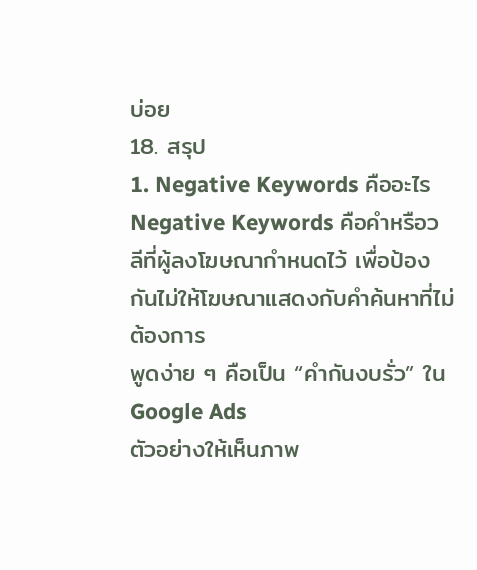บ่อย
18. สรุป
1. Negative Keywords คืออะไร
Negative Keywords คือคำหรือวลีที่ผู้ลงโฆษณากำหนดไว้ เพื่อป้องกันไม่ให้โฆษณาแสดงกับคำค้นหาที่ไม่ต้องการ
พูดง่าย ๆ คือเป็น “คำกันงบรั่ว” ใน Google Ads
ตัวอย่างให้เห็นภาพ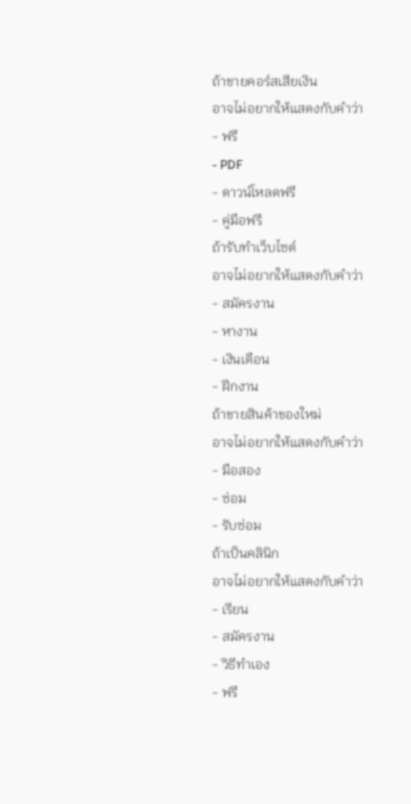ถ้าขายคอร์สเสียเงิน
อาจไม่อยากให้แสดงกับคำว่า
- ฟรี
- PDF
- ดาวน์โหลดฟรี
- คู่มือฟรี
ถ้ารับทำเว็บไซต์
อาจไม่อยากให้แสดงกับคำว่า
- สมัครงาน
- หางาน
- เงินเดือน
- ฝึกงาน
ถ้าขายสินค้าของใหม่
อาจไม่อยากให้แสดงกับคำว่า
- มือสอง
- ซ่อม
- รับซ่อม
ถ้าเป็นคลินิก
อาจไม่อยากให้แสดงกับคำว่า
- เรียน
- สมัครงาน
- วิธีทำเอง
- ฟรี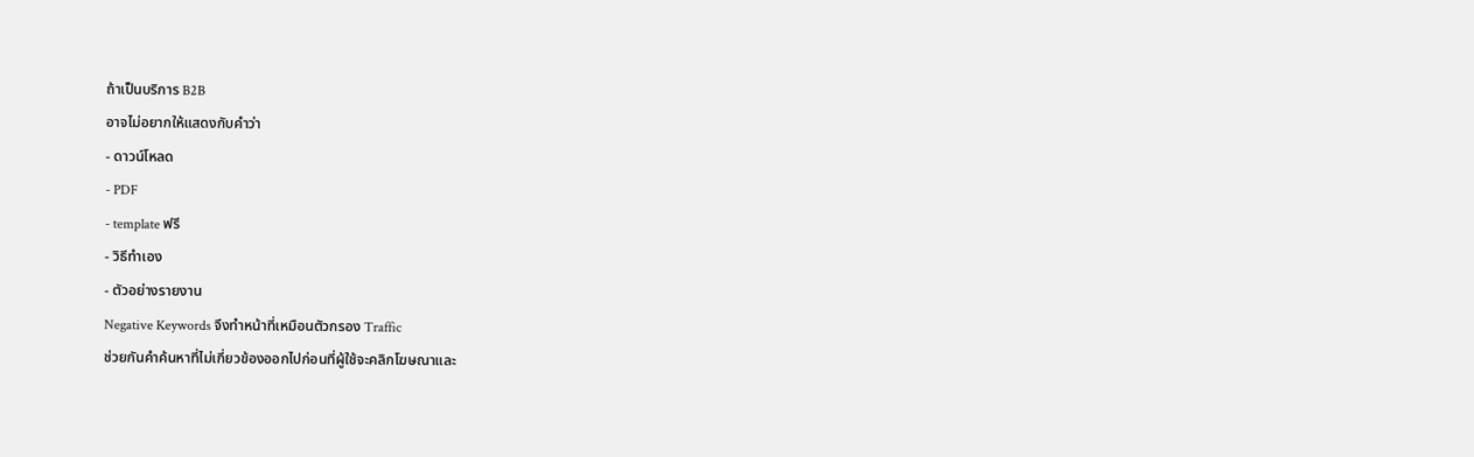ถ้าเป็นบริการ B2B
อาจไม่อยากให้แสดงกับคำว่า
- ดาวน์โหลด
- PDF
- template ฟรี
- วิธีทำเอง
- ตัวอย่างรายงาน
Negative Keywords จึงทำหน้าที่เหมือนตัวกรอง Traffic
ช่วยกันคำค้นหาที่ไม่เกี่ยวข้องออกไปก่อนที่ผู้ใช้จะคลิกโฆษณาและ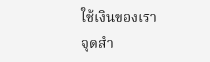ใช้เงินของเรา
จุดสำ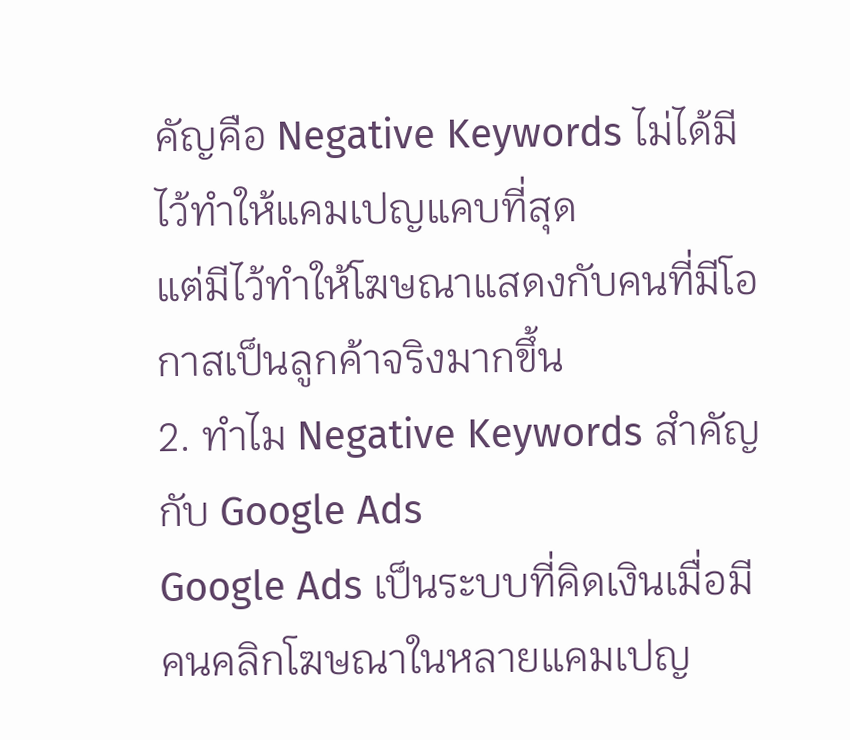คัญคือ Negative Keywords ไม่ได้มีไว้ทำให้แคมเปญแคบที่สุด
แต่มีไว้ทำให้โฆษณาแสดงกับคนที่มีโอกาสเป็นลูกค้าจริงมากขึ้น
2. ทำไม Negative Keywords สำคัญกับ Google Ads
Google Ads เป็นระบบที่คิดเงินเมื่อมีคนคลิกโฆษณาในหลายแคมเปญ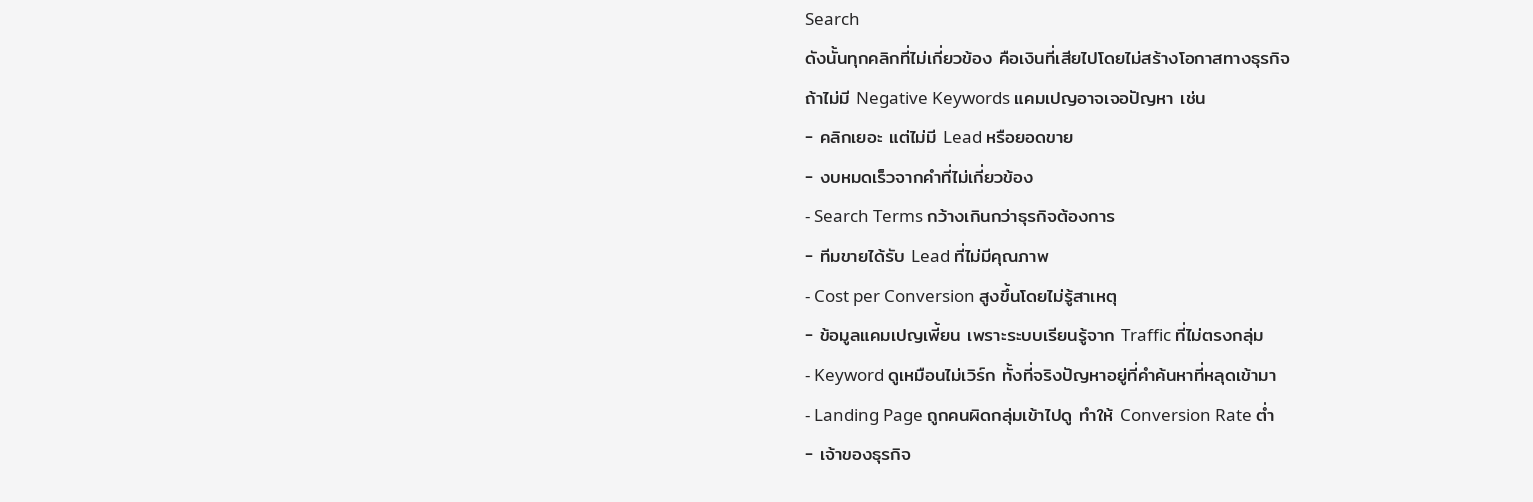Search
ดังนั้นทุกคลิกที่ไม่เกี่ยวข้อง คือเงินที่เสียไปโดยไม่สร้างโอกาสทางธุรกิจ
ถ้าไม่มี Negative Keywords แคมเปญอาจเจอปัญหา เช่น
- คลิกเยอะ แต่ไม่มี Lead หรือยอดขาย
- งบหมดเร็วจากคำที่ไม่เกี่ยวข้อง
- Search Terms กว้างเกินกว่าธุรกิจต้องการ
- ทีมขายได้รับ Lead ที่ไม่มีคุณภาพ
- Cost per Conversion สูงขึ้นโดยไม่รู้สาเหตุ
- ข้อมูลแคมเปญเพี้ยน เพราะระบบเรียนรู้จาก Traffic ที่ไม่ตรงกลุ่ม
- Keyword ดูเหมือนไม่เวิร์ก ทั้งที่จริงปัญหาอยู่ที่คำค้นหาที่หลุดเข้ามา
- Landing Page ถูกคนผิดกลุ่มเข้าไปดู ทำให้ Conversion Rate ต่ำ
- เจ้าของธุรกิจ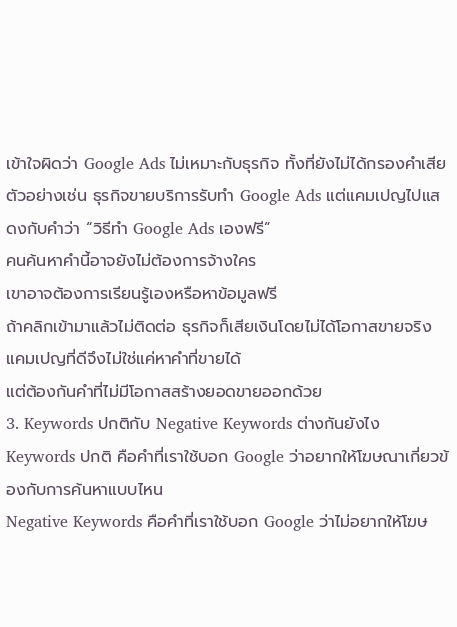เข้าใจผิดว่า Google Ads ไม่เหมาะกับธุรกิจ ทั้งที่ยังไม่ได้กรองคำเสีย
ตัวอย่างเช่น ธุรกิจขายบริการรับทำ Google Ads แต่แคมเปญไปแสดงกับคำว่า “วิธีทำ Google Ads เองฟรี”
คนค้นหาคำนี้อาจยังไม่ต้องการจ้างใคร
เขาอาจต้องการเรียนรู้เองหรือหาข้อมูลฟรี
ถ้าคลิกเข้ามาแล้วไม่ติดต่อ ธุรกิจก็เสียเงินโดยไม่ได้โอกาสขายจริง
แคมเปญที่ดีจึงไม่ใช่แค่หาคำที่ขายได้
แต่ต้องกันคำที่ไม่มีโอกาสสร้างยอดขายออกด้วย
3. Keywords ปกติกับ Negative Keywords ต่างกันยังไง
Keywords ปกติ คือคำที่เราใช้บอก Google ว่าอยากให้โฆษณาเกี่ยวข้องกับการค้นหาแบบไหน
Negative Keywords คือคำที่เราใช้บอก Google ว่าไม่อยากให้โฆษ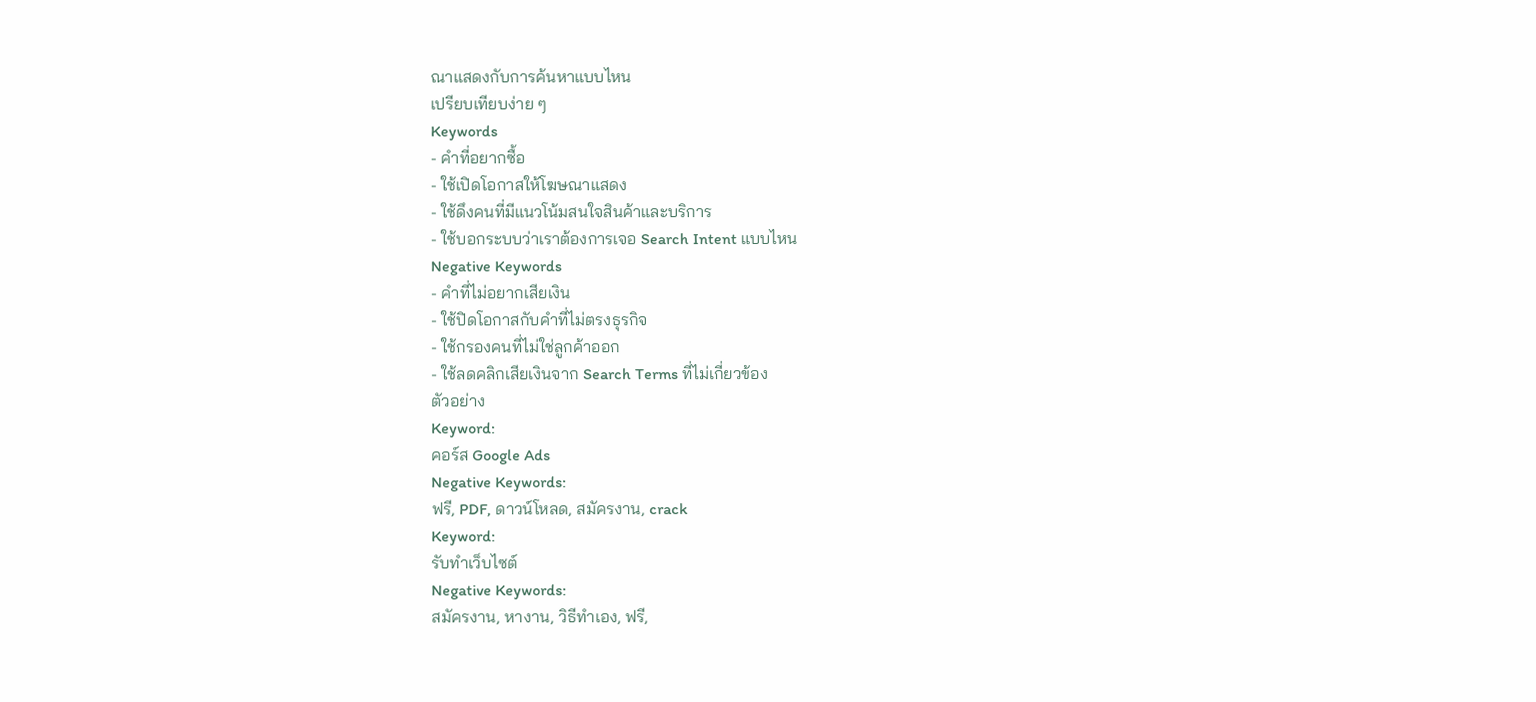ณาแสดงกับการค้นหาแบบไหน
เปรียบเทียบง่าย ๆ
Keywords
- คำที่อยากซื้อ
- ใช้เปิดโอกาสให้โฆษณาแสดง
- ใช้ดึงคนที่มีแนวโน้มสนใจสินค้าและบริการ
- ใช้บอกระบบว่าเราต้องการเจอ Search Intent แบบไหน
Negative Keywords
- คำที่ไม่อยากเสียเงิน
- ใช้ปิดโอกาสกับคำที่ไม่ตรงธุรกิจ
- ใช้กรองคนที่ไม่ใช่ลูกค้าออก
- ใช้ลดคลิกเสียเงินจาก Search Terms ที่ไม่เกี่ยวข้อง
ตัวอย่าง
Keyword:
คอร์ส Google Ads
Negative Keywords:
ฟรี, PDF, ดาวน์โหลด, สมัครงาน, crack
Keyword:
รับทำเว็บไซต์
Negative Keywords:
สมัครงาน, หางาน, วิธีทำเอง, ฟรี,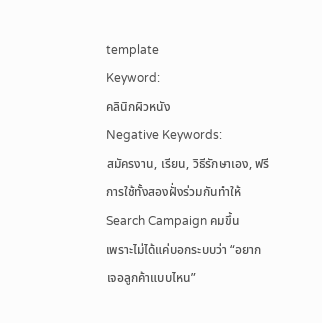template
Keyword:
คลินิกผิวหนัง
Negative Keywords:
สมัครงาน, เรียน, วิธีรักษาเอง, ฟรี
การใช้ทั้งสองฝั่งร่วมกันทำให้ Search Campaign คมขึ้น
เพราะไม่ได้แค่บอกระบบว่า “อยากเจอลูกค้าแบบไหน”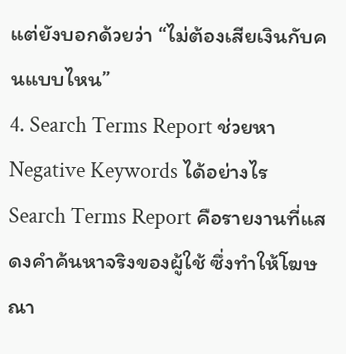แต่ยังบอกด้วยว่า “ไม่ต้องเสียเงินกับคนแบบไหน”
4. Search Terms Report ช่วยหา Negative Keywords ได้อย่างไร
Search Terms Report คือรายงานที่แสดงคำค้นหาจริงของผู้ใช้ ซึ่งทำให้โฆษณา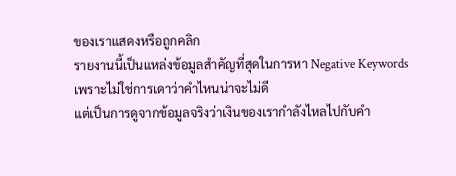ของเราแสดงหรือถูกคลิก
รายงานนี้เป็นแหล่งข้อมูลสำคัญที่สุดในการหา Negative Keywords
เพราะไม่ใช่การเดาว่าคำไหนน่าจะไม่ดี
แต่เป็นการดูจากข้อมูลจริงว่าเงินของเรากำลังไหลไปกับคำ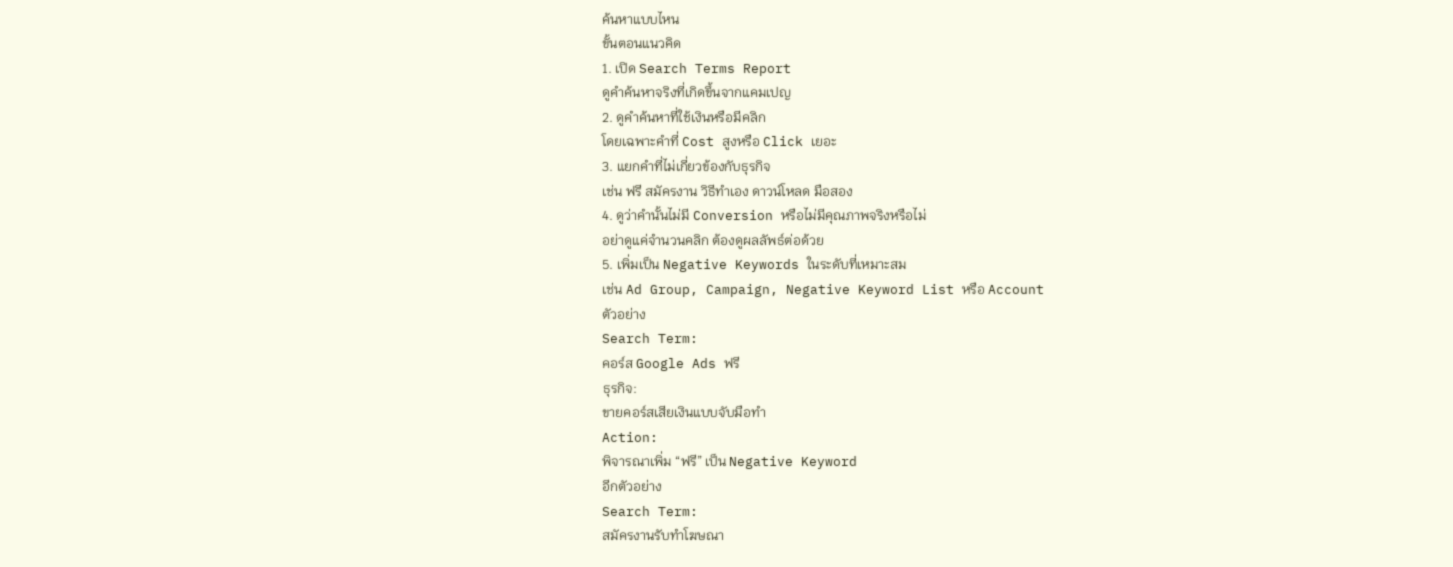ค้นหาแบบไหน
ขั้นตอนแนวคิด
1. เปิด Search Terms Report
ดูคำค้นหาจริงที่เกิดขึ้นจากแคมเปญ
2. ดูคำค้นหาที่ใช้เงินหรือมีคลิก
โดยเฉพาะคำที่ Cost สูงหรือ Click เยอะ
3. แยกคำที่ไม่เกี่ยวข้องกับธุรกิจ
เช่น ฟรี สมัครงาน วิธีทำเอง ดาวน์โหลด มือสอง
4. ดูว่าคำนั้นไม่มี Conversion หรือไม่มีคุณภาพจริงหรือไม่
อย่าดูแค่จำนวนคลิก ต้องดูผลลัพธ์ต่อด้วย
5. เพิ่มเป็น Negative Keywords ในระดับที่เหมาะสม
เช่น Ad Group, Campaign, Negative Keyword List หรือ Account
ตัวอย่าง
Search Term:
คอร์ส Google Ads ฟรี
ธุรกิจ:
ขายคอร์สเสียเงินแบบจับมือทำ
Action:
พิจารณาเพิ่ม “ฟรี” เป็น Negative Keyword
อีกตัวอย่าง
Search Term:
สมัครงานรับทำโฆษณา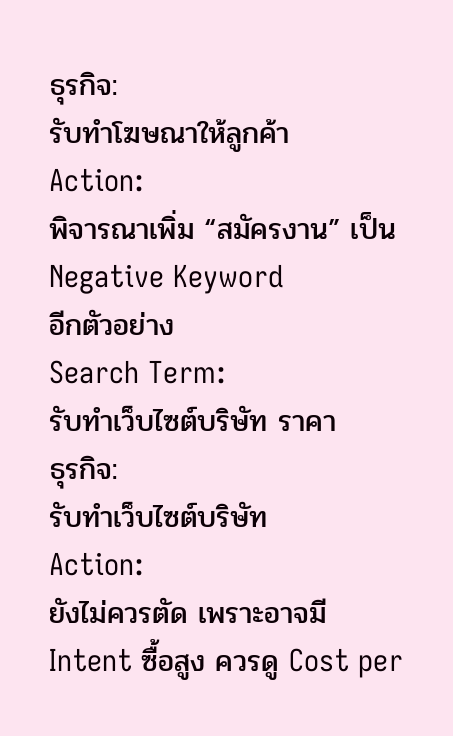ธุรกิจ:
รับทำโฆษณาให้ลูกค้า
Action:
พิจารณาเพิ่ม “สมัครงาน” เป็น Negative Keyword
อีกตัวอย่าง
Search Term:
รับทำเว็บไซต์บริษัท ราคา
ธุรกิจ:
รับทำเว็บไซต์บริษัท
Action:
ยังไม่ควรตัด เพราะอาจมี Intent ซื้อสูง ควรดู Cost per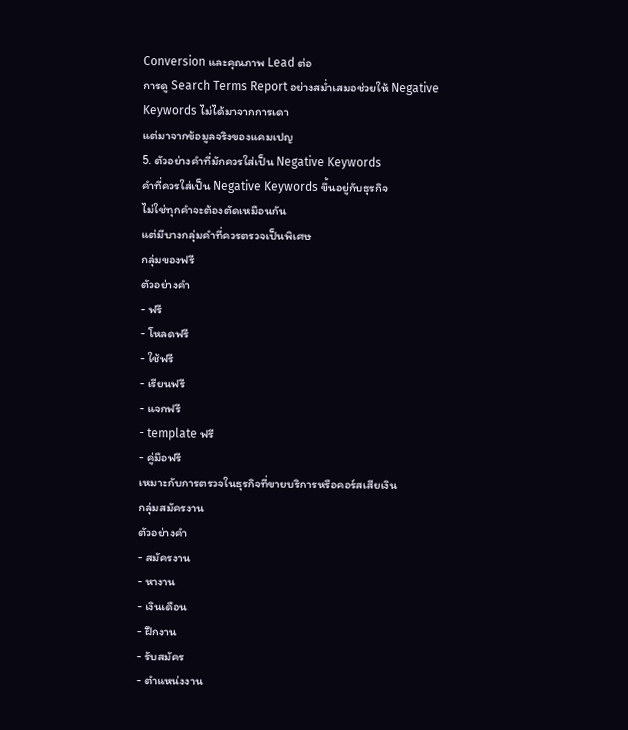Conversion และคุณภาพ Lead ต่อ
การดู Search Terms Report อย่างสม่ำเสมอช่วยให้ Negative Keywords ไม่ได้มาจากการเดา
แต่มาจากข้อมูลจริงของแคมเปญ
5. ตัวอย่างคำที่มักควรใส่เป็น Negative Keywords
คำที่ควรใส่เป็น Negative Keywords ขึ้นอยู่กับธุรกิจ
ไม่ใช่ทุกคำจะต้องตัดเหมือนกัน
แต่มีบางกลุ่มคำที่ควรตรวจเป็นพิเศษ
กลุ่มของฟรี
ตัวอย่างคำ
- ฟรี
- โหลดฟรี
- ใช้ฟรี
- เรียนฟรี
- แจกฟรี
- template ฟรี
- คู่มือฟรี
เหมาะกับการตรวจในธุรกิจที่ขายบริการหรือคอร์สเสียเงิน
กลุ่มสมัครงาน
ตัวอย่างคำ
- สมัครงาน
- หางาน
- เงินเดือน
- ฝึกงาน
- รับสมัคร
- ตำแหน่งงาน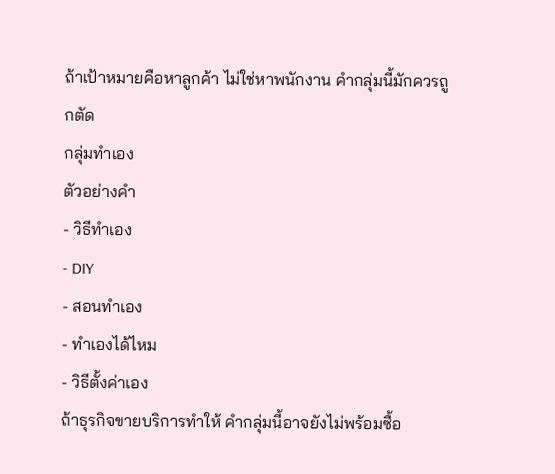ถ้าเป้าหมายคือหาลูกค้า ไม่ใช่หาพนักงาน คำกลุ่มนี้มักควรถูกตัด
กลุ่มทำเอง
ตัวอย่างคำ
- วิธีทำเอง
- DIY
- สอนทำเอง
- ทำเองได้ไหม
- วิธีตั้งค่าเอง
ถ้าธุรกิจขายบริการทำให้ คำกลุ่มนี้อาจยังไม่พร้อมซื้อ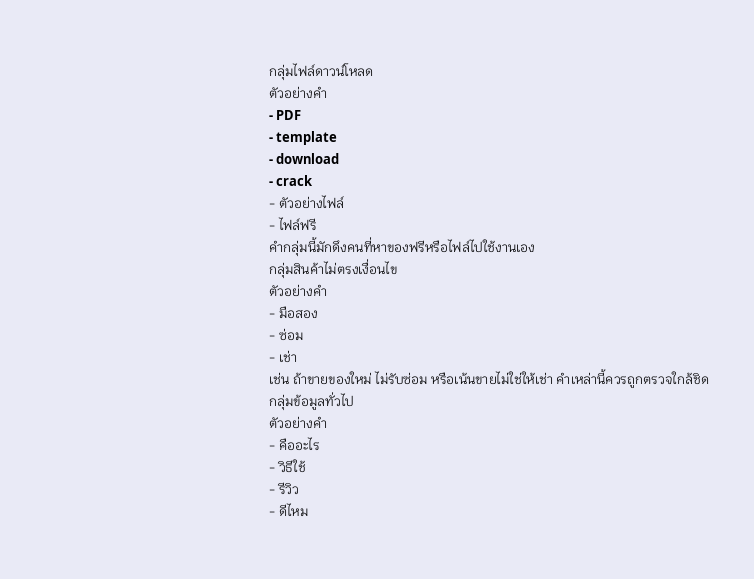กลุ่มไฟล์ดาวน์โหลด
ตัวอย่างคำ
- PDF
- template
- download
- crack
- ตัวอย่างไฟล์
- ไฟล์ฟรี
คำกลุ่มนี้มักดึงคนที่หาของฟรีหรือไฟล์ไปใช้งานเอง
กลุ่มสินค้าไม่ตรงเงื่อนไข
ตัวอย่างคำ
- มือสอง
- ซ่อม
- เช่า
เช่น ถ้าขายของใหม่ ไม่รับซ่อม หรือเน้นขายไม่ใช่ให้เช่า คำเหล่านี้ควรถูกตรวจใกล้ชิด
กลุ่มข้อมูลทั่วไป
ตัวอย่างคำ
- คืออะไร
- วิธีใช้
- รีวิว
- ดีไหม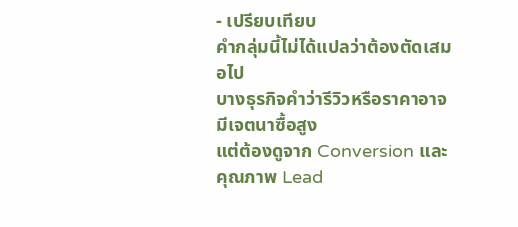- เปรียบเทียบ
คำกลุ่มนี้ไม่ได้แปลว่าต้องตัดเสมอไป
บางธุรกิจคำว่ารีวิวหรือราคาอาจมีเจตนาซื้อสูง
แต่ต้องดูจาก Conversion และคุณภาพ Lead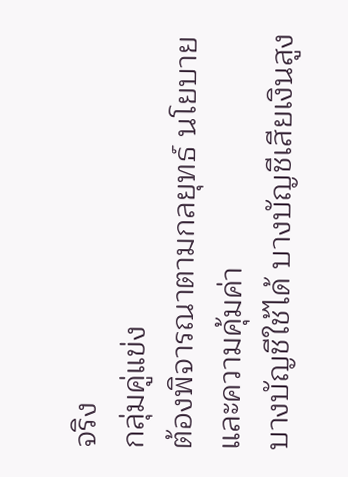จริง
กลุ่มคู่แข่ง
ต้องพิจารณาตามกลยุทธ์ นโยบาย และความคุ้มค่า
บางบัญชีใช้ได้ บางบัญชีเสียเงินสูง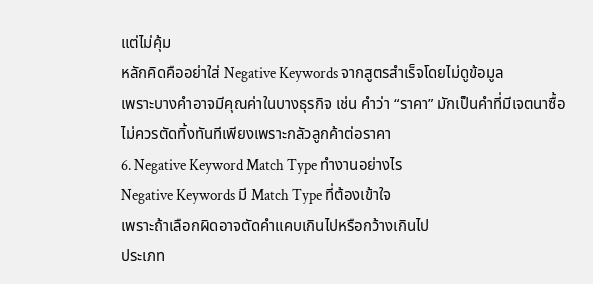แต่ไม่คุ้ม
หลักคิดคืออย่าใส่ Negative Keywords จากสูตรสำเร็จโดยไม่ดูข้อมูล
เพราะบางคำอาจมีคุณค่าในบางธุรกิจ เช่น คำว่า “ราคา” มักเป็นคำที่มีเจตนาซื้อ ไม่ควรตัดทิ้งทันทีเพียงเพราะกลัวลูกค้าต่อราคา
6. Negative Keyword Match Type ทำงานอย่างไร
Negative Keywords มี Match Type ที่ต้องเข้าใจ
เพราะถ้าเลือกผิดอาจตัดคำแคบเกินไปหรือกว้างเกินไป
ประเภท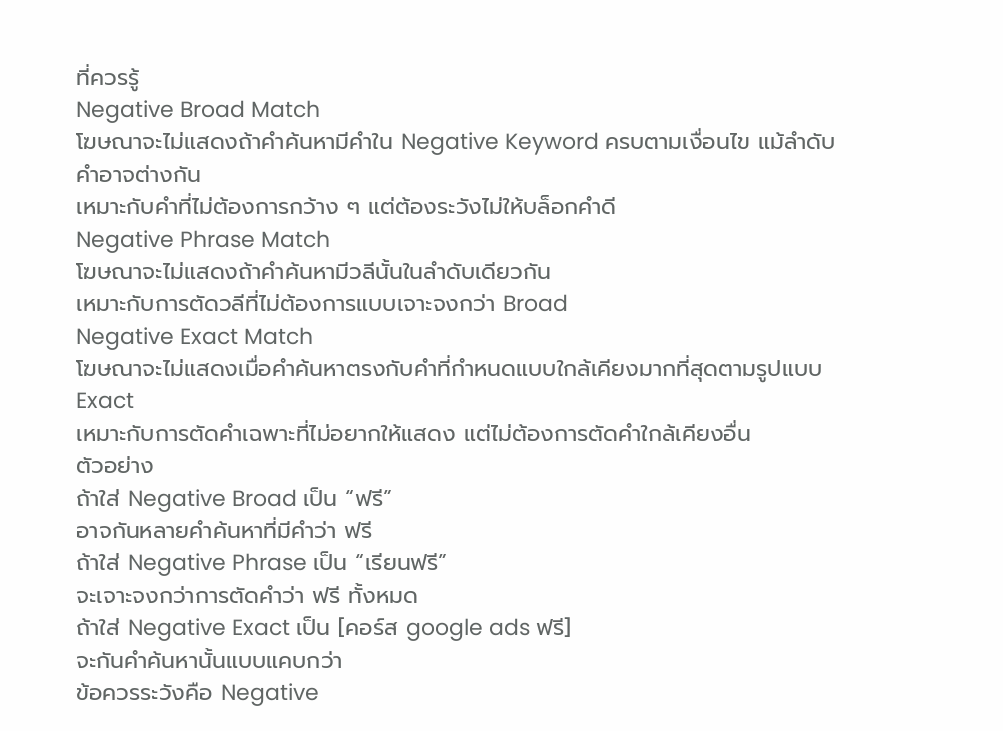ที่ควรรู้
Negative Broad Match
โฆษณาจะไม่แสดงถ้าคำค้นหามีคำใน Negative Keyword ครบตามเงื่อนไข แม้ลำดับคำอาจต่างกัน
เหมาะกับคำที่ไม่ต้องการกว้าง ๆ แต่ต้องระวังไม่ให้บล็อกคำดี
Negative Phrase Match
โฆษณาจะไม่แสดงถ้าคำค้นหามีวลีนั้นในลำดับเดียวกัน
เหมาะกับการตัดวลีที่ไม่ต้องการแบบเจาะจงกว่า Broad
Negative Exact Match
โฆษณาจะไม่แสดงเมื่อคำค้นหาตรงกับคำที่กำหนดแบบใกล้เคียงมากที่สุดตามรูปแบบ Exact
เหมาะกับการตัดคำเฉพาะที่ไม่อยากให้แสดง แต่ไม่ต้องการตัดคำใกล้เคียงอื่น
ตัวอย่าง
ถ้าใส่ Negative Broad เป็น “ฟรี”
อาจกันหลายคำค้นหาที่มีคำว่า ฟรี
ถ้าใส่ Negative Phrase เป็น “เรียนฟรี”
จะเจาะจงกว่าการตัดคำว่า ฟรี ทั้งหมด
ถ้าใส่ Negative Exact เป็น [คอร์ส google ads ฟรี]
จะกันคำค้นหานั้นแบบแคบกว่า
ข้อควรระวังคือ Negative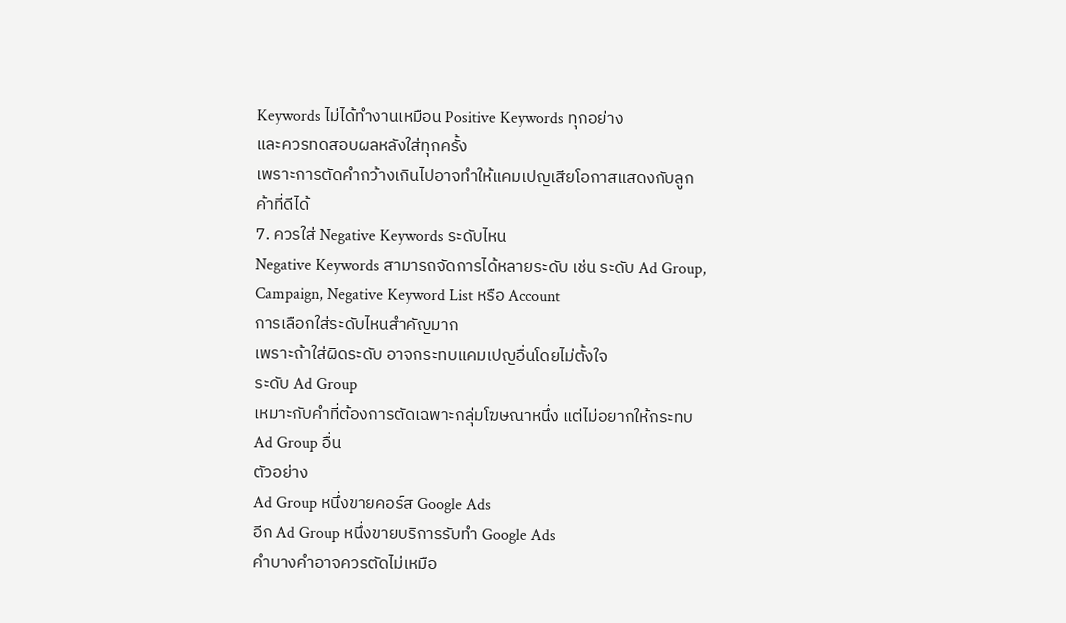Keywords ไม่ได้ทำงานเหมือน Positive Keywords ทุกอย่าง
และควรทดสอบผลหลังใส่ทุกครั้ง
เพราะการตัดคำกว้างเกินไปอาจทำให้แคมเปญเสียโอกาสแสดงกับลูกค้าที่ดีได้
7. ควรใส่ Negative Keywords ระดับไหน
Negative Keywords สามารถจัดการได้หลายระดับ เช่น ระดับ Ad Group, Campaign, Negative Keyword List หรือ Account
การเลือกใส่ระดับไหนสำคัญมาก
เพราะถ้าใส่ผิดระดับ อาจกระทบแคมเปญอื่นโดยไม่ตั้งใจ
ระดับ Ad Group
เหมาะกับคำที่ต้องการตัดเฉพาะกลุ่มโฆษณาหนึ่ง แต่ไม่อยากให้กระทบ Ad Group อื่น
ตัวอย่าง
Ad Group หนึ่งขายคอร์ส Google Ads
อีก Ad Group หนึ่งขายบริการรับทำ Google Ads
คำบางคำอาจควรตัดไม่เหมือ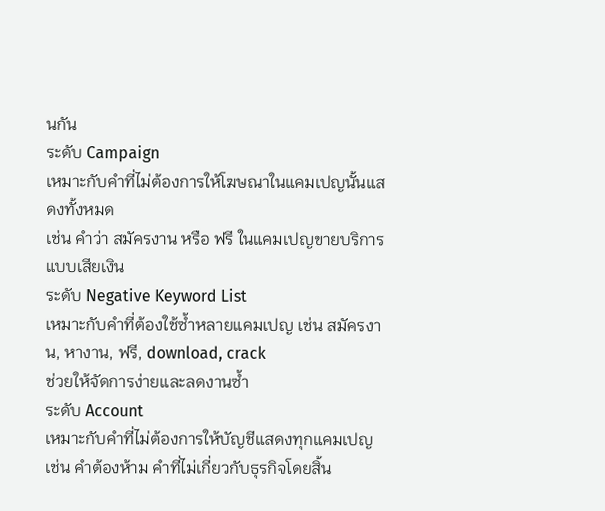นกัน
ระดับ Campaign
เหมาะกับคำที่ไม่ต้องการให้โฆษณาในแคมเปญนั้นแสดงทั้งหมด
เช่น คำว่า สมัครงาน หรือ ฟรี ในแคมเปญขายบริการแบบเสียเงิน
ระดับ Negative Keyword List
เหมาะกับคำที่ต้องใช้ซ้ำหลายแคมเปญ เช่น สมัครงาน, หางาน, ฟรี, download, crack
ช่วยให้จัดการง่ายและลดงานซ้ำ
ระดับ Account
เหมาะกับคำที่ไม่ต้องการให้บัญชีแสดงทุกแคมเปญ
เช่น คำต้องห้าม คำที่ไม่เกี่ยวกับธุรกิจโดยสิ้น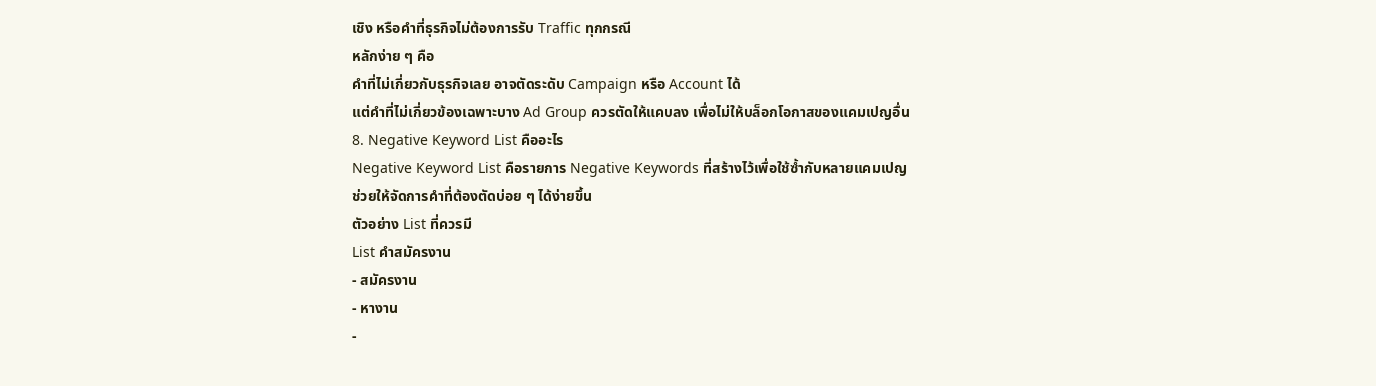เชิง หรือคำที่ธุรกิจไม่ต้องการรับ Traffic ทุกกรณี
หลักง่าย ๆ คือ
คำที่ไม่เกี่ยวกับธุรกิจเลย อาจตัดระดับ Campaign หรือ Account ได้
แต่คำที่ไม่เกี่ยวข้องเฉพาะบาง Ad Group ควรตัดให้แคบลง เพื่อไม่ให้บล็อกโอกาสของแคมเปญอื่น
8. Negative Keyword List คืออะไร
Negative Keyword List คือรายการ Negative Keywords ที่สร้างไว้เพื่อใช้ซ้ำกับหลายแคมเปญ
ช่วยให้จัดการคำที่ต้องตัดบ่อย ๆ ได้ง่ายขึ้น
ตัวอย่าง List ที่ควรมี
List คำสมัครงาน
- สมัครงาน
- หางาน
-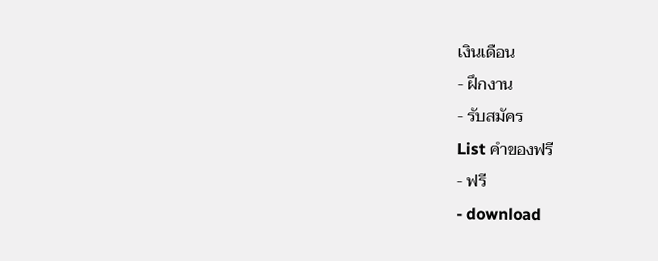เงินเดือน
- ฝึกงาน
- รับสมัคร
List คำของฟรี
- ฟรี
- download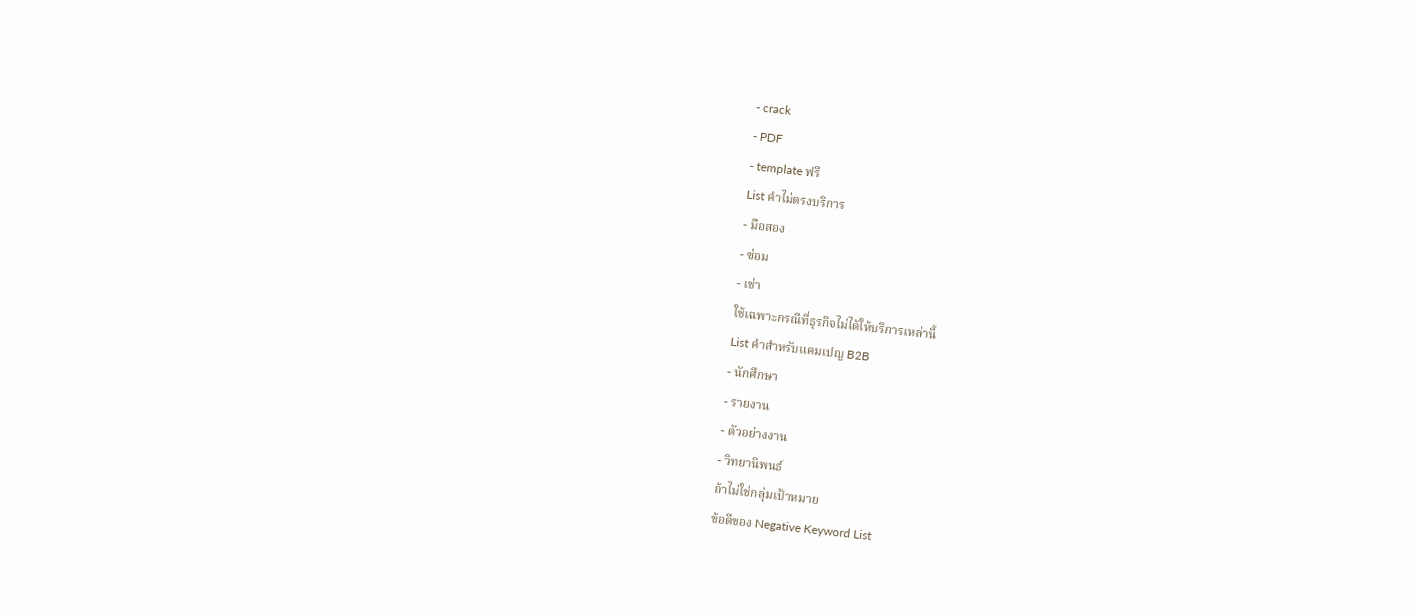- crack
- PDF
- template ฟรี
List คำไม่ตรงบริการ
- มือสอง
- ซ่อม
- เช่า
ใช้เฉพาะกรณีที่ธุรกิจไม่ได้ให้บริการเหล่านี้
List คำสำหรับแคมเปญ B2B
- นักศึกษา
- รายงาน
- ตัวอย่างงาน
- วิทยานิพนธ์
ถ้าไม่ใช่กลุ่มเป้าหมาย
ข้อดีของ Negative Keyword List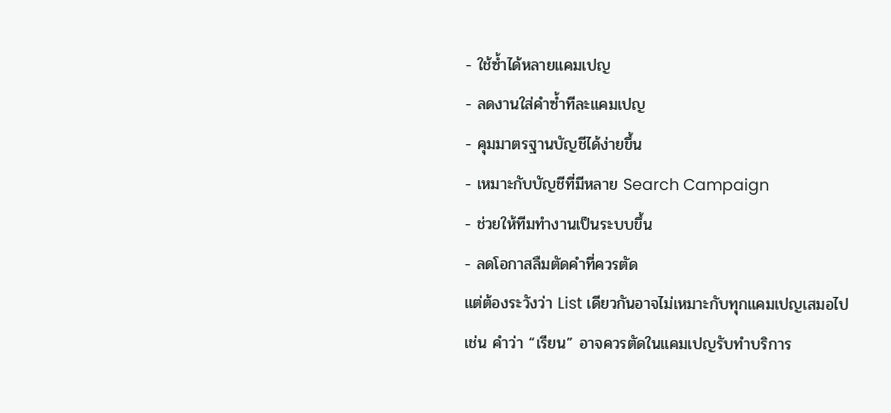- ใช้ซ้ำได้หลายแคมเปญ
- ลดงานใส่คำซ้ำทีละแคมเปญ
- คุมมาตรฐานบัญชีได้ง่ายขึ้น
- เหมาะกับบัญชีที่มีหลาย Search Campaign
- ช่วยให้ทีมทำงานเป็นระบบขึ้น
- ลดโอกาสลืมตัดคำที่ควรตัด
แต่ต้องระวังว่า List เดียวกันอาจไม่เหมาะกับทุกแคมเปญเสมอไป
เช่น คำว่า “เรียน” อาจควรตัดในแคมเปญรับทำบริการ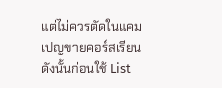แต่ไม่ควรตัดในแคมเปญขายคอร์สเรียน
ดังนั้นก่อนใช้ List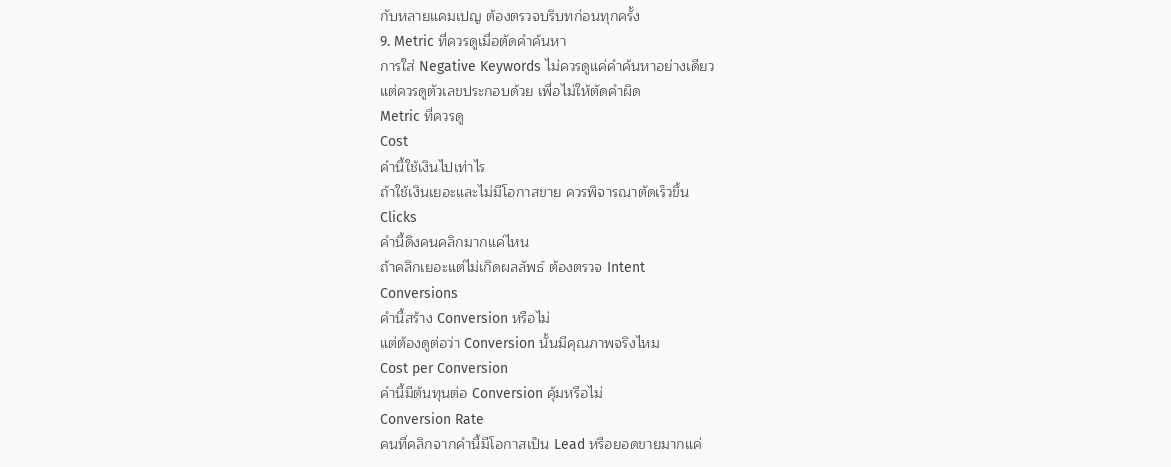กับหลายแคมเปญ ต้องตรวจบริบทก่อนทุกครั้ง
9. Metric ที่ควรดูเมื่อตัดคำค้นหา
การใส่ Negative Keywords ไม่ควรดูแค่คำค้นหาอย่างเดียว
แต่ควรดูตัวเลขประกอบด้วย เพื่อไม่ให้ตัดคำผิด
Metric ที่ควรดู
Cost
คำนี้ใช้เงินไปเท่าไร
ถ้าใช้เงินเยอะและไม่มีโอกาสขาย ควรพิจารณาตัดเร็วขึ้น
Clicks
คำนี้ดึงคนคลิกมากแค่ไหน
ถ้าคลิกเยอะแต่ไม่เกิดผลลัพธ์ ต้องตรวจ Intent
Conversions
คำนี้สร้าง Conversion หรือไม่
แต่ต้องดูต่อว่า Conversion นั้นมีคุณภาพจริงไหม
Cost per Conversion
คำนี้มีต้นทุนต่อ Conversion คุ้มหรือไม่
Conversion Rate
คนที่คลิกจากคำนี้มีโอกาสเป็น Lead หรือยอดขายมากแค่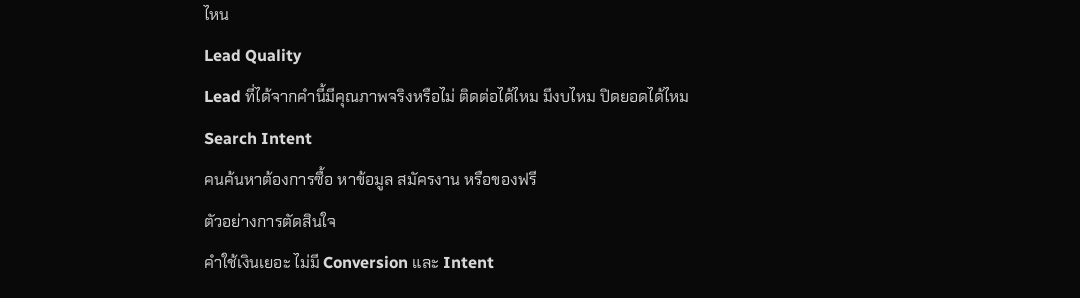ไหน
Lead Quality
Lead ที่ได้จากคำนี้มีคุณภาพจริงหรือไม่ ติดต่อได้ไหม มีงบไหม ปิดยอดได้ไหม
Search Intent
คนค้นหาต้องการซื้อ หาข้อมูล สมัครงาน หรือของฟรี
ตัวอย่างการตัดสินใจ
คำใช้เงินเยอะ ไม่มี Conversion และ Intent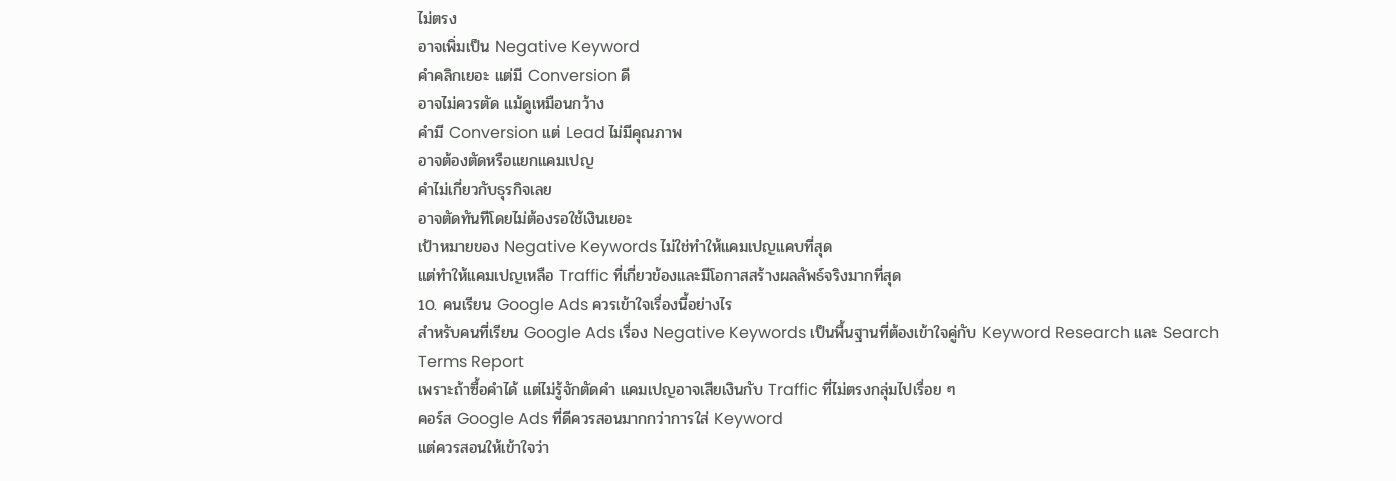ไม่ตรง
อาจเพิ่มเป็น Negative Keyword
คำคลิกเยอะ แต่มี Conversion ดี
อาจไม่ควรตัด แม้ดูเหมือนกว้าง
คำมี Conversion แต่ Lead ไม่มีคุณภาพ
อาจต้องตัดหรือแยกแคมเปญ
คำไม่เกี่ยวกับธุรกิจเลย
อาจตัดทันทีโดยไม่ต้องรอใช้เงินเยอะ
เป้าหมายของ Negative Keywords ไม่ใช่ทำให้แคมเปญแคบที่สุด
แต่ทำให้แคมเปญเหลือ Traffic ที่เกี่ยวข้องและมีโอกาสสร้างผลลัพธ์จริงมากที่สุด
10. คนเรียน Google Ads ควรเข้าใจเรื่องนี้อย่างไร
สำหรับคนที่เรียน Google Ads เรื่อง Negative Keywords เป็นพื้นฐานที่ต้องเข้าใจคู่กับ Keyword Research และ Search Terms Report
เพราะถ้าซื้อคำได้ แต่ไม่รู้จักตัดคำ แคมเปญอาจเสียเงินกับ Traffic ที่ไม่ตรงกลุ่มไปเรื่อย ๆ
คอร์ส Google Ads ที่ดีควรสอนมากกว่าการใส่ Keyword
แต่ควรสอนให้เข้าใจว่า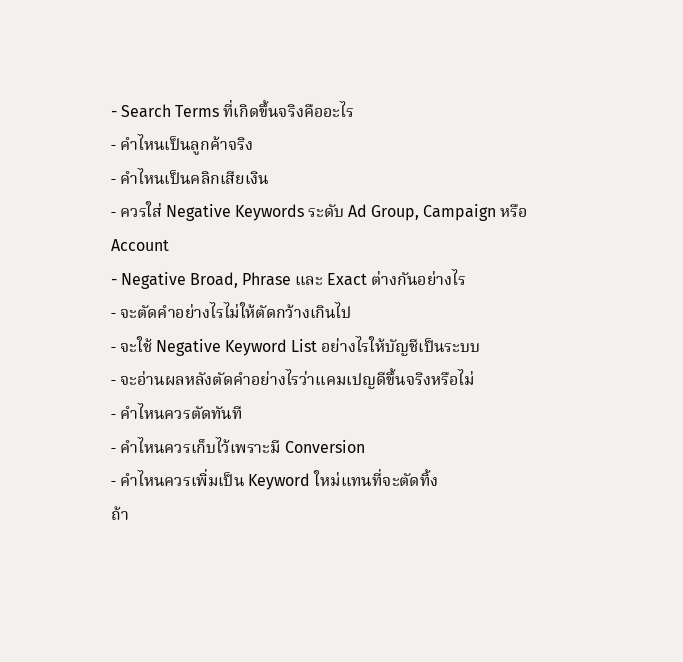- Search Terms ที่เกิดขึ้นจริงคืออะไร
- คำไหนเป็นลูกค้าจริง
- คำไหนเป็นคลิกเสียเงิน
- ควรใส่ Negative Keywords ระดับ Ad Group, Campaign หรือ Account
- Negative Broad, Phrase และ Exact ต่างกันอย่างไร
- จะตัดคำอย่างไรไม่ให้ตัดกว้างเกินไป
- จะใช้ Negative Keyword List อย่างไรให้บัญชีเป็นระบบ
- จะอ่านผลหลังตัดคำอย่างไรว่าแคมเปญดีขึ้นจริงหรือไม่
- คำไหนควรตัดทันที
- คำไหนควรเก็บไว้เพราะมี Conversion
- คำไหนควรเพิ่มเป็น Keyword ใหม่แทนที่จะตัดทิ้ง
ถ้า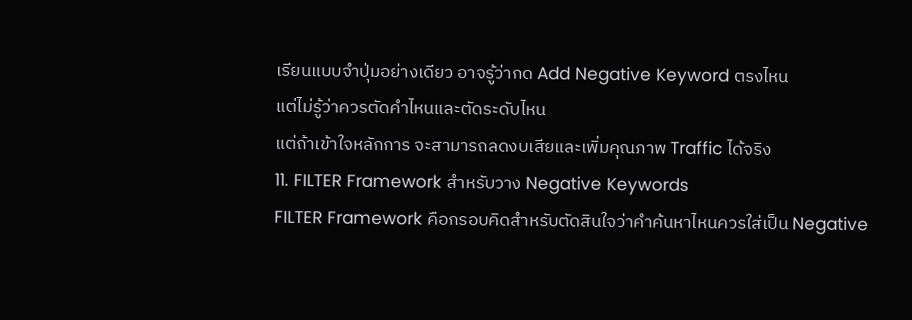เรียนแบบจำปุ่มอย่างเดียว อาจรู้ว่ากด Add Negative Keyword ตรงไหน
แต่ไม่รู้ว่าควรตัดคำไหนและตัดระดับไหน
แต่ถ้าเข้าใจหลักการ จะสามารถลดงบเสียและเพิ่มคุณภาพ Traffic ได้จริง
11. FILTER Framework สำหรับวาง Negative Keywords
FILTER Framework คือกรอบคิดสำหรับตัดสินใจว่าคำค้นหาไหนควรใส่เป็น Negative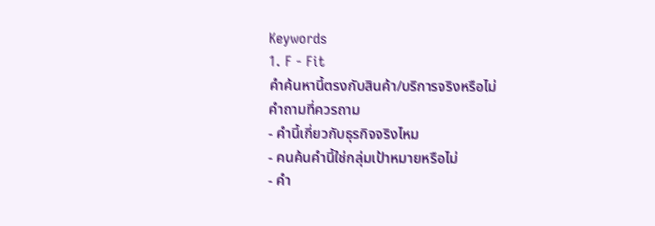Keywords
1. F - Fit
คำค้นหานี้ตรงกับสินค้า/บริการจริงหรือไม่
คำถามที่ควรถาม
- คำนี้เกี่ยวกับธุรกิจจริงไหม
- คนค้นคำนี้ใช่กลุ่มเป้าหมายหรือไม่
- คำ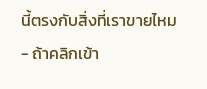นี้ตรงกับสิ่งที่เราขายไหม
- ถ้าคลิกเข้า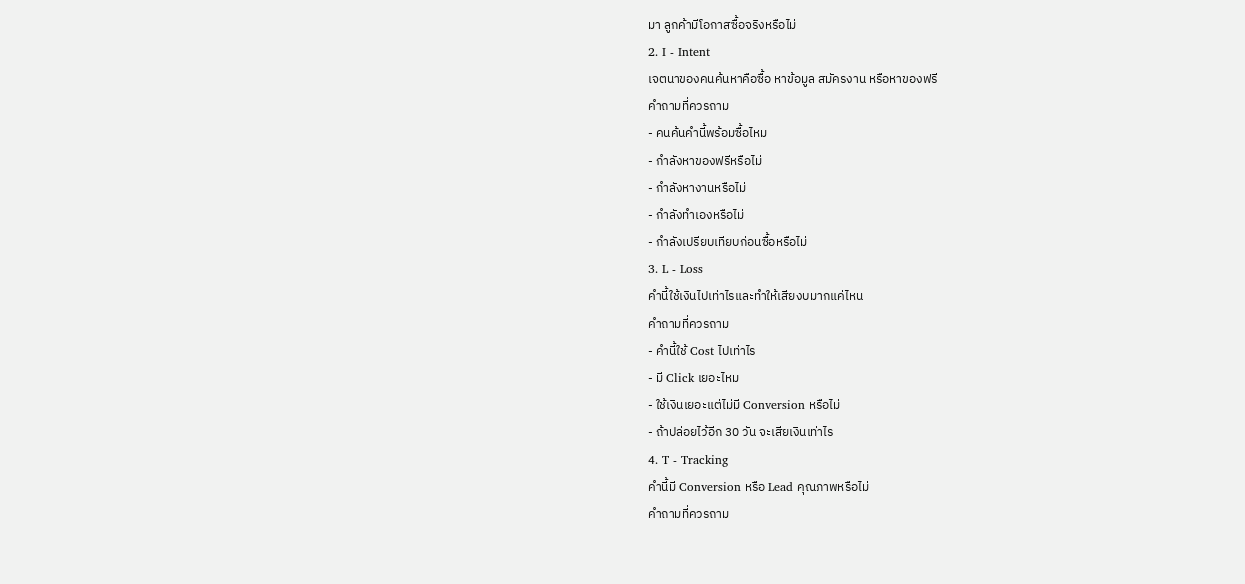มา ลูกค้ามีโอกาสซื้อจริงหรือไม่
2. I - Intent
เจตนาของคนค้นหาคือซื้อ หาข้อมูล สมัครงาน หรือหาของฟรี
คำถามที่ควรถาม
- คนค้นคำนี้พร้อมซื้อไหม
- กำลังหาของฟรีหรือไม่
- กำลังหางานหรือไม่
- กำลังทำเองหรือไม่
- กำลังเปรียบเทียบก่อนซื้อหรือไม่
3. L - Loss
คำนี้ใช้เงินไปเท่าไรและทำให้เสียงบมากแค่ไหน
คำถามที่ควรถาม
- คำนี้ใช้ Cost ไปเท่าไร
- มี Click เยอะไหม
- ใช้เงินเยอะแต่ไม่มี Conversion หรือไม่
- ถ้าปล่อยไว้อีก 30 วัน จะเสียเงินเท่าไร
4. T - Tracking
คำนี้มี Conversion หรือ Lead คุณภาพหรือไม่
คำถามที่ควรถาม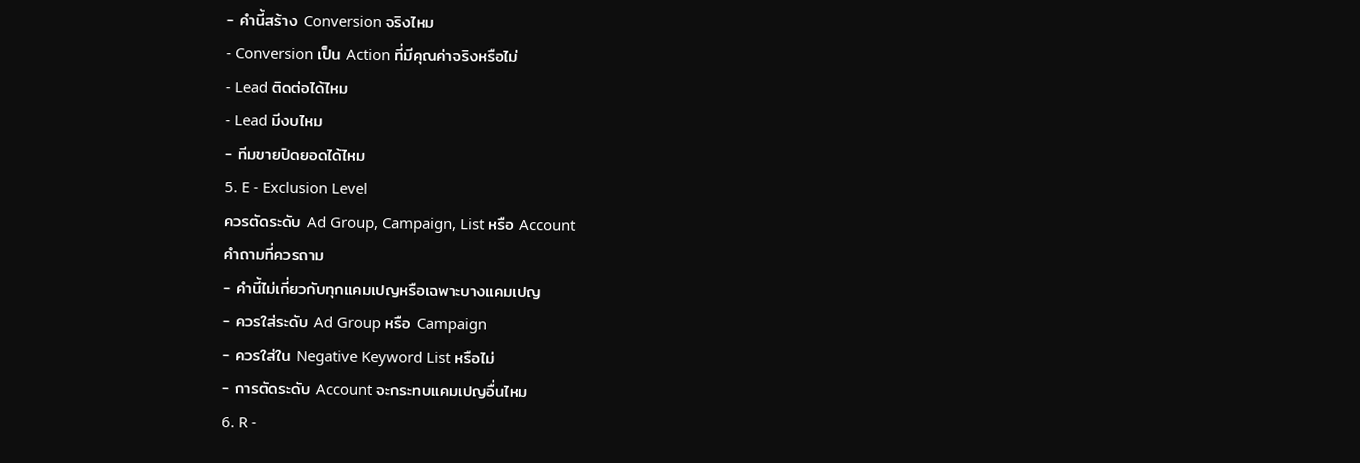- คำนี้สร้าง Conversion จริงไหม
- Conversion เป็น Action ที่มีคุณค่าจริงหรือไม่
- Lead ติดต่อได้ไหม
- Lead มีงบไหม
- ทีมขายปิดยอดได้ไหม
5. E - Exclusion Level
ควรตัดระดับ Ad Group, Campaign, List หรือ Account
คำถามที่ควรถาม
- คำนี้ไม่เกี่ยวกับทุกแคมเปญหรือเฉพาะบางแคมเปญ
- ควรใส่ระดับ Ad Group หรือ Campaign
- ควรใส่ใน Negative Keyword List หรือไม่
- การตัดระดับ Account จะกระทบแคมเปญอื่นไหม
6. R -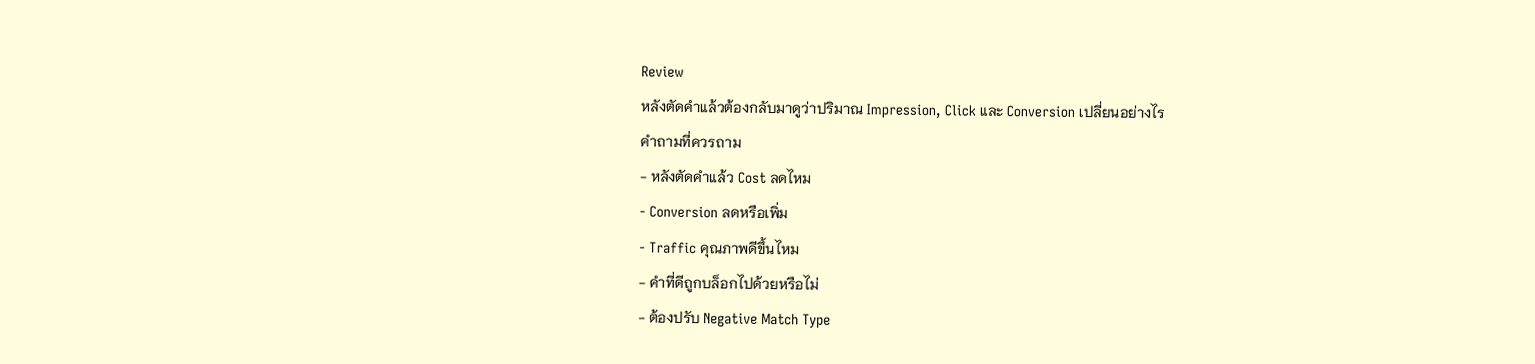Review
หลังตัดคำแล้วต้องกลับมาดูว่าปริมาณ Impression, Click และ Conversion เปลี่ยนอย่างไร
คำถามที่ควรถาม
- หลังตัดคำแล้ว Cost ลดไหม
- Conversion ลดหรือเพิ่ม
- Traffic คุณภาพดีขึ้นไหม
- คำที่ดีถูกบล็อกไปด้วยหรือไม่
- ต้องปรับ Negative Match Type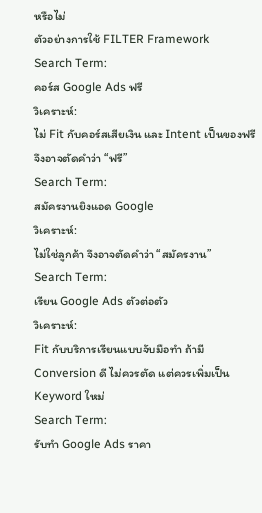หรือไม่
ตัวอย่างการใช้ FILTER Framework
Search Term:
คอร์ส Google Ads ฟรี
วิเคราะห์:
ไม่ Fit กับคอร์สเสียเงิน และ Intent เป็นของฟรี จึงอาจตัดคำว่า “ฟรี”
Search Term:
สมัครงานยิงแอด Google
วิเคราะห์:
ไม่ใช่ลูกค้า จึงอาจตัดคำว่า “สมัครงาน”
Search Term:
เรียน Google Ads ตัวต่อตัว
วิเคราะห์:
Fit กับบริการเรียนแบบจับมือทำ ถ้ามี Conversion ดี ไม่ควรตัด แต่ควรเพิ่มเป็น Keyword ใหม่
Search Term:
รับทำ Google Ads ราคา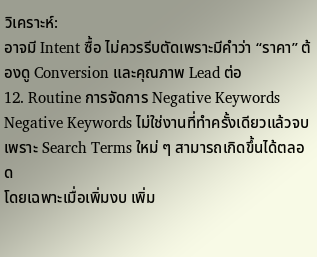วิเคราะห์:
อาจมี Intent ซื้อ ไม่ควรรีบตัดเพราะมีคำว่า “ราคา” ต้องดู Conversion และคุณภาพ Lead ต่อ
12. Routine การจัดการ Negative Keywords
Negative Keywords ไม่ใช่งานที่ทำครั้งเดียวแล้วจบ
เพราะ Search Terms ใหม่ ๆ สามารถเกิดขึ้นได้ตลอด
โดยเฉพาะเมื่อเพิ่มงบ เพิ่ม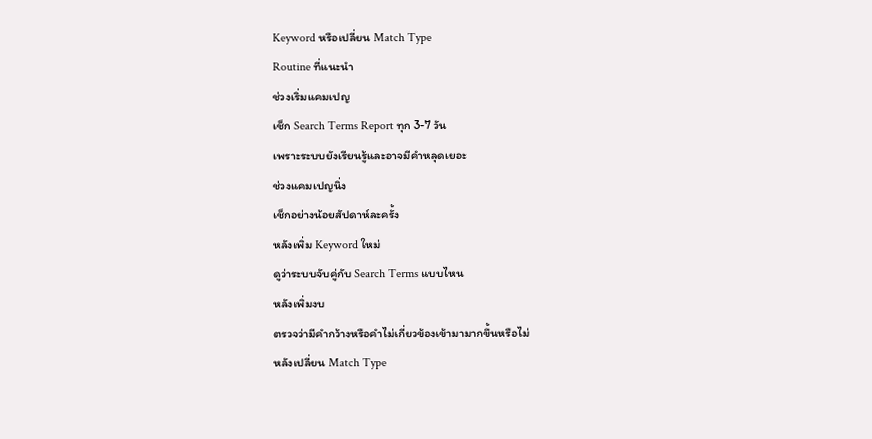Keyword หรือเปลี่ยน Match Type
Routine ที่แนะนำ
ช่วงเริ่มแคมเปญ
เช็ก Search Terms Report ทุก 3-7 วัน
เพราะระบบยังเรียนรู้และอาจมีคำหลุดเยอะ
ช่วงแคมเปญนิ่ง
เช็กอย่างน้อยสัปดาห์ละครั้ง
หลังเพิ่ม Keyword ใหม่
ดูว่าระบบจับคู่กับ Search Terms แบบไหน
หลังเพิ่มงบ
ตรวจว่ามีคำกว้างหรือคำไม่เกี่ยวข้องเข้ามามากขึ้นหรือไม่
หลังเปลี่ยน Match Type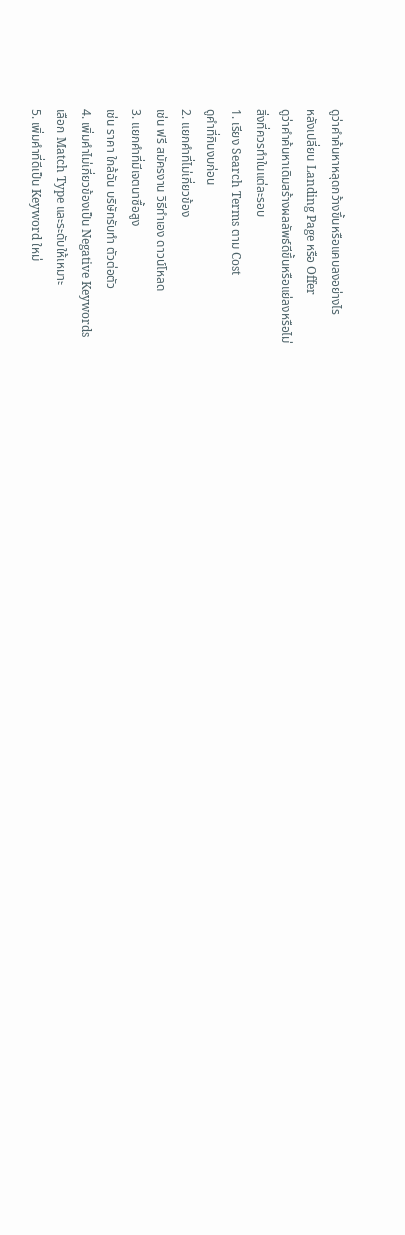ดูว่าคำค้นหาหลุดกว้างขึ้นหรือแคบลงอย่างไร
หลังเปลี่ยน Landing Page หรือ Offer
ดูว่าคำค้นหาเดิมสร้างผลลัพธ์ดีขึ้นหรือแย่ลงหรือไม่
สิ่งที่ควรทำในแต่ละรอบ
1. เรียง Search Terms ตาม Cost
ดูคำที่กินงบก่อน
2. แยกคำที่ไม่เกี่ยวข้อง
เช่น ฟรี สมัครงาน วิธีทำเอง ดาวน์โหลด
3. แยกคำที่มีเจตนาซื้อสูง
เช่น ราคา ใกล้ฉัน บริษัทรับทำ ตัวต่อตัว
4. เพิ่มคำไม่เกี่ยวข้องเป็น Negative Keywords
เลือก Match Type และระดับให้เหมาะ
5. เพิ่มคำที่ดีเป็น Keyword ใหม่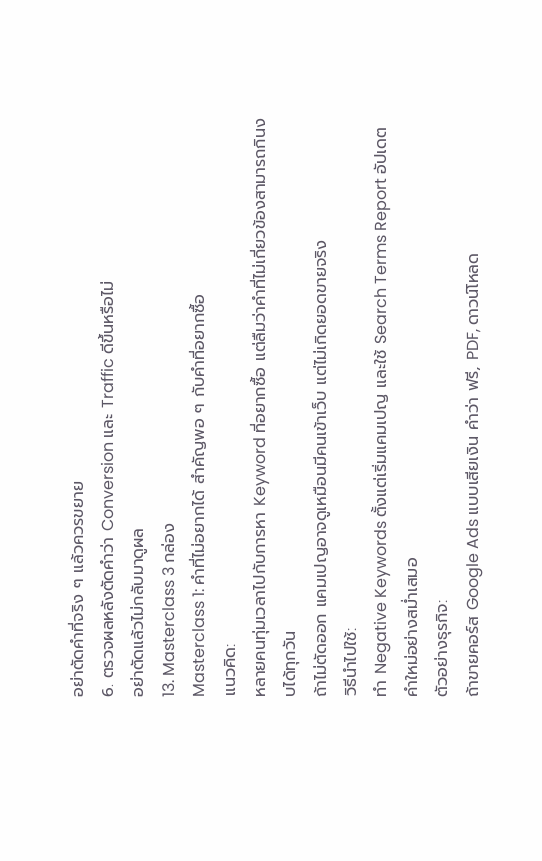อย่าตัดคำที่จริง ๆ แล้วควรขยาย
6. ตรวจผลหลังตัดคำว่า Conversion และ Traffic ดีขึ้นหรือไม่
อย่าตัดแล้วไม่กลับมาดูผล
13. Masterclass 3 กล่อง
Masterclass 1: คำที่ไม่อยากได้ สำคัญพอ ๆ กับคำที่อยากซื้อ
แนวคิด:
หลายคนทุ่มเวลาไปกับการหา Keyword ที่อยากซื้อ แต่ลืมว่าคำที่ไม่เกี่ยวข้องสามารถกินงบได้ทุกวัน
ถ้าไม่ตัดออก แคมเปญอาจดูเหมือนมีคนเข้าเว็บ แต่ไม่เกิดยอดขายจริง
วิธีนำไปใช้:
ทำ Negative Keywords ตั้งแต่เริ่มแคมเปญ และใช้ Search Terms Report อัปเดตคำใหม่อย่างสม่ำเสมอ
ตัวอย่างธุรกิจ:
ถ้าขายคอร์ส Google Ads แบบเสียเงิน คำว่า ฟรี, PDF, ดาวน์โหลด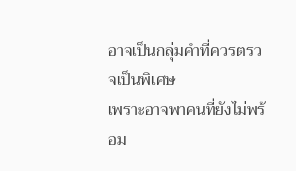อาจเป็นกลุ่มคำที่ควรตรวจเป็นพิเศษ
เพราะอาจพาคนที่ยังไม่พร้อม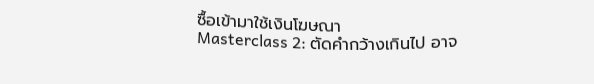ซื้อเข้ามาใช้เงินโฆษณา
Masterclass 2: ตัดคำกว้างเกินไป อาจ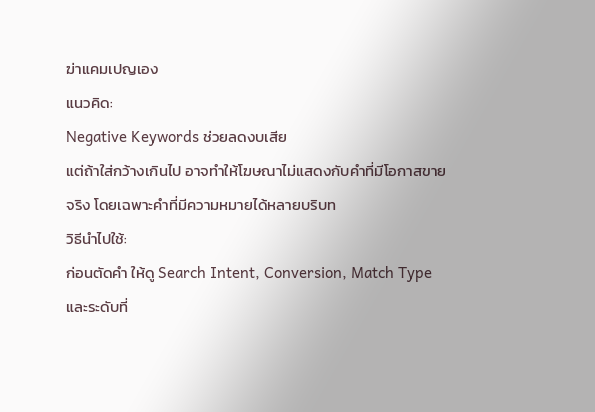ฆ่าแคมเปญเอง
แนวคิด:
Negative Keywords ช่วยลดงบเสีย
แต่ถ้าใส่กว้างเกินไป อาจทำให้โฆษณาไม่แสดงกับคำที่มีโอกาสขายจริง โดยเฉพาะคำที่มีความหมายได้หลายบริบท
วิธีนำไปใช้:
ก่อนตัดคำ ให้ดู Search Intent, Conversion, Match Type และระดับที่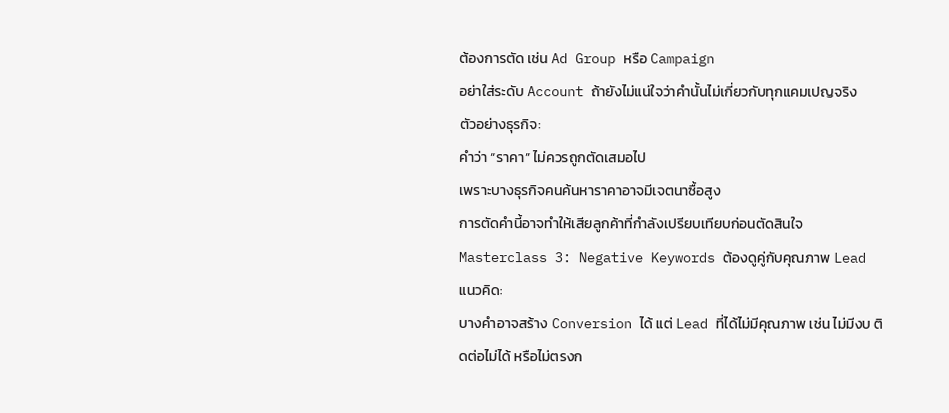ต้องการตัด เช่น Ad Group หรือ Campaign
อย่าใส่ระดับ Account ถ้ายังไม่แน่ใจว่าคำนั้นไม่เกี่ยวกับทุกแคมเปญจริง
ตัวอย่างธุรกิจ:
คำว่า “ราคา” ไม่ควรถูกตัดเสมอไป
เพราะบางธุรกิจคนค้นหาราคาอาจมีเจตนาซื้อสูง
การตัดคำนี้อาจทำให้เสียลูกค้าที่กำลังเปรียบเทียบก่อนตัดสินใจ
Masterclass 3: Negative Keywords ต้องดูคู่กับคุณภาพ Lead
แนวคิด:
บางคำอาจสร้าง Conversion ได้ แต่ Lead ที่ได้ไม่มีคุณภาพ เช่น ไม่มีงบ ติดต่อไม่ได้ หรือไม่ตรงก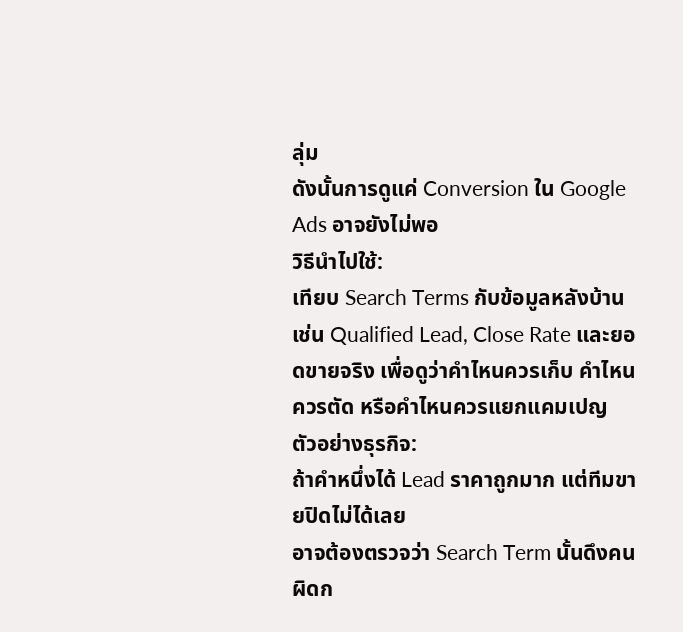ลุ่ม
ดังนั้นการดูแค่ Conversion ใน Google Ads อาจยังไม่พอ
วิธีนำไปใช้:
เทียบ Search Terms กับข้อมูลหลังบ้าน เช่น Qualified Lead, Close Rate และยอดขายจริง เพื่อดูว่าคำไหนควรเก็บ คำไหนควรตัด หรือคำไหนควรแยกแคมเปญ
ตัวอย่างธุรกิจ:
ถ้าคำหนึ่งได้ Lead ราคาถูกมาก แต่ทีมขายปิดไม่ได้เลย
อาจต้องตรวจว่า Search Term นั้นดึงคนผิดก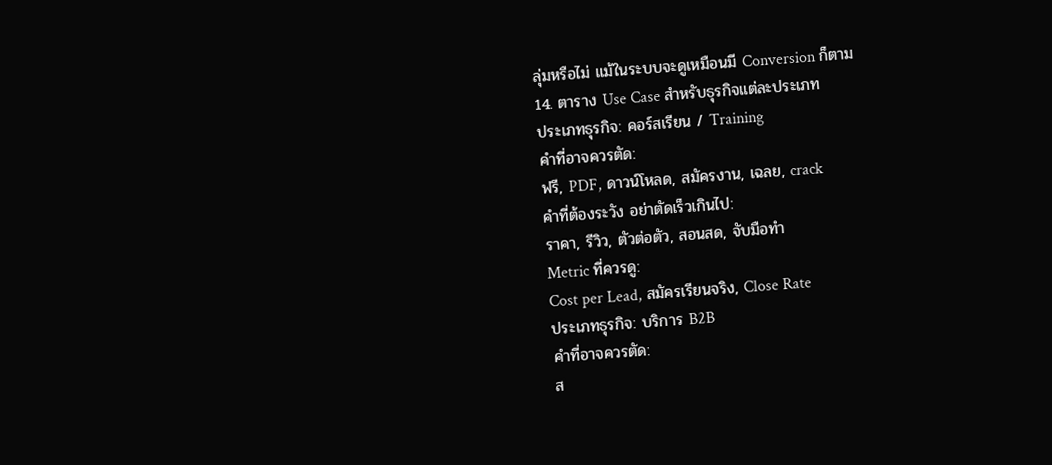ลุ่มหรือไม่ แม้ในระบบจะดูเหมือนมี Conversion ก็ตาม
14. ตาราง Use Case สำหรับธุรกิจแต่ละประเภท
ประเภทธุรกิจ: คอร์สเรียน / Training
คำที่อาจควรตัด:
ฟรี, PDF, ดาวน์โหลด, สมัครงาน, เฉลย, crack
คำที่ต้องระวัง อย่าตัดเร็วเกินไป:
ราคา, รีวิว, ตัวต่อตัว, สอนสด, จับมือทำ
Metric ที่ควรดู:
Cost per Lead, สมัครเรียนจริง, Close Rate
ประเภทธุรกิจ: บริการ B2B
คำที่อาจควรตัด:
ส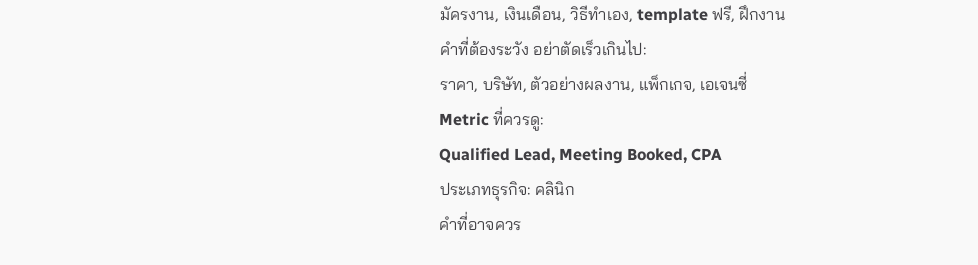มัครงาน, เงินเดือน, วิธีทำเอง, template ฟรี, ฝึกงาน
คำที่ต้องระวัง อย่าตัดเร็วเกินไป:
ราคา, บริษัท, ตัวอย่างผลงาน, แพ็กเกจ, เอเจนซี่
Metric ที่ควรดู:
Qualified Lead, Meeting Booked, CPA
ประเภทธุรกิจ: คลินิก
คำที่อาจควร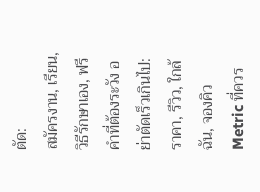ตัด:
สมัครงาน, เรียน, วิธีรักษาเอง, ฟรี
คำที่ต้องระวัง อย่าตัดเร็วเกินไป:
ราคา, รีวิว, ใกล้ฉัน, จองคิว
Metric ที่ควร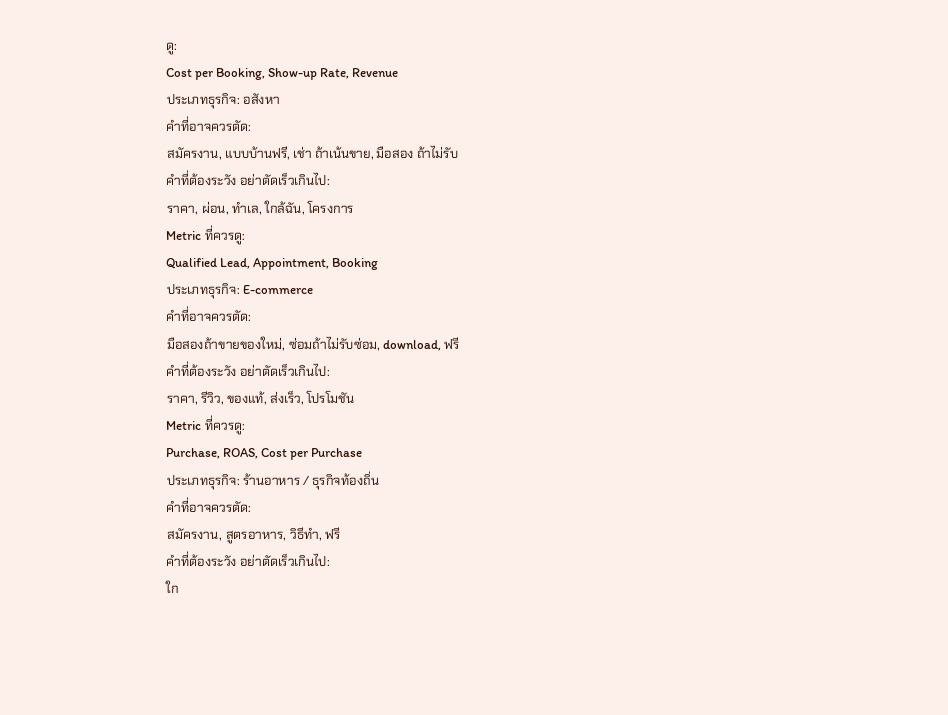ดู:
Cost per Booking, Show-up Rate, Revenue
ประเภทธุรกิจ: อสังหา
คำที่อาจควรตัด:
สมัครงาน, แบบบ้านฟรี, เช่า ถ้าเน้นขาย, มือสอง ถ้าไม่รับ
คำที่ต้องระวัง อย่าตัดเร็วเกินไป:
ราคา, ผ่อน, ทำเล, ใกล้ฉัน, โครงการ
Metric ที่ควรดู:
Qualified Lead, Appointment, Booking
ประเภทธุรกิจ: E-commerce
คำที่อาจควรตัด:
มือสองถ้าขายของใหม่, ซ่อมถ้าไม่รับซ่อม, download, ฟรี
คำที่ต้องระวัง อย่าตัดเร็วเกินไป:
ราคา, รีวิว, ของแท้, ส่งเร็ว, โปรโมชัน
Metric ที่ควรดู:
Purchase, ROAS, Cost per Purchase
ประเภทธุรกิจ: ร้านอาหาร / ธุรกิจท้องถิ่น
คำที่อาจควรตัด:
สมัครงาน, สูตรอาหาร, วิธีทำ, ฟรี
คำที่ต้องระวัง อย่าตัดเร็วเกินไป:
ใก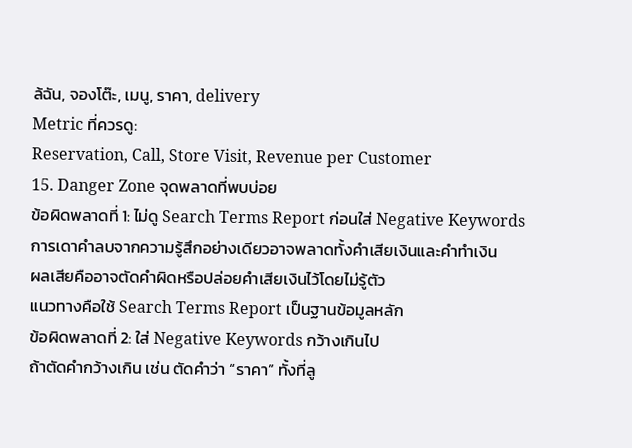ล้ฉัน, จองโต๊ะ, เมนู, ราคา, delivery
Metric ที่ควรดู:
Reservation, Call, Store Visit, Revenue per Customer
15. Danger Zone จุดพลาดที่พบบ่อย
ข้อผิดพลาดที่ 1: ไม่ดู Search Terms Report ก่อนใส่ Negative Keywords
การเดาคำลบจากความรู้สึกอย่างเดียวอาจพลาดทั้งคำเสียเงินและคำทำเงิน
ผลเสียคืออาจตัดคำผิดหรือปล่อยคำเสียเงินไว้โดยไม่รู้ตัว
แนวทางคือใช้ Search Terms Report เป็นฐานข้อมูลหลัก
ข้อผิดพลาดที่ 2: ใส่ Negative Keywords กว้างเกินไป
ถ้าตัดคำกว้างเกิน เช่น ตัดคำว่า “ราคา” ทั้งที่ลู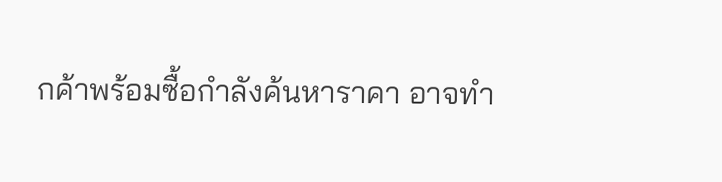กค้าพร้อมซื้อกำลังค้นหาราคา อาจทำ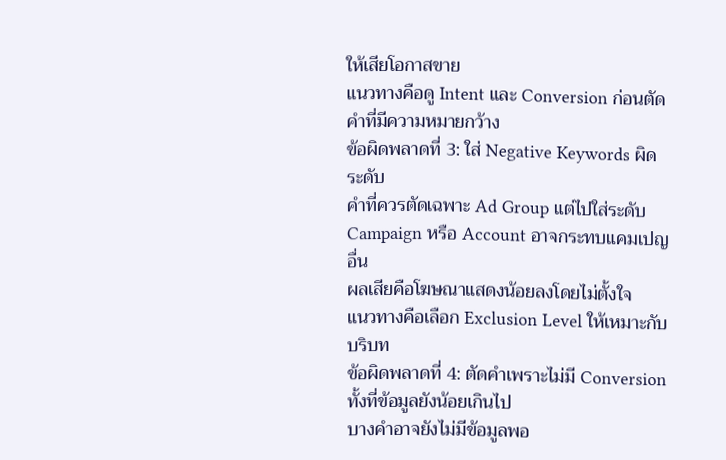ให้เสียโอกาสขาย
แนวทางคือดู Intent และ Conversion ก่อนตัดคำที่มีความหมายกว้าง
ข้อผิดพลาดที่ 3: ใส่ Negative Keywords ผิดระดับ
คำที่ควรตัดเฉพาะ Ad Group แต่ไปใส่ระดับ Campaign หรือ Account อาจกระทบแคมเปญอื่น
ผลเสียคือโฆษณาแสดงน้อยลงโดยไม่ตั้งใจ
แนวทางคือเลือก Exclusion Level ให้เหมาะกับบริบท
ข้อผิดพลาดที่ 4: ตัดคำเพราะไม่มี Conversion ทั้งที่ข้อมูลยังน้อยเกินไป
บางคำอาจยังไม่มีข้อมูลพอ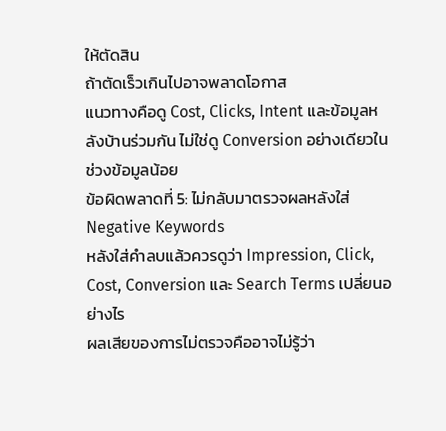ให้ตัดสิน
ถ้าตัดเร็วเกินไปอาจพลาดโอกาส
แนวทางคือดู Cost, Clicks, Intent และข้อมูลหลังบ้านร่วมกัน ไม่ใช่ดู Conversion อย่างเดียวในช่วงข้อมูลน้อย
ข้อผิดพลาดที่ 5: ไม่กลับมาตรวจผลหลังใส่ Negative Keywords
หลังใส่คำลบแล้วควรดูว่า Impression, Click, Cost, Conversion และ Search Terms เปลี่ยนอย่างไร
ผลเสียของการไม่ตรวจคืออาจไม่รู้ว่า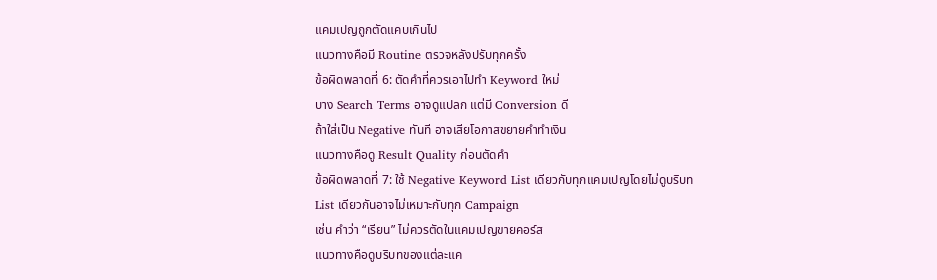แคมเปญถูกตัดแคบเกินไป
แนวทางคือมี Routine ตรวจหลังปรับทุกครั้ง
ข้อผิดพลาดที่ 6: ตัดคำที่ควรเอาไปทำ Keyword ใหม่
บาง Search Terms อาจดูแปลก แต่มี Conversion ดี
ถ้าใส่เป็น Negative ทันที อาจเสียโอกาสขยายคำทำเงิน
แนวทางคือดู Result Quality ก่อนตัดคำ
ข้อผิดพลาดที่ 7: ใช้ Negative Keyword List เดียวกับทุกแคมเปญโดยไม่ดูบริบท
List เดียวกันอาจไม่เหมาะกับทุก Campaign
เช่น คำว่า “เรียน” ไม่ควรตัดในแคมเปญขายคอร์ส
แนวทางคือดูบริบทของแต่ละแค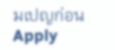มเปญก่อน Apply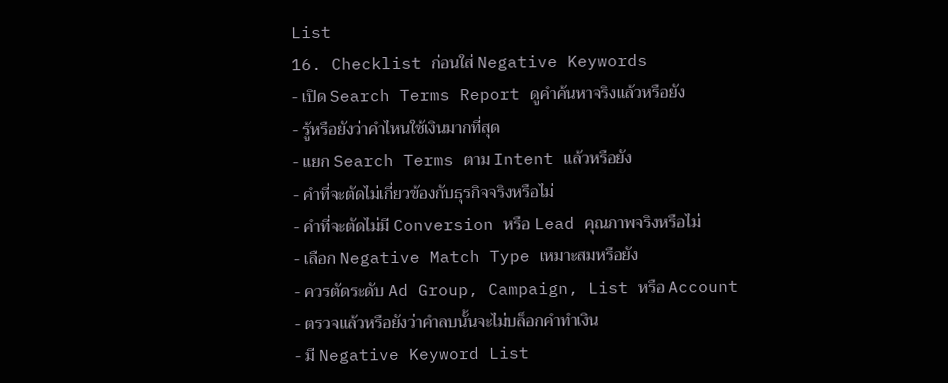List
16. Checklist ก่อนใส่ Negative Keywords
- เปิด Search Terms Report ดูคำค้นหาจริงแล้วหรือยัง
- รู้หรือยังว่าคำไหนใช้เงินมากที่สุด
- แยก Search Terms ตาม Intent แล้วหรือยัง
- คำที่จะตัดไม่เกี่ยวข้องกับธุรกิจจริงหรือไม่
- คำที่จะตัดไม่มี Conversion หรือ Lead คุณภาพจริงหรือไม่
- เลือก Negative Match Type เหมาะสมหรือยัง
- ควรตัดระดับ Ad Group, Campaign, List หรือ Account
- ตรวจแล้วหรือยังว่าคำลบนั้นจะไม่บล็อกคำทำเงิน
- มี Negative Keyword List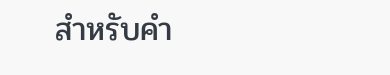สำหรับคำ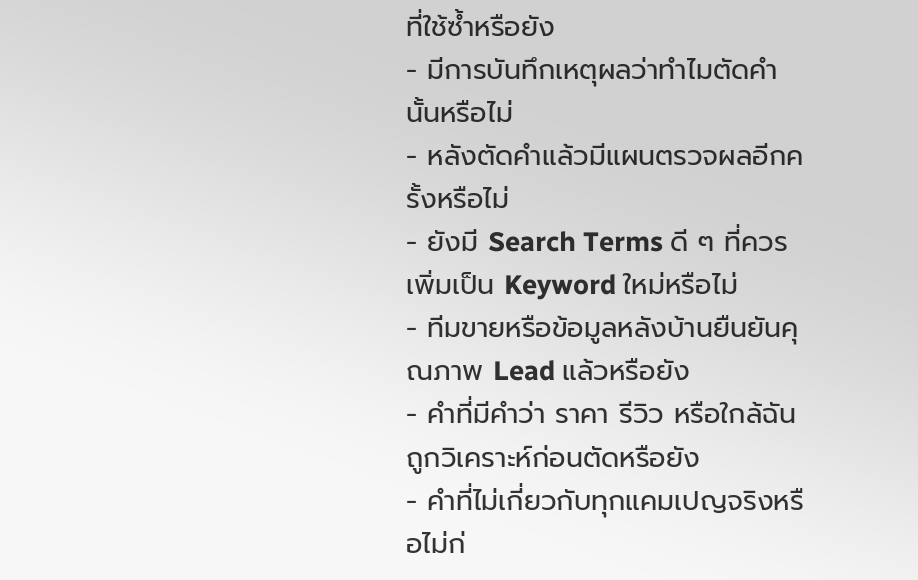ที่ใช้ซ้ำหรือยัง
- มีการบันทึกเหตุผลว่าทำไมตัดคำนั้นหรือไม่
- หลังตัดคำแล้วมีแผนตรวจผลอีกครั้งหรือไม่
- ยังมี Search Terms ดี ๆ ที่ควรเพิ่มเป็น Keyword ใหม่หรือไม่
- ทีมขายหรือข้อมูลหลังบ้านยืนยันคุณภาพ Lead แล้วหรือยัง
- คำที่มีคำว่า ราคา รีวิว หรือใกล้ฉัน ถูกวิเคราะห์ก่อนตัดหรือยัง
- คำที่ไม่เกี่ยวกับทุกแคมเปญจริงหรือไม่ก่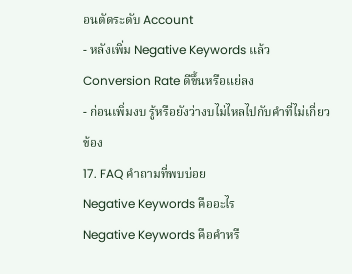อนตัดระดับ Account
- หลังเพิ่ม Negative Keywords แล้ว Conversion Rate ดีขึ้นหรือแย่ลง
- ก่อนเพิ่มงบ รู้หรือยังว่างบไม่ไหลไปกับคำที่ไม่เกี่ยวข้อง
17. FAQ คำถามที่พบบ่อย
Negative Keywords คืออะไร
Negative Keywords คือคำหรื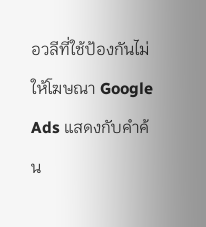อวลีที่ใช้ป้องกันไม่ให้โฆษณา Google Ads แสดงกับคำค้น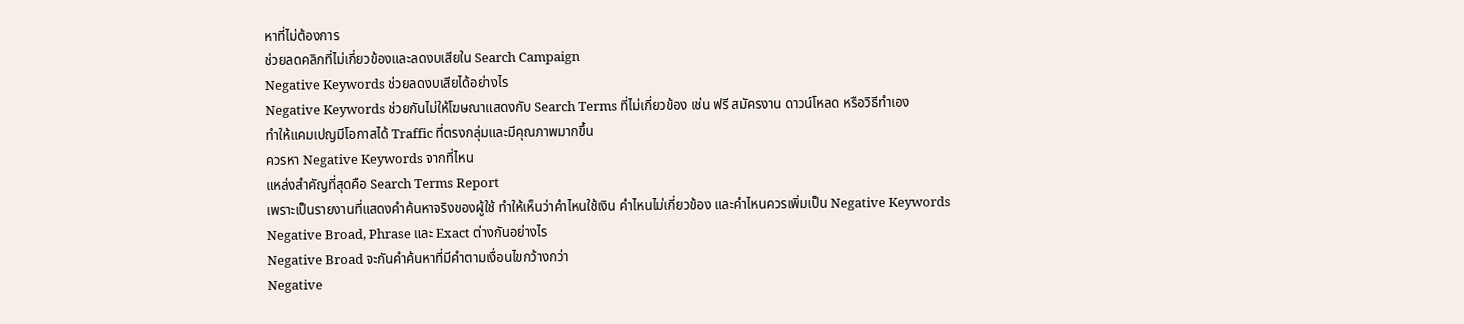หาที่ไม่ต้องการ
ช่วยลดคลิกที่ไม่เกี่ยวข้องและลดงบเสียใน Search Campaign
Negative Keywords ช่วยลดงบเสียได้อย่างไร
Negative Keywords ช่วยกันไม่ให้โฆษณาแสดงกับ Search Terms ที่ไม่เกี่ยวข้อง เช่น ฟรี สมัครงาน ดาวน์โหลด หรือวิธีทำเอง
ทำให้แคมเปญมีโอกาสได้ Traffic ที่ตรงกลุ่มและมีคุณภาพมากขึ้น
ควรหา Negative Keywords จากที่ไหน
แหล่งสำคัญที่สุดคือ Search Terms Report
เพราะเป็นรายงานที่แสดงคำค้นหาจริงของผู้ใช้ ทำให้เห็นว่าคำไหนใช้เงิน คำไหนไม่เกี่ยวข้อง และคำไหนควรเพิ่มเป็น Negative Keywords
Negative Broad, Phrase และ Exact ต่างกันอย่างไร
Negative Broad จะกันคำค้นหาที่มีคำตามเงื่อนไขกว้างกว่า
Negative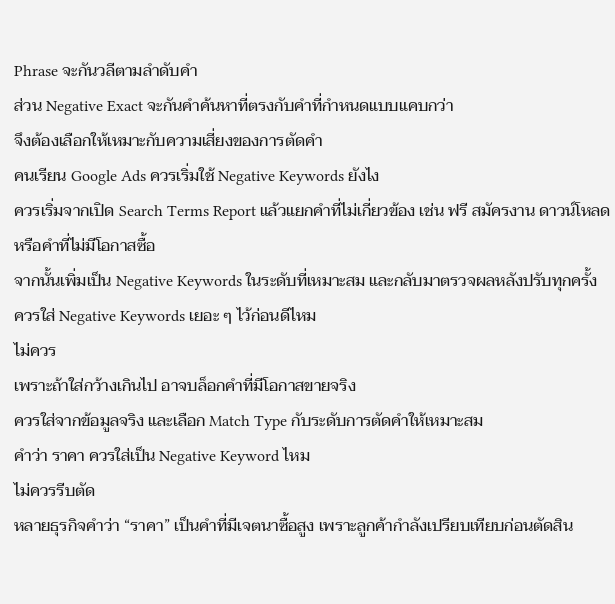Phrase จะกันวลีตามลำดับคำ
ส่วน Negative Exact จะกันคำค้นหาที่ตรงกับคำที่กำหนดแบบแคบกว่า
จึงต้องเลือกให้เหมาะกับความเสี่ยงของการตัดคำ
คนเรียน Google Ads ควรเริ่มใช้ Negative Keywords ยังไง
ควรเริ่มจากเปิด Search Terms Report แล้วแยกคำที่ไม่เกี่ยวข้อง เช่น ฟรี สมัครงาน ดาวน์โหลด หรือคำที่ไม่มีโอกาสซื้อ
จากนั้นเพิ่มเป็น Negative Keywords ในระดับที่เหมาะสม และกลับมาตรวจผลหลังปรับทุกครั้ง
ควรใส่ Negative Keywords เยอะ ๆ ไว้ก่อนดีไหม
ไม่ควร
เพราะถ้าใส่กว้างเกินไป อาจบล็อกคำที่มีโอกาสขายจริง
ควรใส่จากข้อมูลจริง และเลือก Match Type กับระดับการตัดคำให้เหมาะสม
คำว่า ราคา ควรใส่เป็น Negative Keyword ไหม
ไม่ควรรีบตัด
หลายธุรกิจคำว่า “ราคา” เป็นคำที่มีเจตนาซื้อสูง เพราะลูกค้ากำลังเปรียบเทียบก่อนตัดสิน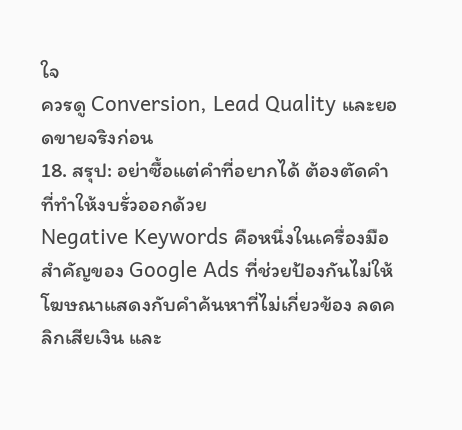ใจ
ควรดู Conversion, Lead Quality และยอดขายจริงก่อน
18. สรุป: อย่าซื้อแต่คำที่อยากได้ ต้องตัดคำที่ทำให้งบรั่วออกด้วย
Negative Keywords คือหนึ่งในเครื่องมือสำคัญของ Google Ads ที่ช่วยป้องกันไม่ให้โฆษณาแสดงกับคำค้นหาที่ไม่เกี่ยวข้อง ลดคลิกเสียเงิน และ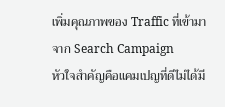เพิ่มคุณภาพของ Traffic ที่เข้ามาจาก Search Campaign
หัวใจสำคัญคือแคมเปญที่ดีไม่ได้มี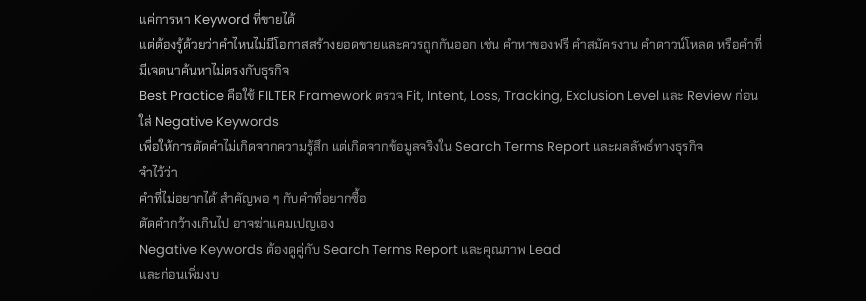แค่การหา Keyword ที่ขายได้
แต่ต้องรู้ด้วยว่าคำไหนไม่มีโอกาสสร้างยอดขายและควรถูกกันออก เช่น คำหาของฟรี คำสมัครงาน คำดาวน์โหลด หรือคำที่มีเจตนาค้นหาไม่ตรงกับธุรกิจ
Best Practice คือใช้ FILTER Framework ตรวจ Fit, Intent, Loss, Tracking, Exclusion Level และ Review ก่อนใส่ Negative Keywords
เพื่อให้การตัดคำไม่เกิดจากความรู้สึก แต่เกิดจากข้อมูลจริงใน Search Terms Report และผลลัพธ์ทางธุรกิจ
จำไว้ว่า
คำที่ไม่อยากได้ สำคัญพอ ๆ กับคำที่อยากซื้อ
ตัดคำกว้างเกินไป อาจฆ่าแคมเปญเอง
Negative Keywords ต้องดูคู่กับ Search Terms Report และคุณภาพ Lead
และก่อนเพิ่มงบ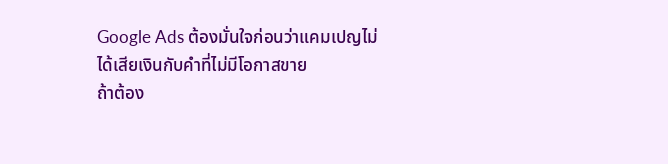Google Ads ต้องมั่นใจก่อนว่าแคมเปญไม่ได้เสียเงินกับคำที่ไม่มีโอกาสขาย
ถ้าต้อง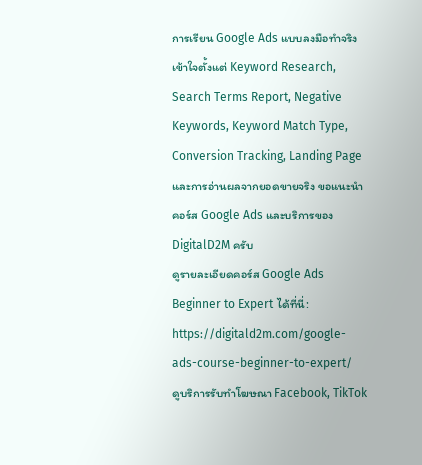การเรียน Google Ads แบบลงมือทำจริง เข้าใจตั้งแต่ Keyword Research, Search Terms Report, Negative Keywords, Keyword Match Type, Conversion Tracking, Landing Page และการอ่านผลจากยอดขายจริง ขอแนะนำคอร์ส Google Ads และบริการของ DigitalD2M ครับ
ดูรายละเอียดคอร์ส Google Ads Beginner to Expert ได้ที่นี่:
https://digitald2m.com/google-ads-course-beginner-to-expert/
ดูบริการรับทำโฆษณา Facebook, TikTok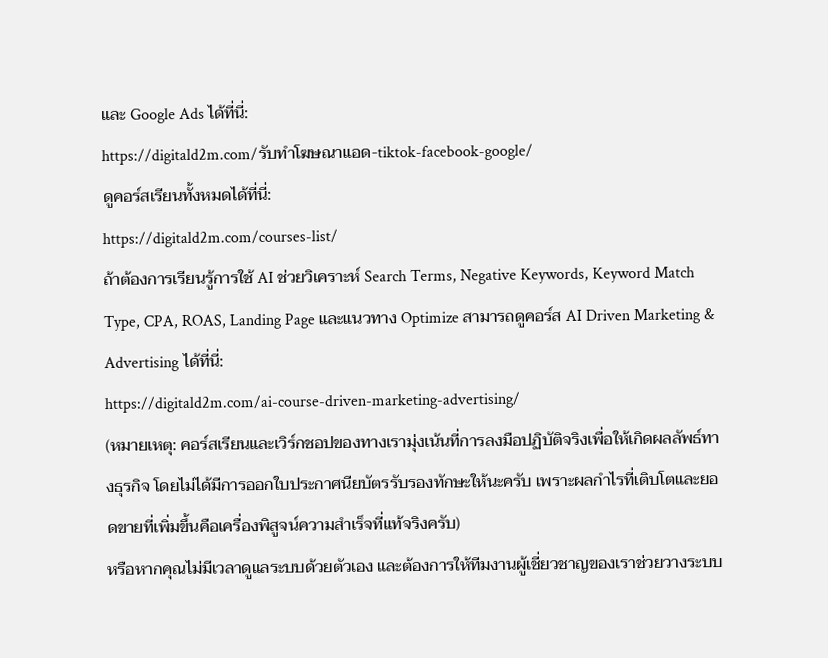และ Google Ads ได้ที่นี่:
https://digitald2m.com/รับทำโฆษณาแอด-tiktok-facebook-google/
ดูคอร์สเรียนทั้งหมดได้ที่นี่:
https://digitald2m.com/courses-list/
ถ้าต้องการเรียนรู้การใช้ AI ช่วยวิเคราะห์ Search Terms, Negative Keywords, Keyword Match Type, CPA, ROAS, Landing Page และแนวทาง Optimize สามารถดูคอร์ส AI Driven Marketing & Advertising ได้ที่นี่:
https://digitald2m.com/ai-course-driven-marketing-advertising/
(หมายเหตุ: คอร์สเรียนและเวิร์กชอปของทางเรามุ่งเน้นที่การลงมือปฏิบัติจริงเพื่อให้เกิดผลลัพธ์ทางธุรกิจ โดยไม่ได้มีการออกใบประกาศนียบัตรรับรองทักษะให้นะครับ เพราะผลกำไรที่เติบโตและยอดขายที่เพิ่มขึ้นคือเครื่องพิสูจน์ความสำเร็จที่แท้จริงครับ)
หรือหากคุณไม่มีเวลาดูแลระบบด้วยตัวเอง และต้องการให้ทีมงานผู้เชี่ยวชาญของเราช่วยวางระบบ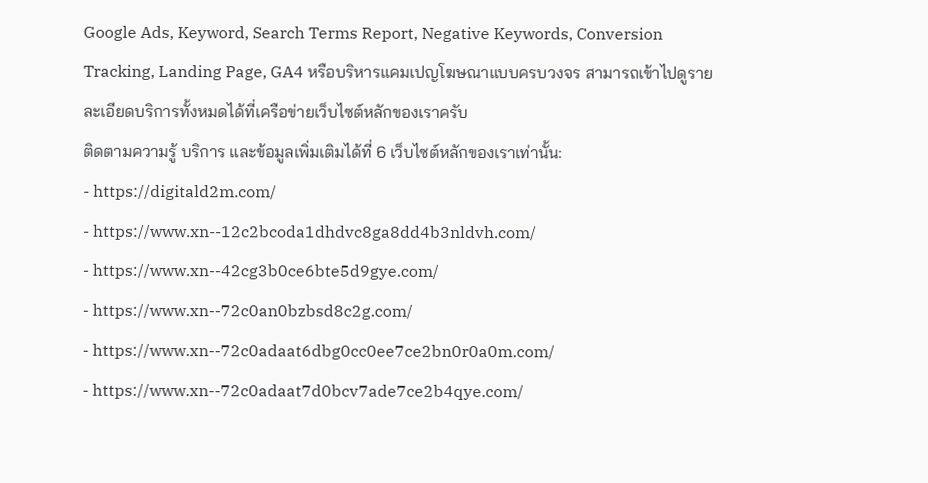Google Ads, Keyword, Search Terms Report, Negative Keywords, Conversion Tracking, Landing Page, GA4 หรือบริหารแคมเปญโฆษณาแบบครบวงจร สามารถเข้าไปดูรายละเอียดบริการทั้งหมดได้ที่เครือข่ายเว็บไซต์หลักของเราครับ
ติดตามความรู้ บริการ และข้อมูลเพิ่มเติมได้ที่ 6 เว็บไซต์หลักของเราเท่านั้น:
- https://digitald2m.com/
- https://www.xn--12c2bcoda1dhdvc8ga8dd4b3nldvh.com/
- https://www.xn--42cg3b0ce6bte5d9gye.com/
- https://www.xn--72c0an0bzbsd8c2g.com/
- https://www.xn--72c0adaat6dbg0cc0ee7ce2bn0r0a0m.com/
- https://www.xn--72c0adaat7d0bcv7ade7ce2b4qye.com/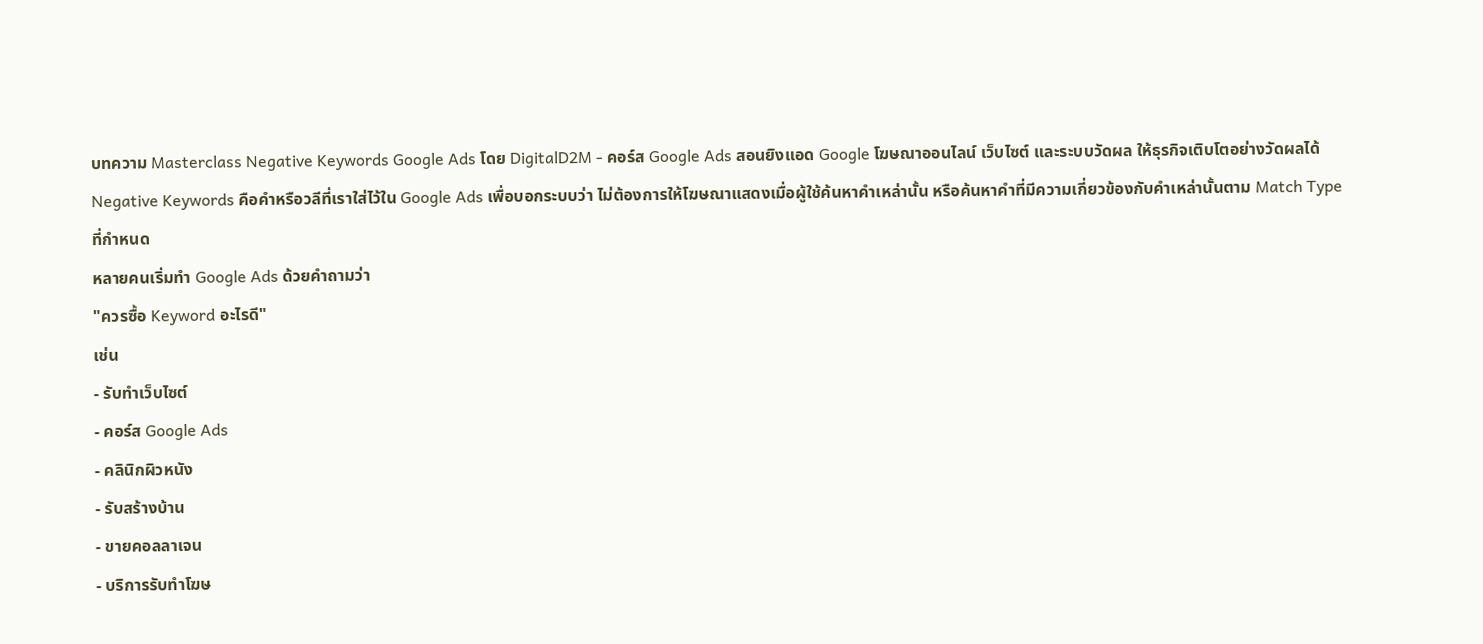บทความ Masterclass Negative Keywords Google Ads โดย DigitalD2M - คอร์ส Google Ads สอนยิงแอด Google โฆษณาออนไลน์ เว็บไซต์ และระบบวัดผล ให้ธุรกิจเติบโตอย่างวัดผลได้
Negative Keywords คือคำหรือวลีที่เราใส่ไว้ใน Google Ads เพื่อบอกระบบว่า ไม่ต้องการให้โฆษณาแสดงเมื่อผู้ใช้ค้นหาคำเหล่านั้น หรือค้นหาคำที่มีความเกี่ยวข้องกับคำเหล่านั้นตาม Match Type ที่กำหนด
หลายคนเริ่มทำ Google Ads ด้วยคำถามว่า
"ควรซื้อ Keyword อะไรดี"
เช่น
- รับทำเว็บไซต์
- คอร์ส Google Ads
- คลินิกผิวหนัง
- รับสร้างบ้าน
- ขายคอลลาเจน
- บริการรับทำโฆษ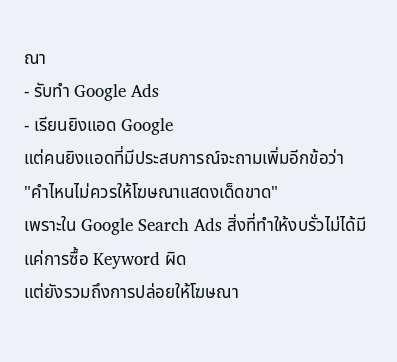ณา
- รับทำ Google Ads
- เรียนยิงแอด Google
แต่คนยิงแอดที่มีประสบการณ์จะถามเพิ่มอีกข้อว่า
"คำไหนไม่ควรให้โฆษณาแสดงเด็ดขาด"
เพราะใน Google Search Ads สิ่งที่ทำให้งบรั่วไม่ได้มีแค่การซื้อ Keyword ผิด
แต่ยังรวมถึงการปล่อยให้โฆษณา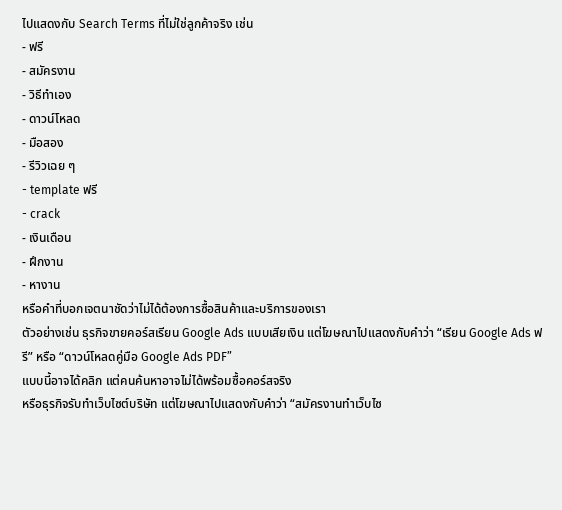ไปแสดงกับ Search Terms ที่ไม่ใช่ลูกค้าจริง เช่น
- ฟรี
- สมัครงาน
- วิธีทำเอง
- ดาวน์โหลด
- มือสอง
- รีวิวเฉย ๆ
- template ฟรี
- crack
- เงินเดือน
- ฝึกงาน
- หางาน
หรือคำที่บอกเจตนาชัดว่าไม่ได้ต้องการซื้อสินค้าและบริการของเรา
ตัวอย่างเช่น ธุรกิจขายคอร์สเรียน Google Ads แบบเสียเงิน แต่โฆษณาไปแสดงกับคำว่า “เรียน Google Ads ฟรี” หรือ “ดาวน์โหลดคู่มือ Google Ads PDF”
แบบนี้อาจได้คลิก แต่คนค้นหาอาจไม่ได้พร้อมซื้อคอร์สจริง
หรือธุรกิจรับทำเว็บไซต์บริษัท แต่โฆษณาไปแสดงกับคำว่า “สมัครงานทำเว็บไซ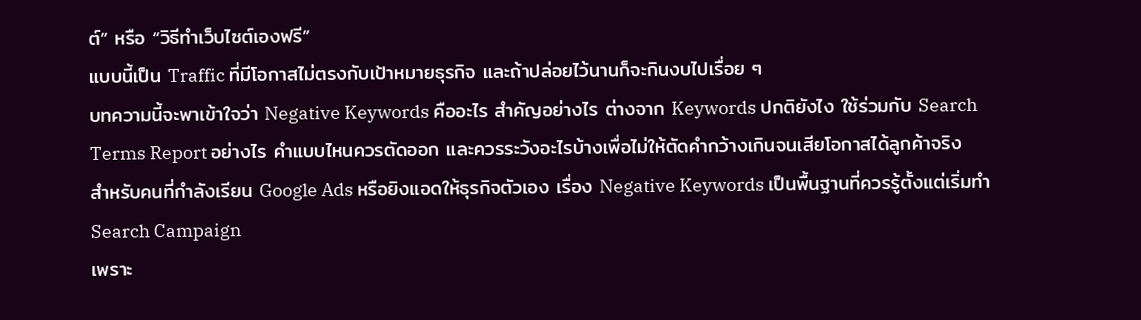ต์” หรือ “วิธีทำเว็บไซต์เองฟรี”
แบบนี้เป็น Traffic ที่มีโอกาสไม่ตรงกับเป้าหมายธุรกิจ และถ้าปล่อยไว้นานก็จะกินงบไปเรื่อย ๆ
บทความนี้จะพาเข้าใจว่า Negative Keywords คืออะไร สำคัญอย่างไร ต่างจาก Keywords ปกติยังไง ใช้ร่วมกับ Search Terms Report อย่างไร คำแบบไหนควรตัดออก และควรระวังอะไรบ้างเพื่อไม่ให้ตัดคำกว้างเกินจนเสียโอกาสได้ลูกค้าจริง
สำหรับคนที่กำลังเรียน Google Ads หรือยิงแอดให้ธุรกิจตัวเอง เรื่อง Negative Keywords เป็นพื้นฐานที่ควรรู้ตั้งแต่เริ่มทำ Search Campaign
เพราะ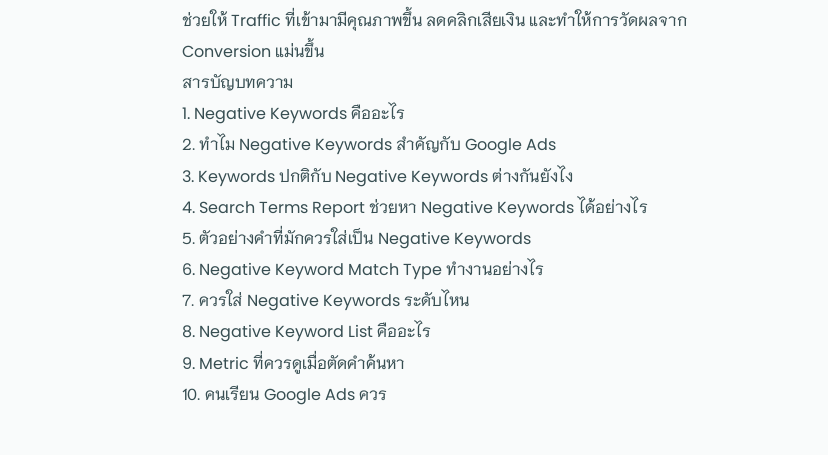ช่วยให้ Traffic ที่เข้ามามีคุณภาพขึ้น ลดคลิกเสียเงิน และทำให้การวัดผลจาก Conversion แม่นขึ้น
สารบัญบทความ
1. Negative Keywords คืออะไร
2. ทำไม Negative Keywords สำคัญกับ Google Ads
3. Keywords ปกติกับ Negative Keywords ต่างกันยังไง
4. Search Terms Report ช่วยหา Negative Keywords ได้อย่างไร
5. ตัวอย่างคำที่มักควรใส่เป็น Negative Keywords
6. Negative Keyword Match Type ทำงานอย่างไร
7. ควรใส่ Negative Keywords ระดับไหน
8. Negative Keyword List คืออะไร
9. Metric ที่ควรดูเมื่อตัดคำค้นหา
10. คนเรียน Google Ads ควร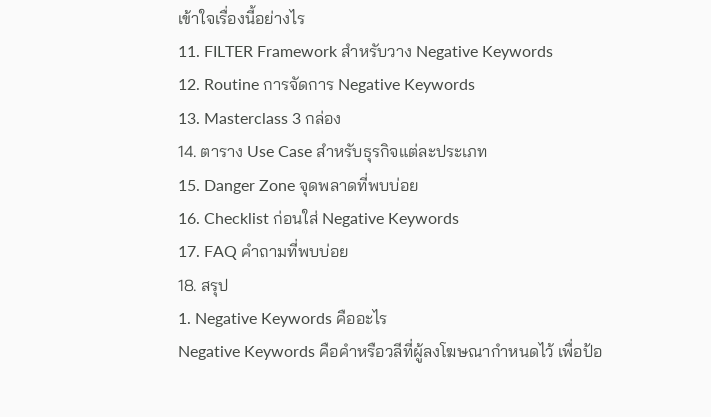เข้าใจเรื่องนี้อย่างไร
11. FILTER Framework สำหรับวาง Negative Keywords
12. Routine การจัดการ Negative Keywords
13. Masterclass 3 กล่อง
14. ตาราง Use Case สำหรับธุรกิจแต่ละประเภท
15. Danger Zone จุดพลาดที่พบบ่อย
16. Checklist ก่อนใส่ Negative Keywords
17. FAQ คำถามที่พบบ่อย
18. สรุป
1. Negative Keywords คืออะไร
Negative Keywords คือคำหรือวลีที่ผู้ลงโฆษณากำหนดไว้ เพื่อป้อ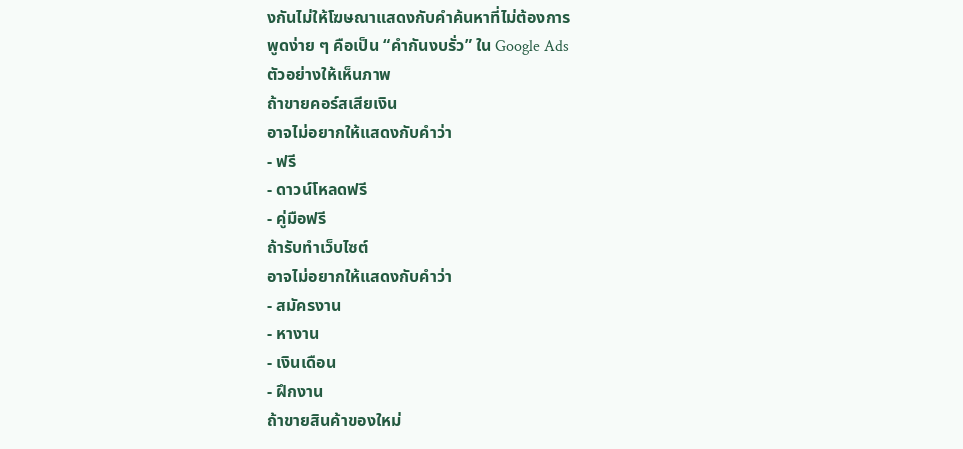งกันไม่ให้โฆษณาแสดงกับคำค้นหาที่ไม่ต้องการ
พูดง่าย ๆ คือเป็น “คำกันงบรั่ว” ใน Google Ads
ตัวอย่างให้เห็นภาพ
ถ้าขายคอร์สเสียเงิน
อาจไม่อยากให้แสดงกับคำว่า
- ฟรี
- ดาวน์โหลดฟรี
- คู่มือฟรี
ถ้ารับทำเว็บไซต์
อาจไม่อยากให้แสดงกับคำว่า
- สมัครงาน
- หางาน
- เงินเดือน
- ฝึกงาน
ถ้าขายสินค้าของใหม่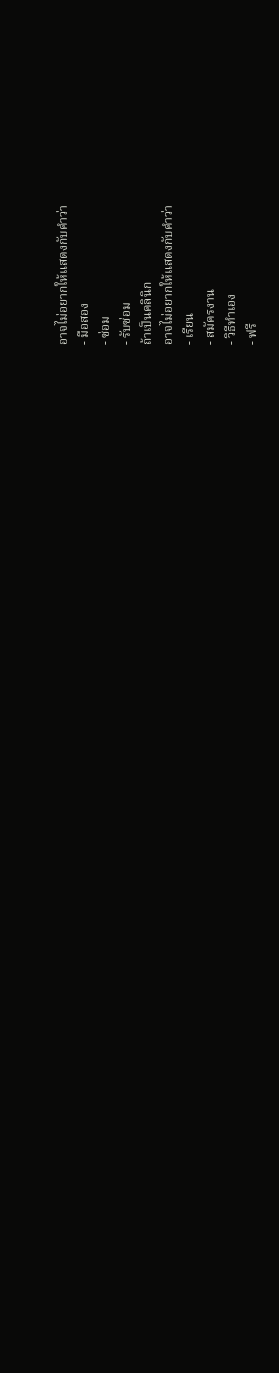อาจไม่อยากให้แสดงกับคำว่า
- มือสอง
- ซ่อม
- รับซ่อม
ถ้าเป็นคลินิก
อาจไม่อยากให้แสดงกับคำว่า
- เรียน
- สมัครงาน
- วิธีทำเอง
- ฟรี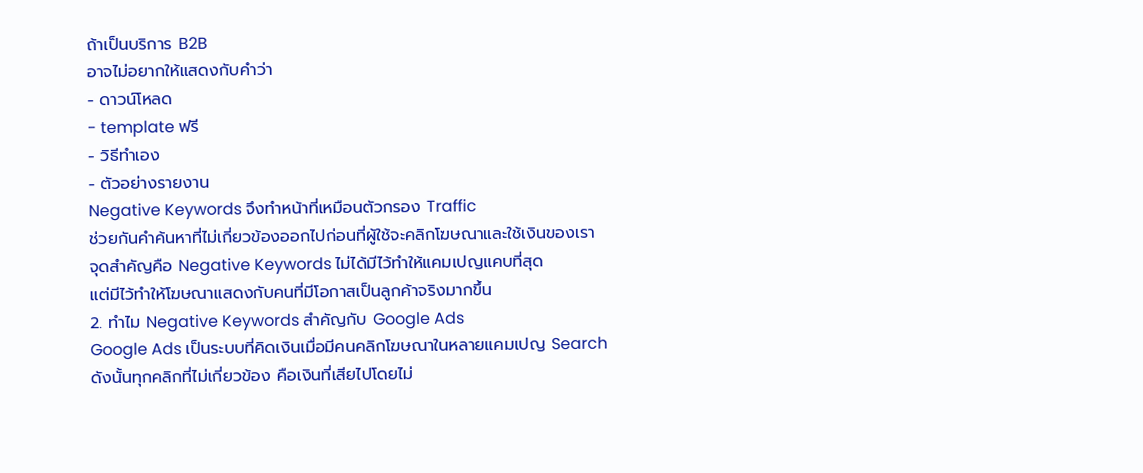ถ้าเป็นบริการ B2B
อาจไม่อยากให้แสดงกับคำว่า
- ดาวน์โหลด
- template ฟรี
- วิธีทำเอง
- ตัวอย่างรายงาน
Negative Keywords จึงทำหน้าที่เหมือนตัวกรอง Traffic
ช่วยกันคำค้นหาที่ไม่เกี่ยวข้องออกไปก่อนที่ผู้ใช้จะคลิกโฆษณาและใช้เงินของเรา
จุดสำคัญคือ Negative Keywords ไม่ได้มีไว้ทำให้แคมเปญแคบที่สุด
แต่มีไว้ทำให้โฆษณาแสดงกับคนที่มีโอกาสเป็นลูกค้าจริงมากขึ้น
2. ทำไม Negative Keywords สำคัญกับ Google Ads
Google Ads เป็นระบบที่คิดเงินเมื่อมีคนคลิกโฆษณาในหลายแคมเปญ Search
ดังนั้นทุกคลิกที่ไม่เกี่ยวข้อง คือเงินที่เสียไปโดยไม่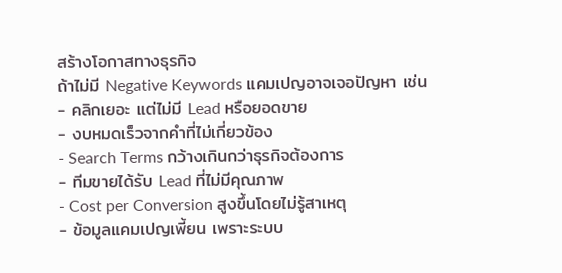สร้างโอกาสทางธุรกิจ
ถ้าไม่มี Negative Keywords แคมเปญอาจเจอปัญหา เช่น
- คลิกเยอะ แต่ไม่มี Lead หรือยอดขาย
- งบหมดเร็วจากคำที่ไม่เกี่ยวข้อง
- Search Terms กว้างเกินกว่าธุรกิจต้องการ
- ทีมขายได้รับ Lead ที่ไม่มีคุณภาพ
- Cost per Conversion สูงขึ้นโดยไม่รู้สาเหตุ
- ข้อมูลแคมเปญเพี้ยน เพราะระบบ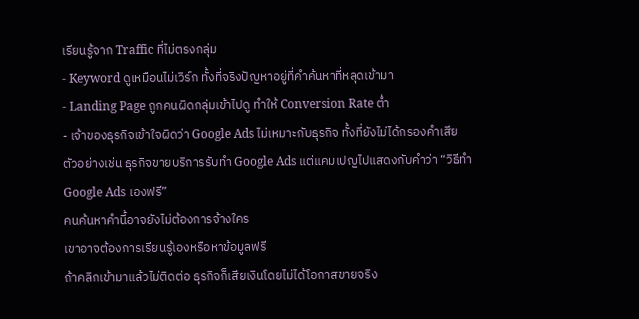เรียนรู้จาก Traffic ที่ไม่ตรงกลุ่ม
- Keyword ดูเหมือนไม่เวิร์ก ทั้งที่จริงปัญหาอยู่ที่คำค้นหาที่หลุดเข้ามา
- Landing Page ถูกคนผิดกลุ่มเข้าไปดู ทำให้ Conversion Rate ต่ำ
- เจ้าของธุรกิจเข้าใจผิดว่า Google Ads ไม่เหมาะกับธุรกิจ ทั้งที่ยังไม่ได้กรองคำเสีย
ตัวอย่างเช่น ธุรกิจขายบริการรับทำ Google Ads แต่แคมเปญไปแสดงกับคำว่า “วิธีทำ Google Ads เองฟรี”
คนค้นหาคำนี้อาจยังไม่ต้องการจ้างใคร
เขาอาจต้องการเรียนรู้เองหรือหาข้อมูลฟรี
ถ้าคลิกเข้ามาแล้วไม่ติดต่อ ธุรกิจก็เสียเงินโดยไม่ได้โอกาสขายจริง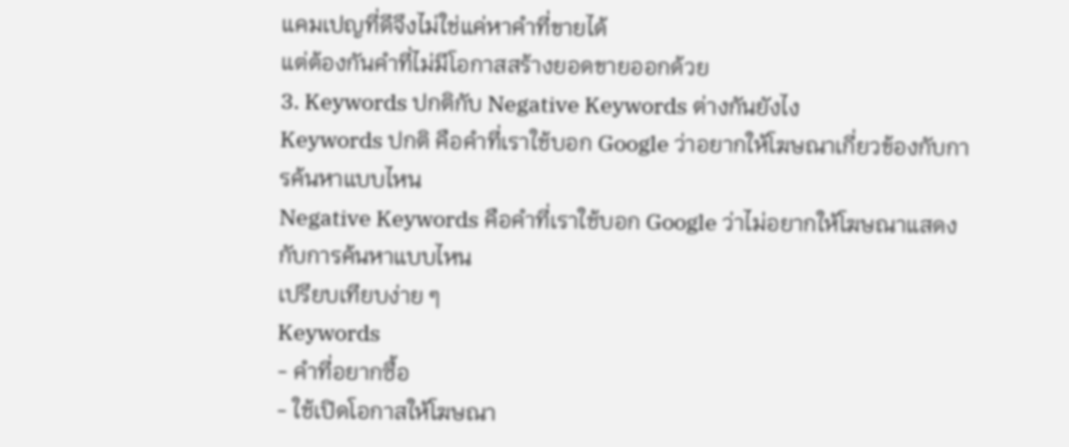แคมเปญที่ดีจึงไม่ใช่แค่หาคำที่ขายได้
แต่ต้องกันคำที่ไม่มีโอกาสสร้างยอดขายออกด้วย
3. Keywords ปกติกับ Negative Keywords ต่างกันยังไง
Keywords ปกติ คือคำที่เราใช้บอก Google ว่าอยากให้โฆษณาเกี่ยวข้องกับการค้นหาแบบไหน
Negative Keywords คือคำที่เราใช้บอก Google ว่าไม่อยากให้โฆษณาแสดงกับการค้นหาแบบไหน
เปรียบเทียบง่าย ๆ
Keywords
- คำที่อยากซื้อ
- ใช้เปิดโอกาสให้โฆษณา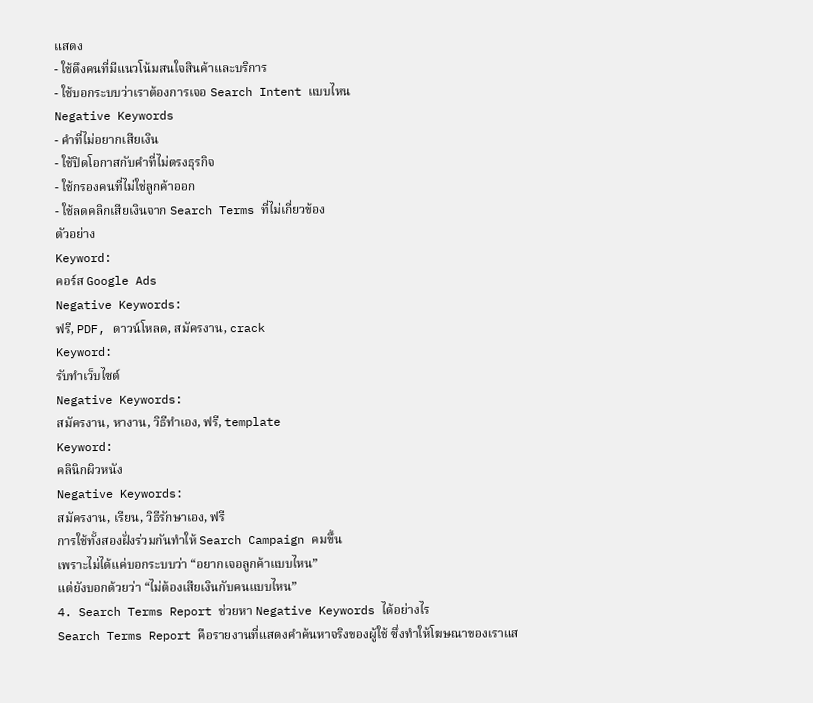แสดง
- ใช้ดึงคนที่มีแนวโน้มสนใจสินค้าและบริการ
- ใช้บอกระบบว่าเราต้องการเจอ Search Intent แบบไหน
Negative Keywords
- คำที่ไม่อยากเสียเงิน
- ใช้ปิดโอกาสกับคำที่ไม่ตรงธุรกิจ
- ใช้กรองคนที่ไม่ใช่ลูกค้าออก
- ใช้ลดคลิกเสียเงินจาก Search Terms ที่ไม่เกี่ยวข้อง
ตัวอย่าง
Keyword:
คอร์ส Google Ads
Negative Keywords:
ฟรี, PDF, ดาวน์โหลด, สมัครงาน, crack
Keyword:
รับทำเว็บไซต์
Negative Keywords:
สมัครงาน, หางาน, วิธีทำเอง, ฟรี, template
Keyword:
คลินิกผิวหนัง
Negative Keywords:
สมัครงาน, เรียน, วิธีรักษาเอง, ฟรี
การใช้ทั้งสองฝั่งร่วมกันทำให้ Search Campaign คมขึ้น
เพราะไม่ได้แค่บอกระบบว่า “อยากเจอลูกค้าแบบไหน”
แต่ยังบอกด้วยว่า “ไม่ต้องเสียเงินกับคนแบบไหน”
4. Search Terms Report ช่วยหา Negative Keywords ได้อย่างไร
Search Terms Report คือรายงานที่แสดงคำค้นหาจริงของผู้ใช้ ซึ่งทำให้โฆษณาของเราแส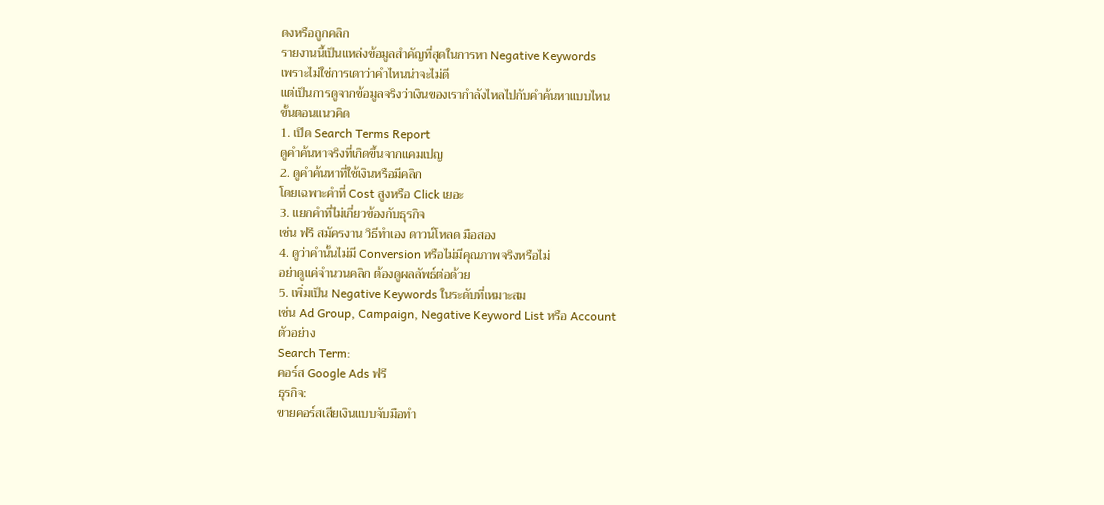ดงหรือถูกคลิก
รายงานนี้เป็นแหล่งข้อมูลสำคัญที่สุดในการหา Negative Keywords
เพราะไม่ใช่การเดาว่าคำไหนน่าจะไม่ดี
แต่เป็นการดูจากข้อมูลจริงว่าเงินของเรากำลังไหลไปกับคำค้นหาแบบไหน
ขั้นตอนแนวคิด
1. เปิด Search Terms Report
ดูคำค้นหาจริงที่เกิดขึ้นจากแคมเปญ
2. ดูคำค้นหาที่ใช้เงินหรือมีคลิก
โดยเฉพาะคำที่ Cost สูงหรือ Click เยอะ
3. แยกคำที่ไม่เกี่ยวข้องกับธุรกิจ
เช่น ฟรี สมัครงาน วิธีทำเอง ดาวน์โหลด มือสอง
4. ดูว่าคำนั้นไม่มี Conversion หรือไม่มีคุณภาพจริงหรือไม่
อย่าดูแค่จำนวนคลิก ต้องดูผลลัพธ์ต่อด้วย
5. เพิ่มเป็น Negative Keywords ในระดับที่เหมาะสม
เช่น Ad Group, Campaign, Negative Keyword List หรือ Account
ตัวอย่าง
Search Term:
คอร์ส Google Ads ฟรี
ธุรกิจ:
ขายคอร์สเสียเงินแบบจับมือทำ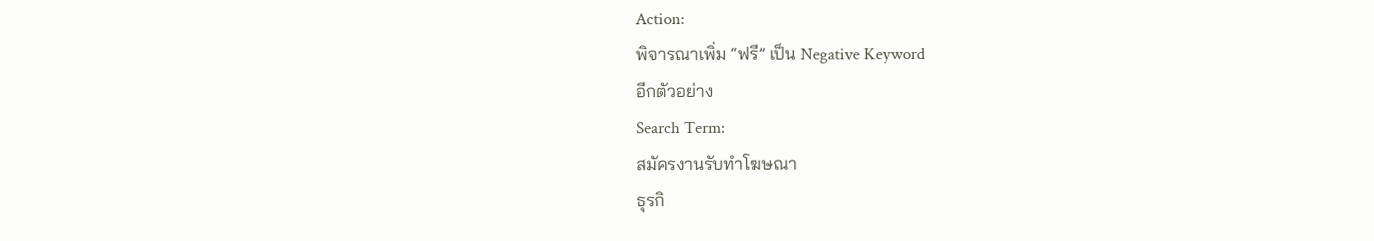Action:
พิจารณาเพิ่ม “ฟรี” เป็น Negative Keyword
อีกตัวอย่าง
Search Term:
สมัครงานรับทำโฆษณา
ธุรกิ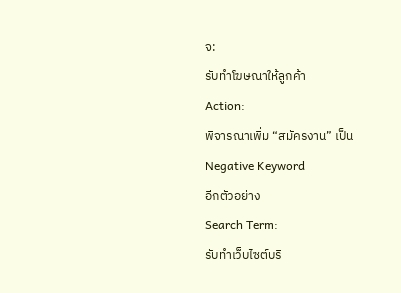จ:
รับทำโฆษณาให้ลูกค้า
Action:
พิจารณาเพิ่ม “สมัครงาน” เป็น Negative Keyword
อีกตัวอย่าง
Search Term:
รับทำเว็บไซต์บริ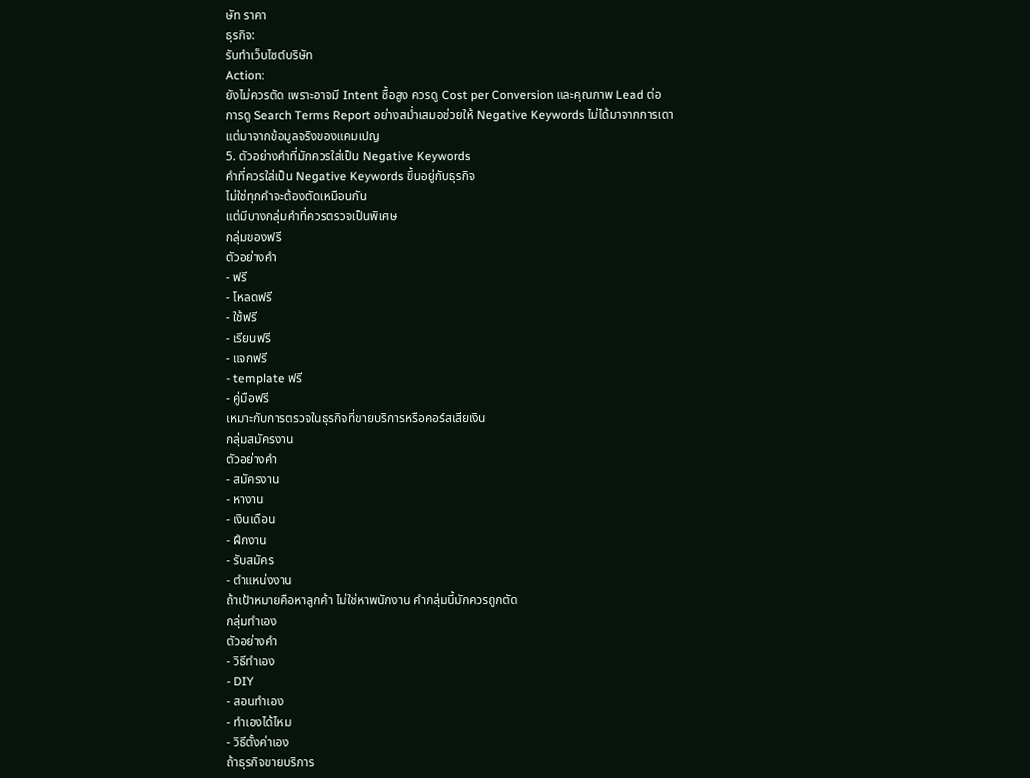ษัท ราคา
ธุรกิจ:
รับทำเว็บไซต์บริษัท
Action:
ยังไม่ควรตัด เพราะอาจมี Intent ซื้อสูง ควรดู Cost per Conversion และคุณภาพ Lead ต่อ
การดู Search Terms Report อย่างสม่ำเสมอช่วยให้ Negative Keywords ไม่ได้มาจากการเดา
แต่มาจากข้อมูลจริงของแคมเปญ
5. ตัวอย่างคำที่มักควรใส่เป็น Negative Keywords
คำที่ควรใส่เป็น Negative Keywords ขึ้นอยู่กับธุรกิจ
ไม่ใช่ทุกคำจะต้องตัดเหมือนกัน
แต่มีบางกลุ่มคำที่ควรตรวจเป็นพิเศษ
กลุ่มของฟรี
ตัวอย่างคำ
- ฟรี
- โหลดฟรี
- ใช้ฟรี
- เรียนฟรี
- แจกฟรี
- template ฟรี
- คู่มือฟรี
เหมาะกับการตรวจในธุรกิจที่ขายบริการหรือคอร์สเสียเงิน
กลุ่มสมัครงาน
ตัวอย่างคำ
- สมัครงาน
- หางาน
- เงินเดือน
- ฝึกงาน
- รับสมัคร
- ตำแหน่งงาน
ถ้าเป้าหมายคือหาลูกค้า ไม่ใช่หาพนักงาน คำกลุ่มนี้มักควรถูกตัด
กลุ่มทำเอง
ตัวอย่างคำ
- วิธีทำเอง
- DIY
- สอนทำเอง
- ทำเองได้ไหม
- วิธีตั้งค่าเอง
ถ้าธุรกิจขายบริการ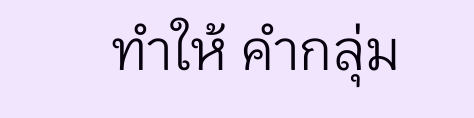ทำให้ คำกลุ่ม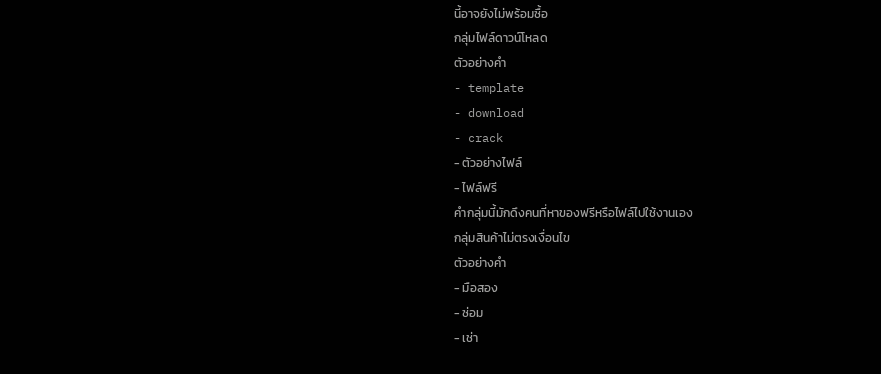นี้อาจยังไม่พร้อมซื้อ
กลุ่มไฟล์ดาวน์โหลด
ตัวอย่างคำ
- template
- download
- crack
- ตัวอย่างไฟล์
- ไฟล์ฟรี
คำกลุ่มนี้มักดึงคนที่หาของฟรีหรือไฟล์ไปใช้งานเอง
กลุ่มสินค้าไม่ตรงเงื่อนไข
ตัวอย่างคำ
- มือสอง
- ซ่อม
- เช่า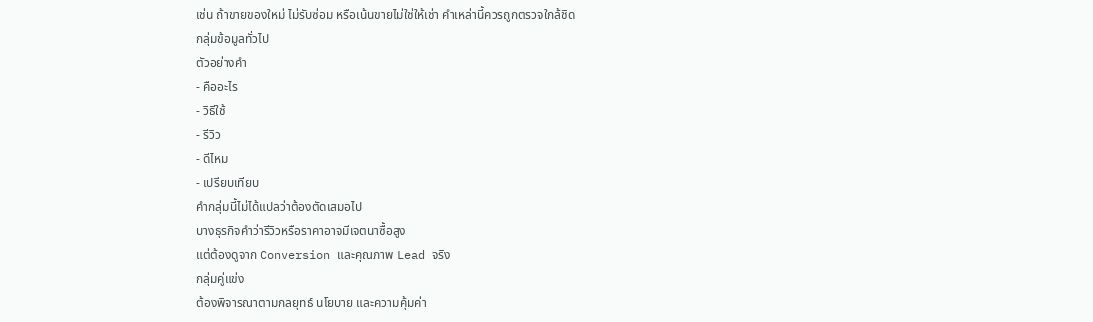เช่น ถ้าขายของใหม่ ไม่รับซ่อม หรือเน้นขายไม่ใช่ให้เช่า คำเหล่านี้ควรถูกตรวจใกล้ชิด
กลุ่มข้อมูลทั่วไป
ตัวอย่างคำ
- คืออะไร
- วิธีใช้
- รีวิว
- ดีไหม
- เปรียบเทียบ
คำกลุ่มนี้ไม่ได้แปลว่าต้องตัดเสมอไป
บางธุรกิจคำว่ารีวิวหรือราคาอาจมีเจตนาซื้อสูง
แต่ต้องดูจาก Conversion และคุณภาพ Lead จริง
กลุ่มคู่แข่ง
ต้องพิจารณาตามกลยุทธ์ นโยบาย และความคุ้มค่า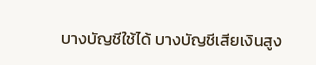บางบัญชีใช้ได้ บางบัญชีเสียเงินสูง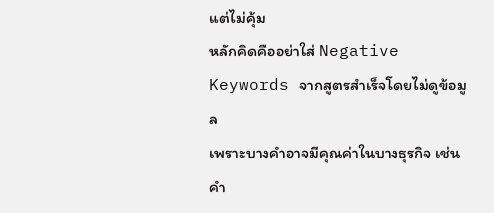แต่ไม่คุ้ม
หลักคิดคืออย่าใส่ Negative Keywords จากสูตรสำเร็จโดยไม่ดูข้อมูล
เพราะบางคำอาจมีคุณค่าในบางธุรกิจ เช่น คำ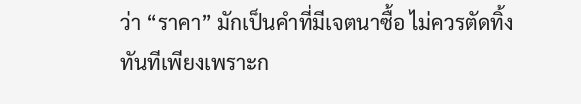ว่า “ราคา” มักเป็นคำที่มีเจตนาซื้อ ไม่ควรตัดทิ้งทันทีเพียงเพราะก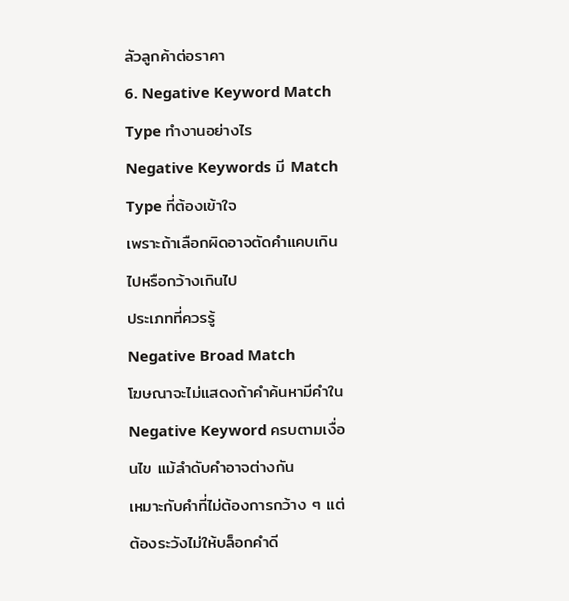ลัวลูกค้าต่อราคา
6. Negative Keyword Match Type ทำงานอย่างไร
Negative Keywords มี Match Type ที่ต้องเข้าใจ
เพราะถ้าเลือกผิดอาจตัดคำแคบเกินไปหรือกว้างเกินไป
ประเภทที่ควรรู้
Negative Broad Match
โฆษณาจะไม่แสดงถ้าคำค้นหามีคำใน Negative Keyword ครบตามเงื่อนไข แม้ลำดับคำอาจต่างกัน
เหมาะกับคำที่ไม่ต้องการกว้าง ๆ แต่ต้องระวังไม่ให้บล็อกคำดี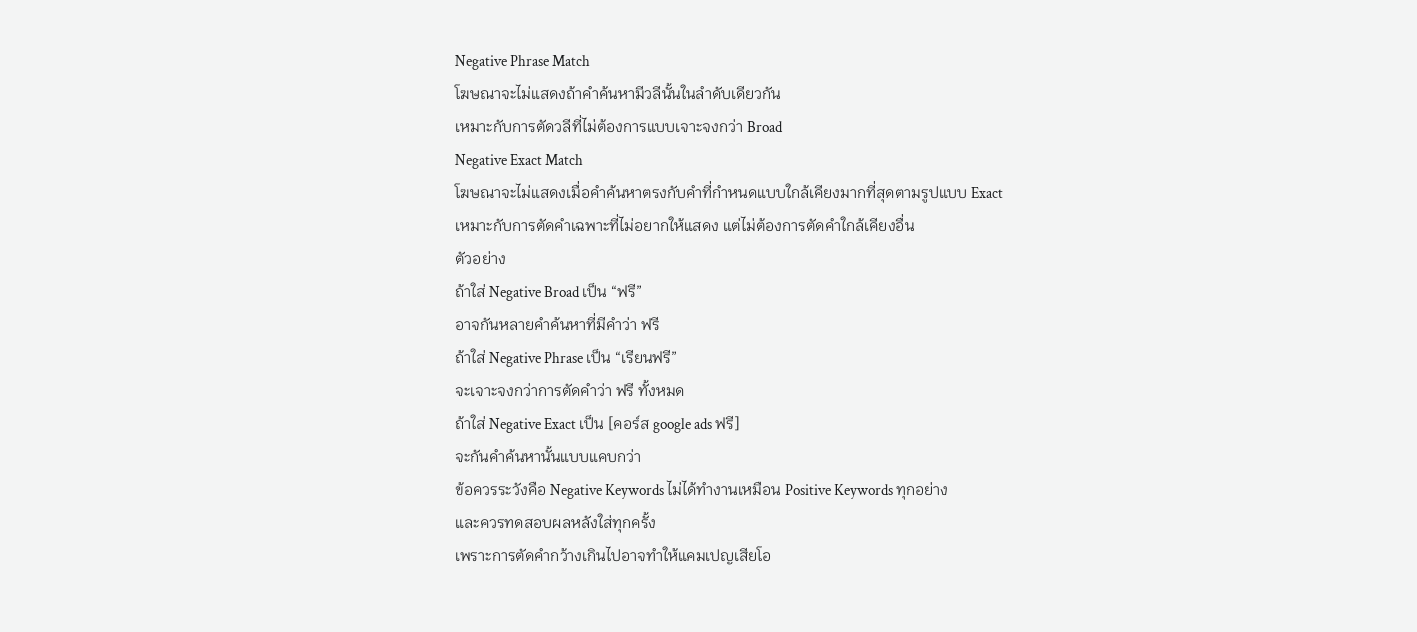Negative Phrase Match
โฆษณาจะไม่แสดงถ้าคำค้นหามีวลีนั้นในลำดับเดียวกัน
เหมาะกับการตัดวลีที่ไม่ต้องการแบบเจาะจงกว่า Broad
Negative Exact Match
โฆษณาจะไม่แสดงเมื่อคำค้นหาตรงกับคำที่กำหนดแบบใกล้เคียงมากที่สุดตามรูปแบบ Exact
เหมาะกับการตัดคำเฉพาะที่ไม่อยากให้แสดง แต่ไม่ต้องการตัดคำใกล้เคียงอื่น
ตัวอย่าง
ถ้าใส่ Negative Broad เป็น “ฟรี”
อาจกันหลายคำค้นหาที่มีคำว่า ฟรี
ถ้าใส่ Negative Phrase เป็น “เรียนฟรี”
จะเจาะจงกว่าการตัดคำว่า ฟรี ทั้งหมด
ถ้าใส่ Negative Exact เป็น [คอร์ส google ads ฟรี]
จะกันคำค้นหานั้นแบบแคบกว่า
ข้อควรระวังคือ Negative Keywords ไม่ได้ทำงานเหมือน Positive Keywords ทุกอย่าง
และควรทดสอบผลหลังใส่ทุกครั้ง
เพราะการตัดคำกว้างเกินไปอาจทำให้แคมเปญเสียโอ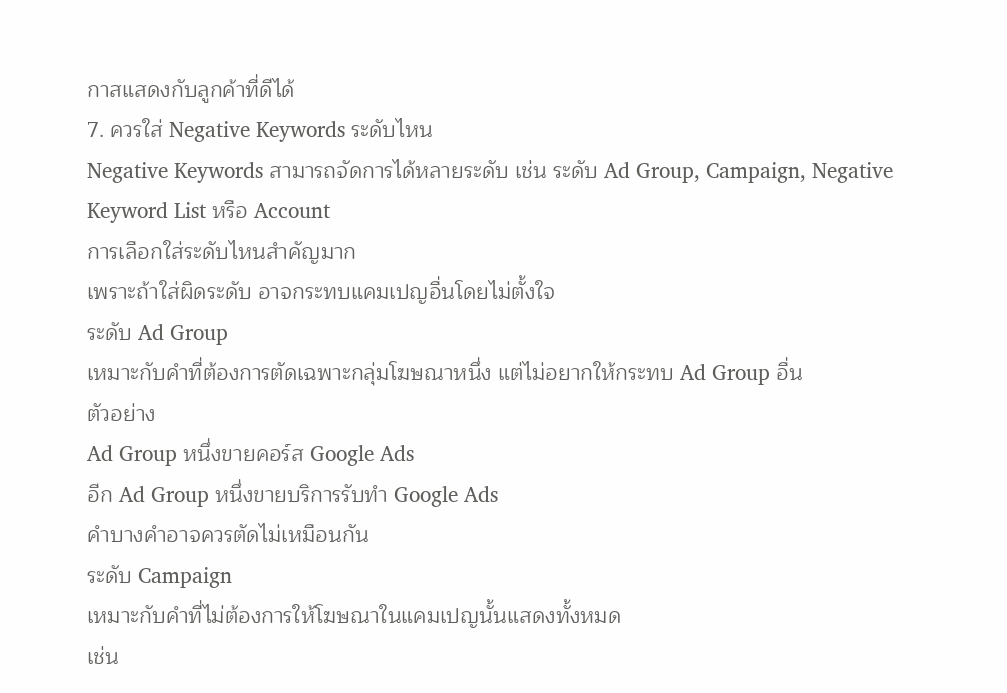กาสแสดงกับลูกค้าที่ดีได้
7. ควรใส่ Negative Keywords ระดับไหน
Negative Keywords สามารถจัดการได้หลายระดับ เช่น ระดับ Ad Group, Campaign, Negative Keyword List หรือ Account
การเลือกใส่ระดับไหนสำคัญมาก
เพราะถ้าใส่ผิดระดับ อาจกระทบแคมเปญอื่นโดยไม่ตั้งใจ
ระดับ Ad Group
เหมาะกับคำที่ต้องการตัดเฉพาะกลุ่มโฆษณาหนึ่ง แต่ไม่อยากให้กระทบ Ad Group อื่น
ตัวอย่าง
Ad Group หนึ่งขายคอร์ส Google Ads
อีก Ad Group หนึ่งขายบริการรับทำ Google Ads
คำบางคำอาจควรตัดไม่เหมือนกัน
ระดับ Campaign
เหมาะกับคำที่ไม่ต้องการให้โฆษณาในแคมเปญนั้นแสดงทั้งหมด
เช่น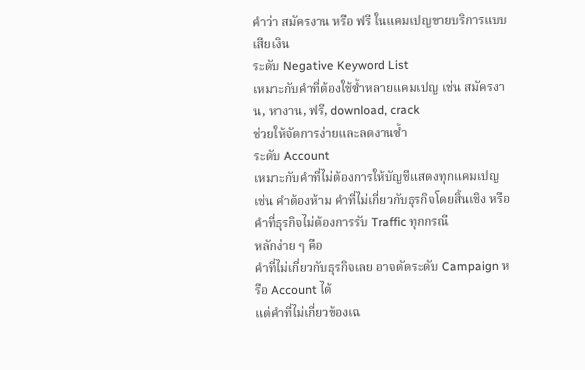คำว่า สมัครงาน หรือ ฟรี ในแคมเปญขายบริการแบบเสียเงิน
ระดับ Negative Keyword List
เหมาะกับคำที่ต้องใช้ซ้ำหลายแคมเปญ เช่น สมัครงาน, หางาน, ฟรี, download, crack
ช่วยให้จัดการง่ายและลดงานซ้ำ
ระดับ Account
เหมาะกับคำที่ไม่ต้องการให้บัญชีแสดงทุกแคมเปญ
เช่น คำต้องห้าม คำที่ไม่เกี่ยวกับธุรกิจโดยสิ้นเชิง หรือคำที่ธุรกิจไม่ต้องการรับ Traffic ทุกกรณี
หลักง่าย ๆ คือ
คำที่ไม่เกี่ยวกับธุรกิจเลย อาจตัดระดับ Campaign หรือ Account ได้
แต่คำที่ไม่เกี่ยวข้องเฉ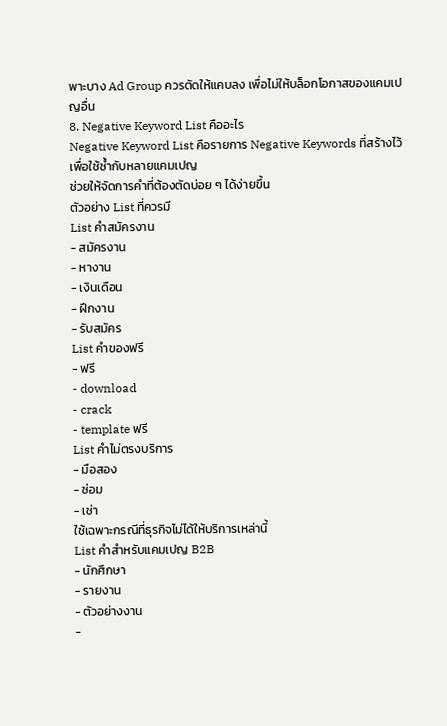พาะบาง Ad Group ควรตัดให้แคบลง เพื่อไม่ให้บล็อกโอกาสของแคมเปญอื่น
8. Negative Keyword List คืออะไร
Negative Keyword List คือรายการ Negative Keywords ที่สร้างไว้เพื่อใช้ซ้ำกับหลายแคมเปญ
ช่วยให้จัดการคำที่ต้องตัดบ่อย ๆ ได้ง่ายขึ้น
ตัวอย่าง List ที่ควรมี
List คำสมัครงาน
- สมัครงาน
- หางาน
- เงินเดือน
- ฝึกงาน
- รับสมัคร
List คำของฟรี
- ฟรี
- download
- crack
- template ฟรี
List คำไม่ตรงบริการ
- มือสอง
- ซ่อม
- เช่า
ใช้เฉพาะกรณีที่ธุรกิจไม่ได้ให้บริการเหล่านี้
List คำสำหรับแคมเปญ B2B
- นักศึกษา
- รายงาน
- ตัวอย่างงาน
-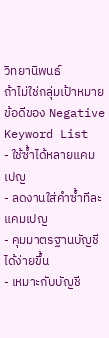วิทยานิพนธ์
ถ้าไม่ใช่กลุ่มเป้าหมาย
ข้อดีของ Negative Keyword List
- ใช้ซ้ำได้หลายแคมเปญ
- ลดงานใส่คำซ้ำทีละแคมเปญ
- คุมมาตรฐานบัญชีได้ง่ายขึ้น
- เหมาะกับบัญชี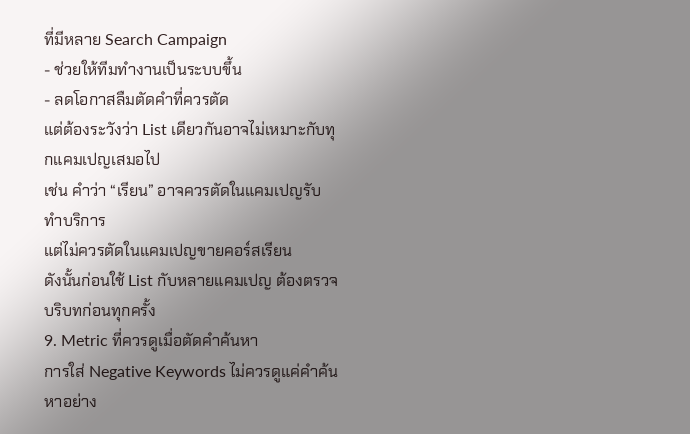ที่มีหลาย Search Campaign
- ช่วยให้ทีมทำงานเป็นระบบขึ้น
- ลดโอกาสลืมตัดคำที่ควรตัด
แต่ต้องระวังว่า List เดียวกันอาจไม่เหมาะกับทุกแคมเปญเสมอไป
เช่น คำว่า “เรียน” อาจควรตัดในแคมเปญรับทำบริการ
แต่ไม่ควรตัดในแคมเปญขายคอร์สเรียน
ดังนั้นก่อนใช้ List กับหลายแคมเปญ ต้องตรวจบริบทก่อนทุกครั้ง
9. Metric ที่ควรดูเมื่อตัดคำค้นหา
การใส่ Negative Keywords ไม่ควรดูแค่คำค้นหาอย่าง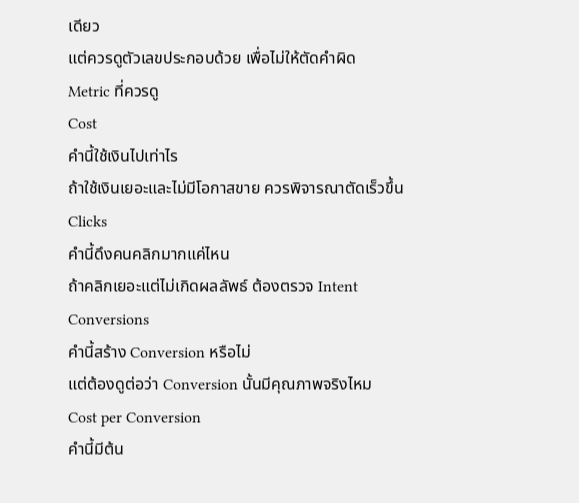เดียว
แต่ควรดูตัวเลขประกอบด้วย เพื่อไม่ให้ตัดคำผิด
Metric ที่ควรดู
Cost
คำนี้ใช้เงินไปเท่าไร
ถ้าใช้เงินเยอะและไม่มีโอกาสขาย ควรพิจารณาตัดเร็วขึ้น
Clicks
คำนี้ดึงคนคลิกมากแค่ไหน
ถ้าคลิกเยอะแต่ไม่เกิดผลลัพธ์ ต้องตรวจ Intent
Conversions
คำนี้สร้าง Conversion หรือไม่
แต่ต้องดูต่อว่า Conversion นั้นมีคุณภาพจริงไหม
Cost per Conversion
คำนี้มีต้น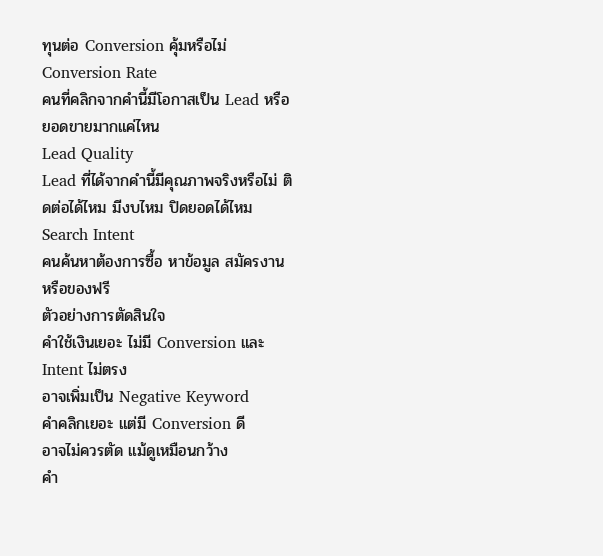ทุนต่อ Conversion คุ้มหรือไม่
Conversion Rate
คนที่คลิกจากคำนี้มีโอกาสเป็น Lead หรือยอดขายมากแค่ไหน
Lead Quality
Lead ที่ได้จากคำนี้มีคุณภาพจริงหรือไม่ ติดต่อได้ไหม มีงบไหม ปิดยอดได้ไหม
Search Intent
คนค้นหาต้องการซื้อ หาข้อมูล สมัครงาน หรือของฟรี
ตัวอย่างการตัดสินใจ
คำใช้เงินเยอะ ไม่มี Conversion และ Intent ไม่ตรง
อาจเพิ่มเป็น Negative Keyword
คำคลิกเยอะ แต่มี Conversion ดี
อาจไม่ควรตัด แม้ดูเหมือนกว้าง
คำ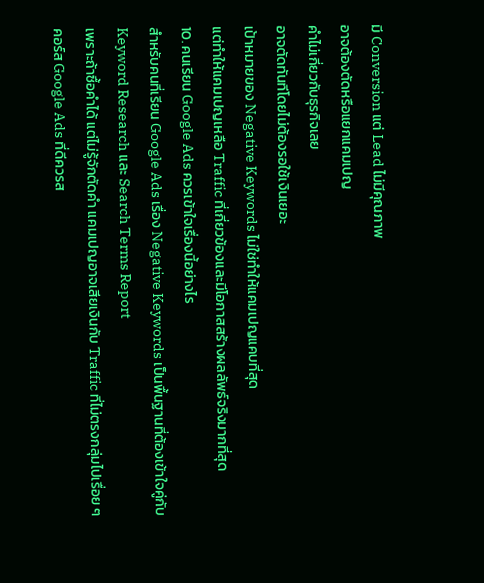มี Conversion แต่ Lead ไม่มีคุณภาพ
อาจต้องตัดหรือแยกแคมเปญ
คำไม่เกี่ยวกับธุรกิจเลย
อาจตัดทันทีโดยไม่ต้องรอใช้เงินเยอะ
เป้าหมายของ Negative Keywords ไม่ใช่ทำให้แคมเปญแคบที่สุด
แต่ทำให้แคมเปญเหลือ Traffic ที่เกี่ยวข้องและมีโอกาสสร้างผลลัพธ์จริงมากที่สุด
10. คนเรียน Google Ads ควรเข้าใจเรื่องนี้อย่างไร
สำหรับคนที่เรียน Google Ads เรื่อง Negative Keywords เป็นพื้นฐานที่ต้องเข้าใจคู่กับ Keyword Research และ Search Terms Report
เพราะถ้าซื้อคำได้ แต่ไม่รู้จักตัดคำ แคมเปญอาจเสียเงินกับ Traffic ที่ไม่ตรงกลุ่มไปเรื่อย ๆ
คอร์ส Google Ads ที่ดีควรส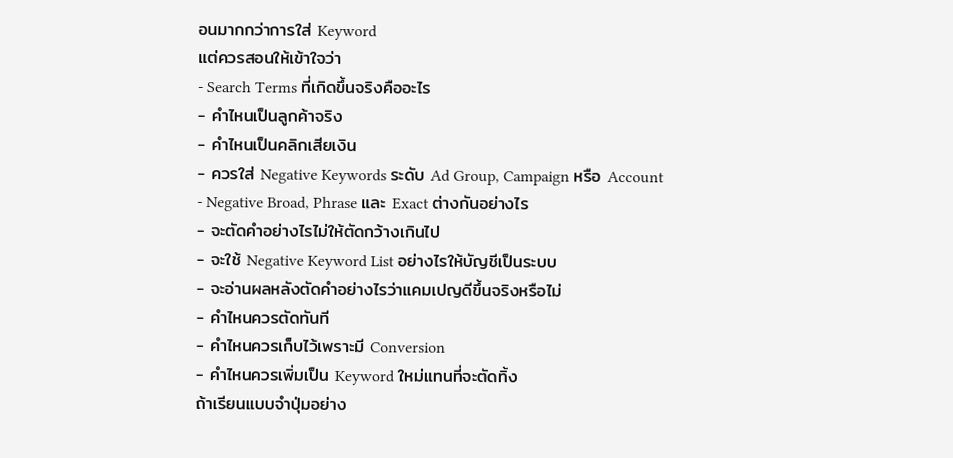อนมากกว่าการใส่ Keyword
แต่ควรสอนให้เข้าใจว่า
- Search Terms ที่เกิดขึ้นจริงคืออะไร
- คำไหนเป็นลูกค้าจริง
- คำไหนเป็นคลิกเสียเงิน
- ควรใส่ Negative Keywords ระดับ Ad Group, Campaign หรือ Account
- Negative Broad, Phrase และ Exact ต่างกันอย่างไร
- จะตัดคำอย่างไรไม่ให้ตัดกว้างเกินไป
- จะใช้ Negative Keyword List อย่างไรให้บัญชีเป็นระบบ
- จะอ่านผลหลังตัดคำอย่างไรว่าแคมเปญดีขึ้นจริงหรือไม่
- คำไหนควรตัดทันที
- คำไหนควรเก็บไว้เพราะมี Conversion
- คำไหนควรเพิ่มเป็น Keyword ใหม่แทนที่จะตัดทิ้ง
ถ้าเรียนแบบจำปุ่มอย่าง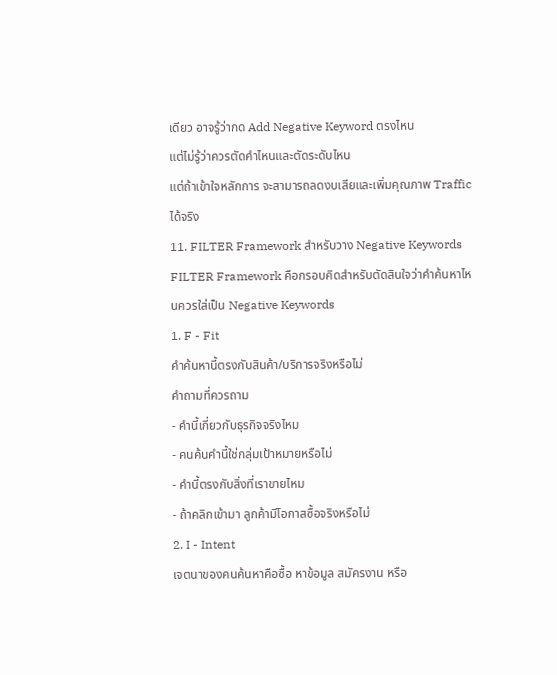เดียว อาจรู้ว่ากด Add Negative Keyword ตรงไหน
แต่ไม่รู้ว่าควรตัดคำไหนและตัดระดับไหน
แต่ถ้าเข้าใจหลักการ จะสามารถลดงบเสียและเพิ่มคุณภาพ Traffic ได้จริง
11. FILTER Framework สำหรับวาง Negative Keywords
FILTER Framework คือกรอบคิดสำหรับตัดสินใจว่าคำค้นหาไหนควรใส่เป็น Negative Keywords
1. F - Fit
คำค้นหานี้ตรงกับสินค้า/บริการจริงหรือไม่
คำถามที่ควรถาม
- คำนี้เกี่ยวกับธุรกิจจริงไหม
- คนค้นคำนี้ใช่กลุ่มเป้าหมายหรือไม่
- คำนี้ตรงกับสิ่งที่เราขายไหม
- ถ้าคลิกเข้ามา ลูกค้ามีโอกาสซื้อจริงหรือไม่
2. I - Intent
เจตนาของคนค้นหาคือซื้อ หาข้อมูล สมัครงาน หรือ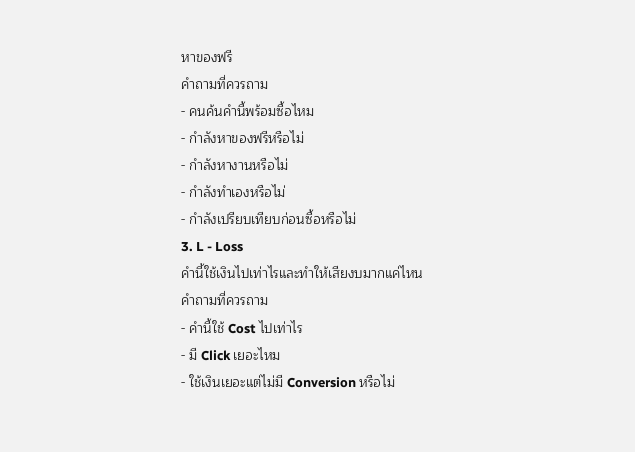หาของฟรี
คำถามที่ควรถาม
- คนค้นคำนี้พร้อมซื้อไหม
- กำลังหาของฟรีหรือไม่
- กำลังหางานหรือไม่
- กำลังทำเองหรือไม่
- กำลังเปรียบเทียบก่อนซื้อหรือไม่
3. L - Loss
คำนี้ใช้เงินไปเท่าไรและทำให้เสียงบมากแค่ไหน
คำถามที่ควรถาม
- คำนี้ใช้ Cost ไปเท่าไร
- มี Click เยอะไหม
- ใช้เงินเยอะแต่ไม่มี Conversion หรือไม่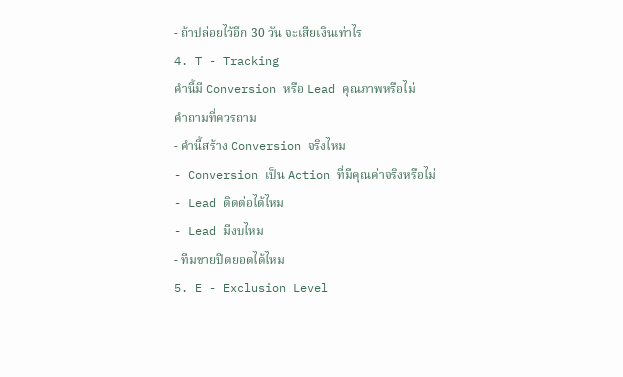- ถ้าปล่อยไว้อีก 30 วัน จะเสียเงินเท่าไร
4. T - Tracking
คำนี้มี Conversion หรือ Lead คุณภาพหรือไม่
คำถามที่ควรถาม
- คำนี้สร้าง Conversion จริงไหม
- Conversion เป็น Action ที่มีคุณค่าจริงหรือไม่
- Lead ติดต่อได้ไหม
- Lead มีงบไหม
- ทีมขายปิดยอดได้ไหม
5. E - Exclusion Level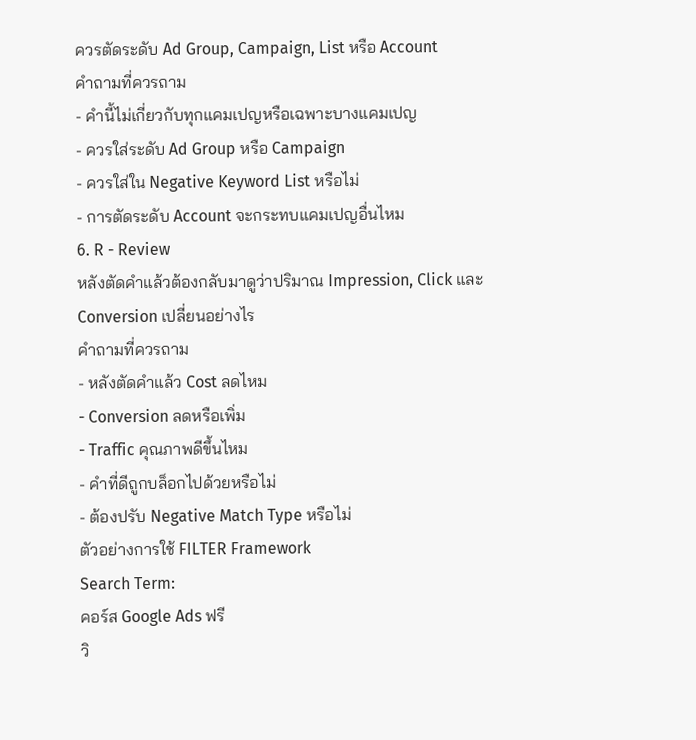ควรตัดระดับ Ad Group, Campaign, List หรือ Account
คำถามที่ควรถาม
- คำนี้ไม่เกี่ยวกับทุกแคมเปญหรือเฉพาะบางแคมเปญ
- ควรใส่ระดับ Ad Group หรือ Campaign
- ควรใส่ใน Negative Keyword List หรือไม่
- การตัดระดับ Account จะกระทบแคมเปญอื่นไหม
6. R - Review
หลังตัดคำแล้วต้องกลับมาดูว่าปริมาณ Impression, Click และ Conversion เปลี่ยนอย่างไร
คำถามที่ควรถาม
- หลังตัดคำแล้ว Cost ลดไหม
- Conversion ลดหรือเพิ่ม
- Traffic คุณภาพดีขึ้นไหม
- คำที่ดีถูกบล็อกไปด้วยหรือไม่
- ต้องปรับ Negative Match Type หรือไม่
ตัวอย่างการใช้ FILTER Framework
Search Term:
คอร์ส Google Ads ฟรี
วิ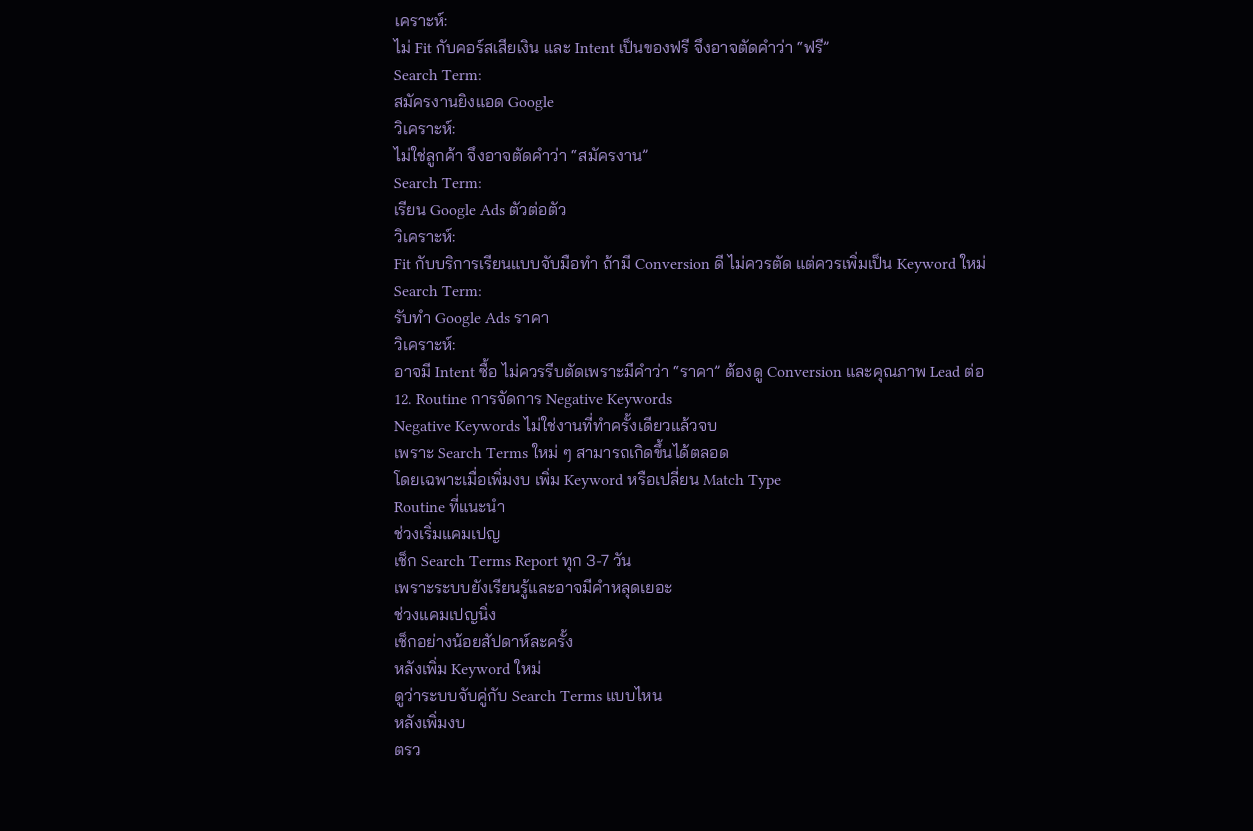เคราะห์:
ไม่ Fit กับคอร์สเสียเงิน และ Intent เป็นของฟรี จึงอาจตัดคำว่า “ฟรี”
Search Term:
สมัครงานยิงแอด Google
วิเคราะห์:
ไม่ใช่ลูกค้า จึงอาจตัดคำว่า “สมัครงาน”
Search Term:
เรียน Google Ads ตัวต่อตัว
วิเคราะห์:
Fit กับบริการเรียนแบบจับมือทำ ถ้ามี Conversion ดี ไม่ควรตัด แต่ควรเพิ่มเป็น Keyword ใหม่
Search Term:
รับทำ Google Ads ราคา
วิเคราะห์:
อาจมี Intent ซื้อ ไม่ควรรีบตัดเพราะมีคำว่า “ราคา” ต้องดู Conversion และคุณภาพ Lead ต่อ
12. Routine การจัดการ Negative Keywords
Negative Keywords ไม่ใช่งานที่ทำครั้งเดียวแล้วจบ
เพราะ Search Terms ใหม่ ๆ สามารถเกิดขึ้นได้ตลอด
โดยเฉพาะเมื่อเพิ่มงบ เพิ่ม Keyword หรือเปลี่ยน Match Type
Routine ที่แนะนำ
ช่วงเริ่มแคมเปญ
เช็ก Search Terms Report ทุก 3-7 วัน
เพราะระบบยังเรียนรู้และอาจมีคำหลุดเยอะ
ช่วงแคมเปญนิ่ง
เช็กอย่างน้อยสัปดาห์ละครั้ง
หลังเพิ่ม Keyword ใหม่
ดูว่าระบบจับคู่กับ Search Terms แบบไหน
หลังเพิ่มงบ
ตรว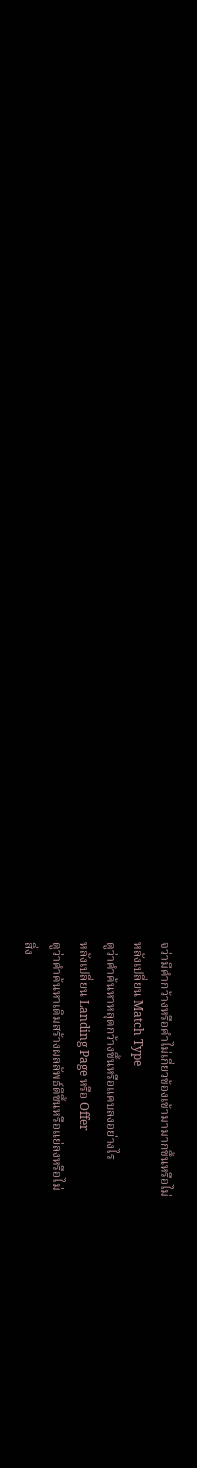จว่ามีคำกว้างหรือคำไม่เกี่ยวข้องเข้ามามากขึ้นหรือไม่
หลังเปลี่ยน Match Type
ดูว่าคำค้นหาหลุดกว้างขึ้นหรือแคบลงอย่างไร
หลังเปลี่ยน Landing Page หรือ Offer
ดูว่าคำค้นหาเดิมสร้างผลลัพธ์ดีขึ้นหรือแย่ลงหรือไม่
สิ่ง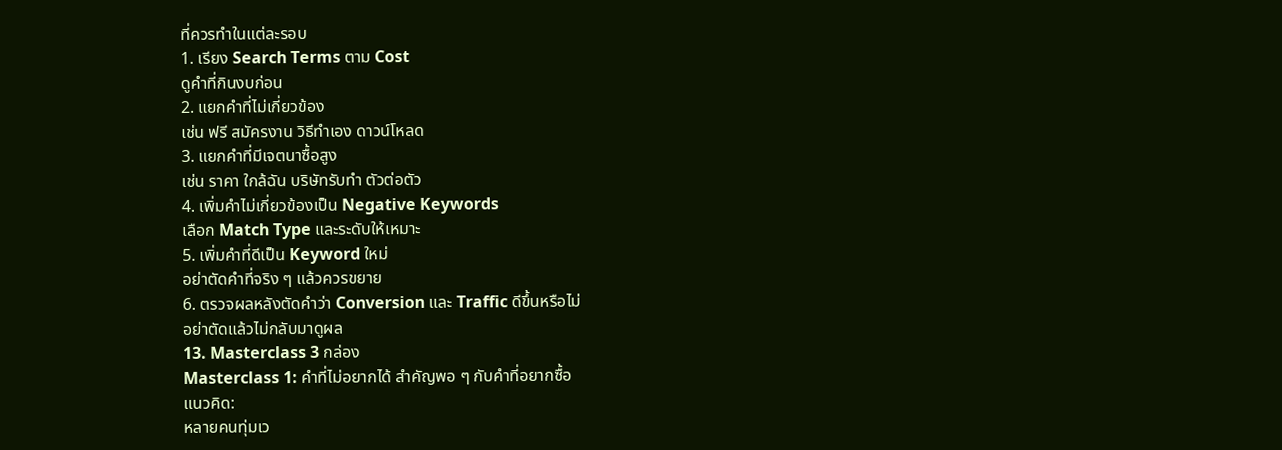ที่ควรทำในแต่ละรอบ
1. เรียง Search Terms ตาม Cost
ดูคำที่กินงบก่อน
2. แยกคำที่ไม่เกี่ยวข้อง
เช่น ฟรี สมัครงาน วิธีทำเอง ดาวน์โหลด
3. แยกคำที่มีเจตนาซื้อสูง
เช่น ราคา ใกล้ฉัน บริษัทรับทำ ตัวต่อตัว
4. เพิ่มคำไม่เกี่ยวข้องเป็น Negative Keywords
เลือก Match Type และระดับให้เหมาะ
5. เพิ่มคำที่ดีเป็น Keyword ใหม่
อย่าตัดคำที่จริง ๆ แล้วควรขยาย
6. ตรวจผลหลังตัดคำว่า Conversion และ Traffic ดีขึ้นหรือไม่
อย่าตัดแล้วไม่กลับมาดูผล
13. Masterclass 3 กล่อง
Masterclass 1: คำที่ไม่อยากได้ สำคัญพอ ๆ กับคำที่อยากซื้อ
แนวคิด:
หลายคนทุ่มเว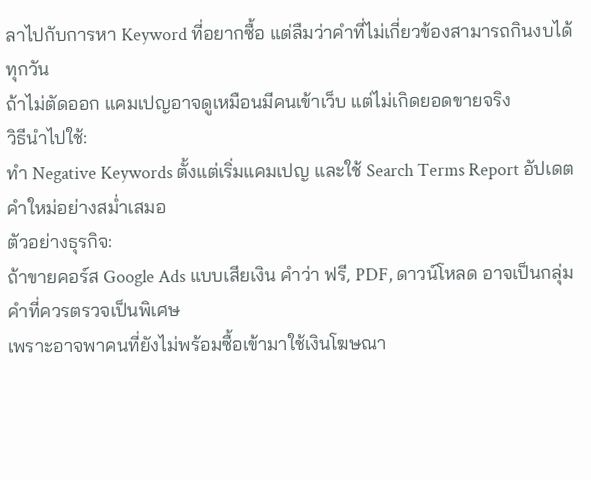ลาไปกับการหา Keyword ที่อยากซื้อ แต่ลืมว่าคำที่ไม่เกี่ยวข้องสามารถกินงบได้ทุกวัน
ถ้าไม่ตัดออก แคมเปญอาจดูเหมือนมีคนเข้าเว็บ แต่ไม่เกิดยอดขายจริง
วิธีนำไปใช้:
ทำ Negative Keywords ตั้งแต่เริ่มแคมเปญ และใช้ Search Terms Report อัปเดตคำใหม่อย่างสม่ำเสมอ
ตัวอย่างธุรกิจ:
ถ้าขายคอร์ส Google Ads แบบเสียเงิน คำว่า ฟรี, PDF, ดาวน์โหลด อาจเป็นกลุ่มคำที่ควรตรวจเป็นพิเศษ
เพราะอาจพาคนที่ยังไม่พร้อมซื้อเข้ามาใช้เงินโฆษณา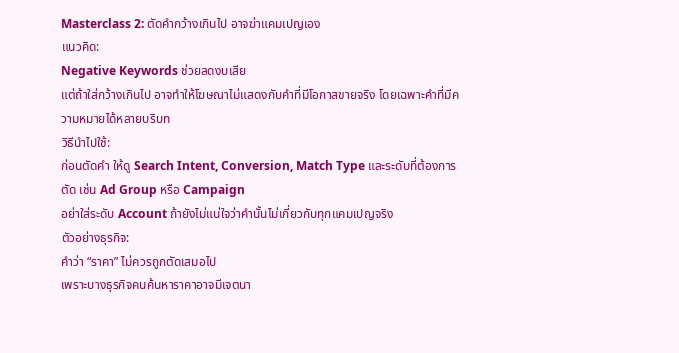Masterclass 2: ตัดคำกว้างเกินไป อาจฆ่าแคมเปญเอง
แนวคิด:
Negative Keywords ช่วยลดงบเสีย
แต่ถ้าใส่กว้างเกินไป อาจทำให้โฆษณาไม่แสดงกับคำที่มีโอกาสขายจริง โดยเฉพาะคำที่มีความหมายได้หลายบริบท
วิธีนำไปใช้:
ก่อนตัดคำ ให้ดู Search Intent, Conversion, Match Type และระดับที่ต้องการตัด เช่น Ad Group หรือ Campaign
อย่าใส่ระดับ Account ถ้ายังไม่แน่ใจว่าคำนั้นไม่เกี่ยวกับทุกแคมเปญจริง
ตัวอย่างธุรกิจ:
คำว่า “ราคา” ไม่ควรถูกตัดเสมอไป
เพราะบางธุรกิจคนค้นหาราคาอาจมีเจตนา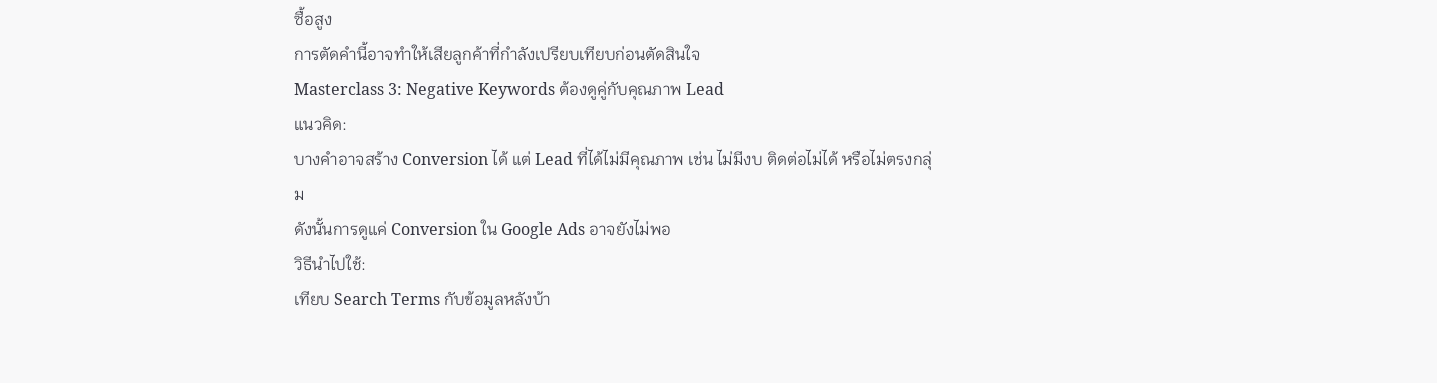ซื้อสูง
การตัดคำนี้อาจทำให้เสียลูกค้าที่กำลังเปรียบเทียบก่อนตัดสินใจ
Masterclass 3: Negative Keywords ต้องดูคู่กับคุณภาพ Lead
แนวคิด:
บางคำอาจสร้าง Conversion ได้ แต่ Lead ที่ได้ไม่มีคุณภาพ เช่น ไม่มีงบ ติดต่อไม่ได้ หรือไม่ตรงกลุ่ม
ดังนั้นการดูแค่ Conversion ใน Google Ads อาจยังไม่พอ
วิธีนำไปใช้:
เทียบ Search Terms กับข้อมูลหลังบ้า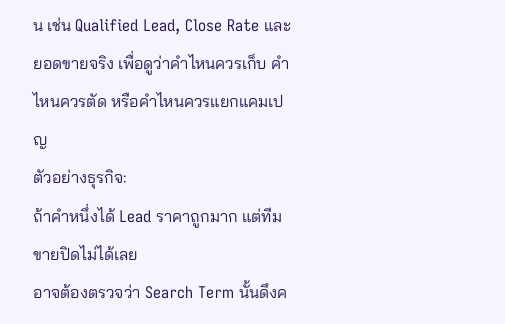น เช่น Qualified Lead, Close Rate และยอดขายจริง เพื่อดูว่าคำไหนควรเก็บ คำไหนควรตัด หรือคำไหนควรแยกแคมเปญ
ตัวอย่างธุรกิจ:
ถ้าคำหนึ่งได้ Lead ราคาถูกมาก แต่ทีมขายปิดไม่ได้เลย
อาจต้องตรวจว่า Search Term นั้นดึงค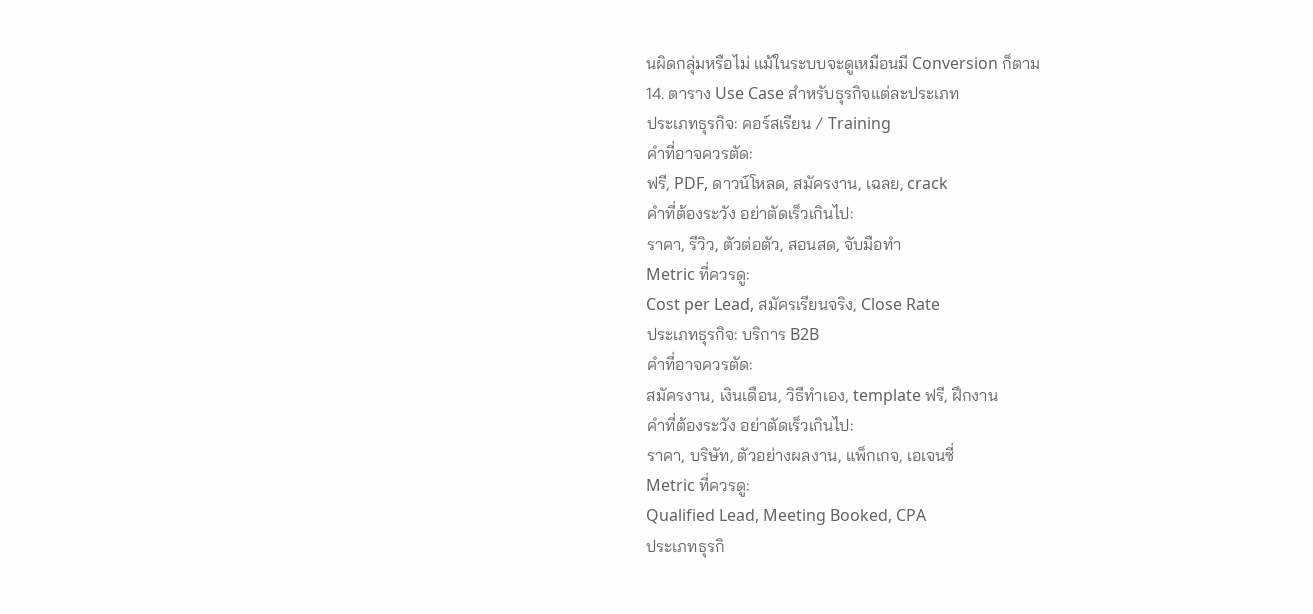นผิดกลุ่มหรือไม่ แม้ในระบบจะดูเหมือนมี Conversion ก็ตาม
14. ตาราง Use Case สำหรับธุรกิจแต่ละประเภท
ประเภทธุรกิจ: คอร์สเรียน / Training
คำที่อาจควรตัด:
ฟรี, PDF, ดาวน์โหลด, สมัครงาน, เฉลย, crack
คำที่ต้องระวัง อย่าตัดเร็วเกินไป:
ราคา, รีวิว, ตัวต่อตัว, สอนสด, จับมือทำ
Metric ที่ควรดู:
Cost per Lead, สมัครเรียนจริง, Close Rate
ประเภทธุรกิจ: บริการ B2B
คำที่อาจควรตัด:
สมัครงาน, เงินเดือน, วิธีทำเอง, template ฟรี, ฝึกงาน
คำที่ต้องระวัง อย่าตัดเร็วเกินไป:
ราคา, บริษัท, ตัวอย่างผลงาน, แพ็กเกจ, เอเจนซี่
Metric ที่ควรดู:
Qualified Lead, Meeting Booked, CPA
ประเภทธุรกิ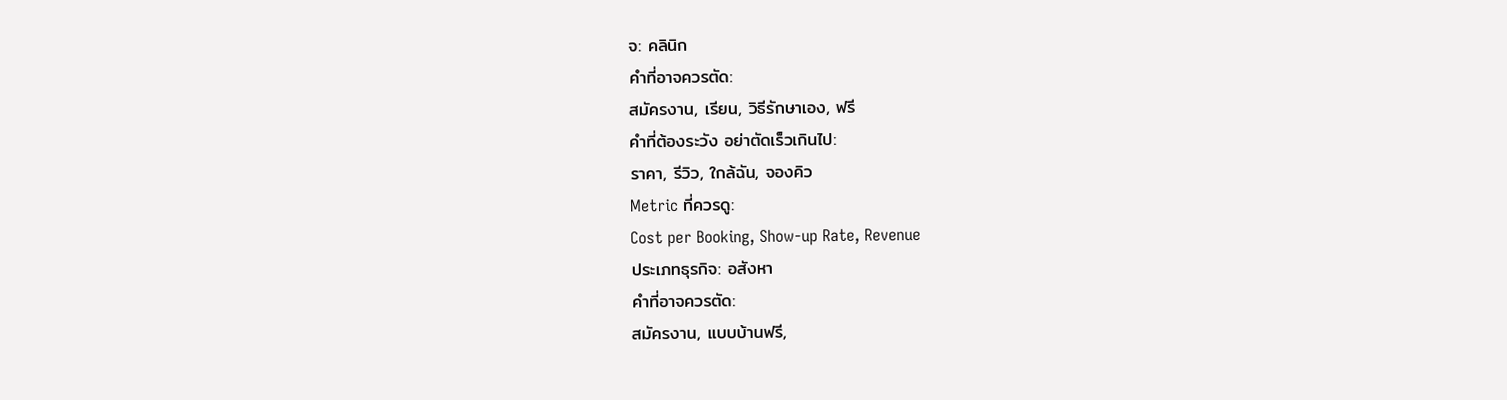จ: คลินิก
คำที่อาจควรตัด:
สมัครงาน, เรียน, วิธีรักษาเอง, ฟรี
คำที่ต้องระวัง อย่าตัดเร็วเกินไป:
ราคา, รีวิว, ใกล้ฉัน, จองคิว
Metric ที่ควรดู:
Cost per Booking, Show-up Rate, Revenue
ประเภทธุรกิจ: อสังหา
คำที่อาจควรตัด:
สมัครงาน, แบบบ้านฟรี,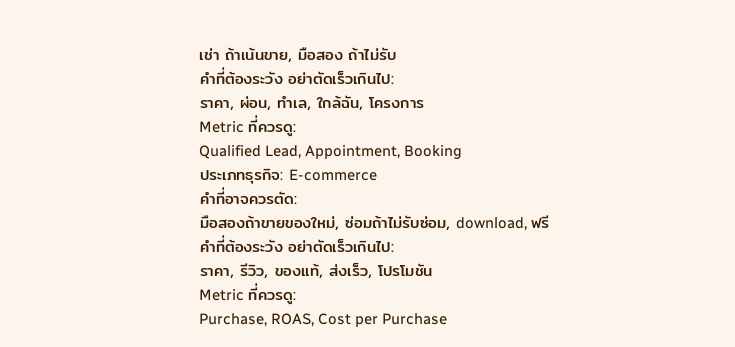เช่า ถ้าเน้นขาย, มือสอง ถ้าไม่รับ
คำที่ต้องระวัง อย่าตัดเร็วเกินไป:
ราคา, ผ่อน, ทำเล, ใกล้ฉัน, โครงการ
Metric ที่ควรดู:
Qualified Lead, Appointment, Booking
ประเภทธุรกิจ: E-commerce
คำที่อาจควรตัด:
มือสองถ้าขายของใหม่, ซ่อมถ้าไม่รับซ่อม, download, ฟรี
คำที่ต้องระวัง อย่าตัดเร็วเกินไป:
ราคา, รีวิว, ของแท้, ส่งเร็ว, โปรโมชัน
Metric ที่ควรดู:
Purchase, ROAS, Cost per Purchase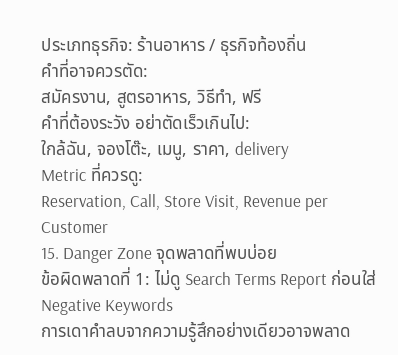ประเภทธุรกิจ: ร้านอาหาร / ธุรกิจท้องถิ่น
คำที่อาจควรตัด:
สมัครงาน, สูตรอาหาร, วิธีทำ, ฟรี
คำที่ต้องระวัง อย่าตัดเร็วเกินไป:
ใกล้ฉัน, จองโต๊ะ, เมนู, ราคา, delivery
Metric ที่ควรดู:
Reservation, Call, Store Visit, Revenue per Customer
15. Danger Zone จุดพลาดที่พบบ่อย
ข้อผิดพลาดที่ 1: ไม่ดู Search Terms Report ก่อนใส่ Negative Keywords
การเดาคำลบจากความรู้สึกอย่างเดียวอาจพลาด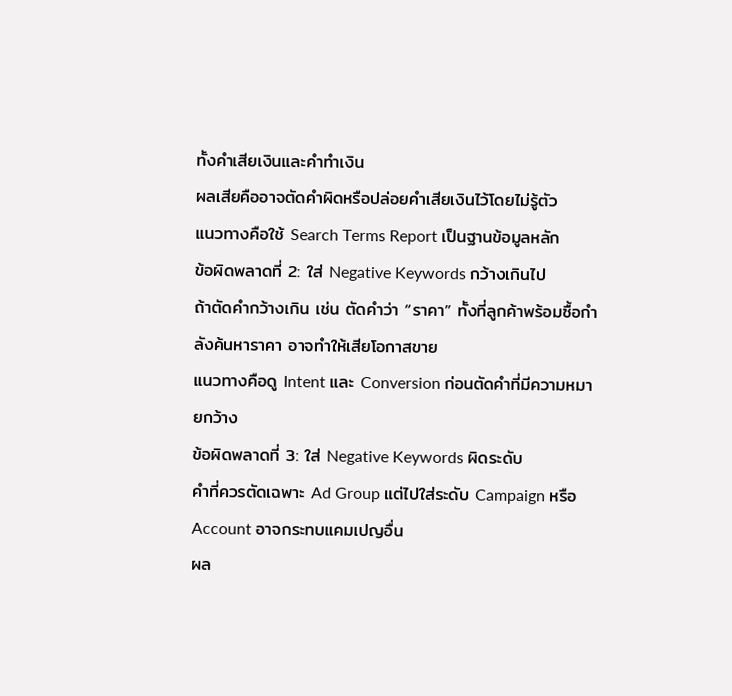ทั้งคำเสียเงินและคำทำเงิน
ผลเสียคืออาจตัดคำผิดหรือปล่อยคำเสียเงินไว้โดยไม่รู้ตัว
แนวทางคือใช้ Search Terms Report เป็นฐานข้อมูลหลัก
ข้อผิดพลาดที่ 2: ใส่ Negative Keywords กว้างเกินไป
ถ้าตัดคำกว้างเกิน เช่น ตัดคำว่า “ราคา” ทั้งที่ลูกค้าพร้อมซื้อกำลังค้นหาราคา อาจทำให้เสียโอกาสขาย
แนวทางคือดู Intent และ Conversion ก่อนตัดคำที่มีความหมายกว้าง
ข้อผิดพลาดที่ 3: ใส่ Negative Keywords ผิดระดับ
คำที่ควรตัดเฉพาะ Ad Group แต่ไปใส่ระดับ Campaign หรือ Account อาจกระทบแคมเปญอื่น
ผล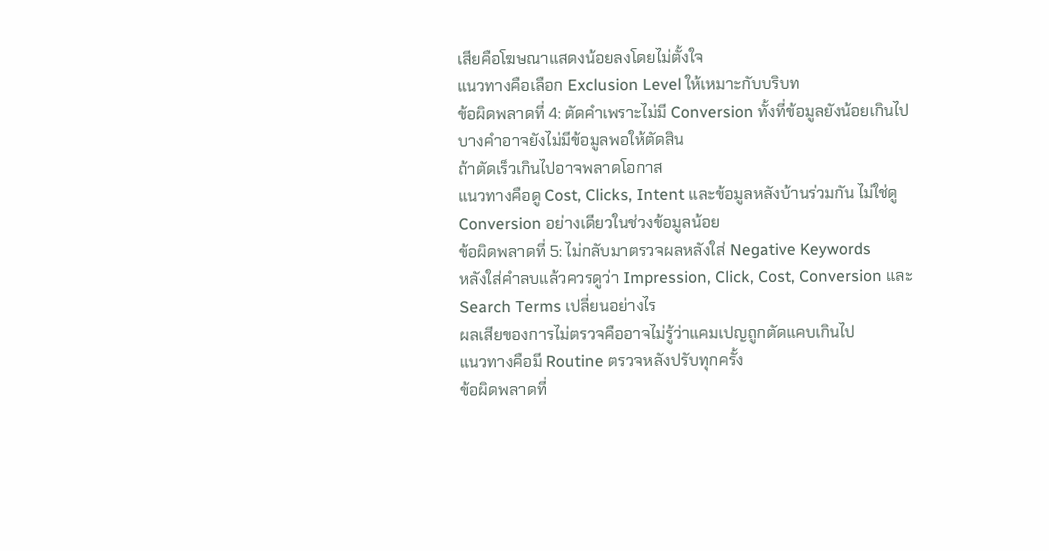เสียคือโฆษณาแสดงน้อยลงโดยไม่ตั้งใจ
แนวทางคือเลือก Exclusion Level ให้เหมาะกับบริบท
ข้อผิดพลาดที่ 4: ตัดคำเพราะไม่มี Conversion ทั้งที่ข้อมูลยังน้อยเกินไป
บางคำอาจยังไม่มีข้อมูลพอให้ตัดสิน
ถ้าตัดเร็วเกินไปอาจพลาดโอกาส
แนวทางคือดู Cost, Clicks, Intent และข้อมูลหลังบ้านร่วมกัน ไม่ใช่ดู Conversion อย่างเดียวในช่วงข้อมูลน้อย
ข้อผิดพลาดที่ 5: ไม่กลับมาตรวจผลหลังใส่ Negative Keywords
หลังใส่คำลบแล้วควรดูว่า Impression, Click, Cost, Conversion และ Search Terms เปลี่ยนอย่างไร
ผลเสียของการไม่ตรวจคืออาจไม่รู้ว่าแคมเปญถูกตัดแคบเกินไป
แนวทางคือมี Routine ตรวจหลังปรับทุกครั้ง
ข้อผิดพลาดที่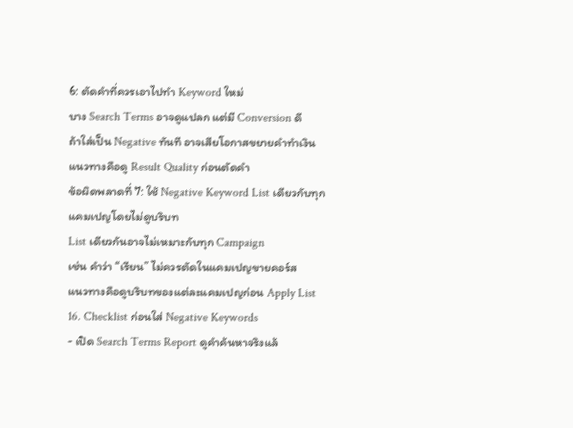6: ตัดคำที่ควรเอาไปทำ Keyword ใหม่
บาง Search Terms อาจดูแปลก แต่มี Conversion ดี
ถ้าใส่เป็น Negative ทันที อาจเสียโอกาสขยายคำทำเงิน
แนวทางคือดู Result Quality ก่อนตัดคำ
ข้อผิดพลาดที่ 7: ใช้ Negative Keyword List เดียวกับทุกแคมเปญโดยไม่ดูบริบท
List เดียวกันอาจไม่เหมาะกับทุก Campaign
เช่น คำว่า “เรียน” ไม่ควรตัดในแคมเปญขายคอร์ส
แนวทางคือดูบริบทของแต่ละแคมเปญก่อน Apply List
16. Checklist ก่อนใส่ Negative Keywords
- เปิด Search Terms Report ดูคำค้นหาจริงแล้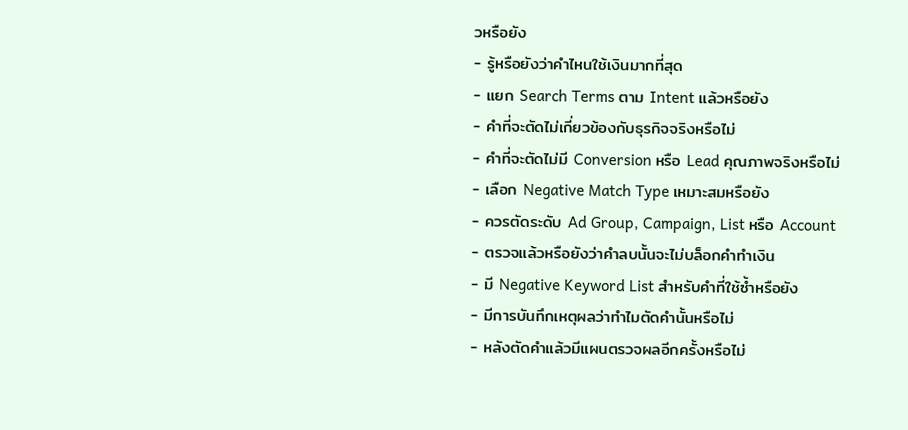วหรือยัง
- รู้หรือยังว่าคำไหนใช้เงินมากที่สุด
- แยก Search Terms ตาม Intent แล้วหรือยัง
- คำที่จะตัดไม่เกี่ยวข้องกับธุรกิจจริงหรือไม่
- คำที่จะตัดไม่มี Conversion หรือ Lead คุณภาพจริงหรือไม่
- เลือก Negative Match Type เหมาะสมหรือยัง
- ควรตัดระดับ Ad Group, Campaign, List หรือ Account
- ตรวจแล้วหรือยังว่าคำลบนั้นจะไม่บล็อกคำทำเงิน
- มี Negative Keyword List สำหรับคำที่ใช้ซ้ำหรือยัง
- มีการบันทึกเหตุผลว่าทำไมตัดคำนั้นหรือไม่
- หลังตัดคำแล้วมีแผนตรวจผลอีกครั้งหรือไม่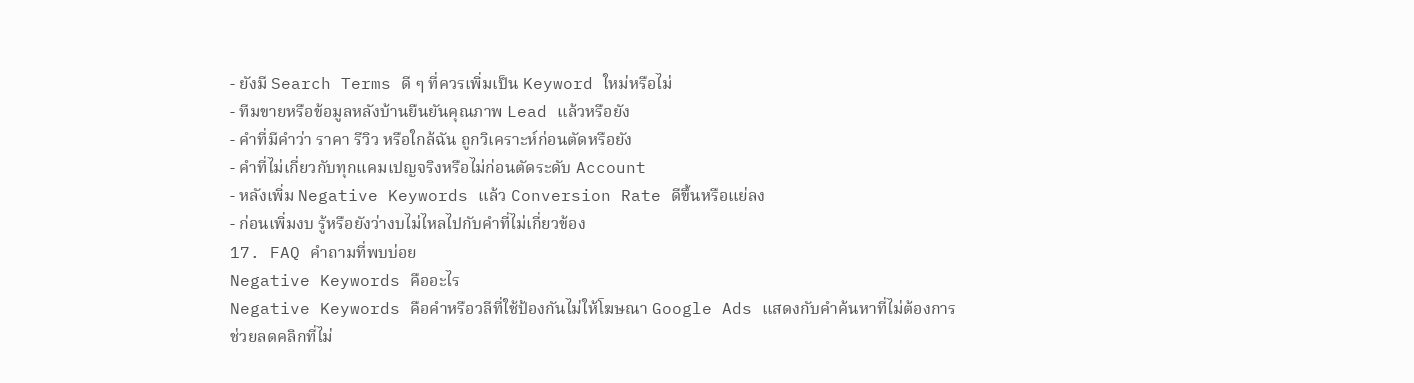- ยังมี Search Terms ดี ๆ ที่ควรเพิ่มเป็น Keyword ใหม่หรือไม่
- ทีมขายหรือข้อมูลหลังบ้านยืนยันคุณภาพ Lead แล้วหรือยัง
- คำที่มีคำว่า ราคา รีวิว หรือใกล้ฉัน ถูกวิเคราะห์ก่อนตัดหรือยัง
- คำที่ไม่เกี่ยวกับทุกแคมเปญจริงหรือไม่ก่อนตัดระดับ Account
- หลังเพิ่ม Negative Keywords แล้ว Conversion Rate ดีขึ้นหรือแย่ลง
- ก่อนเพิ่มงบ รู้หรือยังว่างบไม่ไหลไปกับคำที่ไม่เกี่ยวข้อง
17. FAQ คำถามที่พบบ่อย
Negative Keywords คืออะไร
Negative Keywords คือคำหรือวลีที่ใช้ป้องกันไม่ให้โฆษณา Google Ads แสดงกับคำค้นหาที่ไม่ต้องการ
ช่วยลดคลิกที่ไม่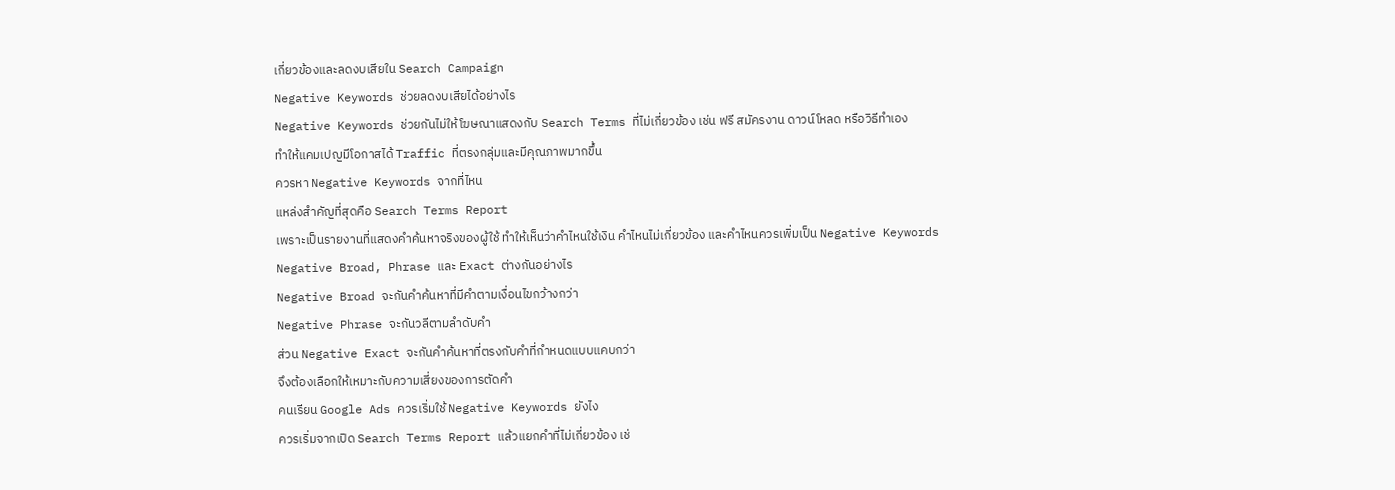เกี่ยวข้องและลดงบเสียใน Search Campaign
Negative Keywords ช่วยลดงบเสียได้อย่างไร
Negative Keywords ช่วยกันไม่ให้โฆษณาแสดงกับ Search Terms ที่ไม่เกี่ยวข้อง เช่น ฟรี สมัครงาน ดาวน์โหลด หรือวิธีทำเอง
ทำให้แคมเปญมีโอกาสได้ Traffic ที่ตรงกลุ่มและมีคุณภาพมากขึ้น
ควรหา Negative Keywords จากที่ไหน
แหล่งสำคัญที่สุดคือ Search Terms Report
เพราะเป็นรายงานที่แสดงคำค้นหาจริงของผู้ใช้ ทำให้เห็นว่าคำไหนใช้เงิน คำไหนไม่เกี่ยวข้อง และคำไหนควรเพิ่มเป็น Negative Keywords
Negative Broad, Phrase และ Exact ต่างกันอย่างไร
Negative Broad จะกันคำค้นหาที่มีคำตามเงื่อนไขกว้างกว่า
Negative Phrase จะกันวลีตามลำดับคำ
ส่วน Negative Exact จะกันคำค้นหาที่ตรงกับคำที่กำหนดแบบแคบกว่า
จึงต้องเลือกให้เหมาะกับความเสี่ยงของการตัดคำ
คนเรียน Google Ads ควรเริ่มใช้ Negative Keywords ยังไง
ควรเริ่มจากเปิด Search Terms Report แล้วแยกคำที่ไม่เกี่ยวข้อง เช่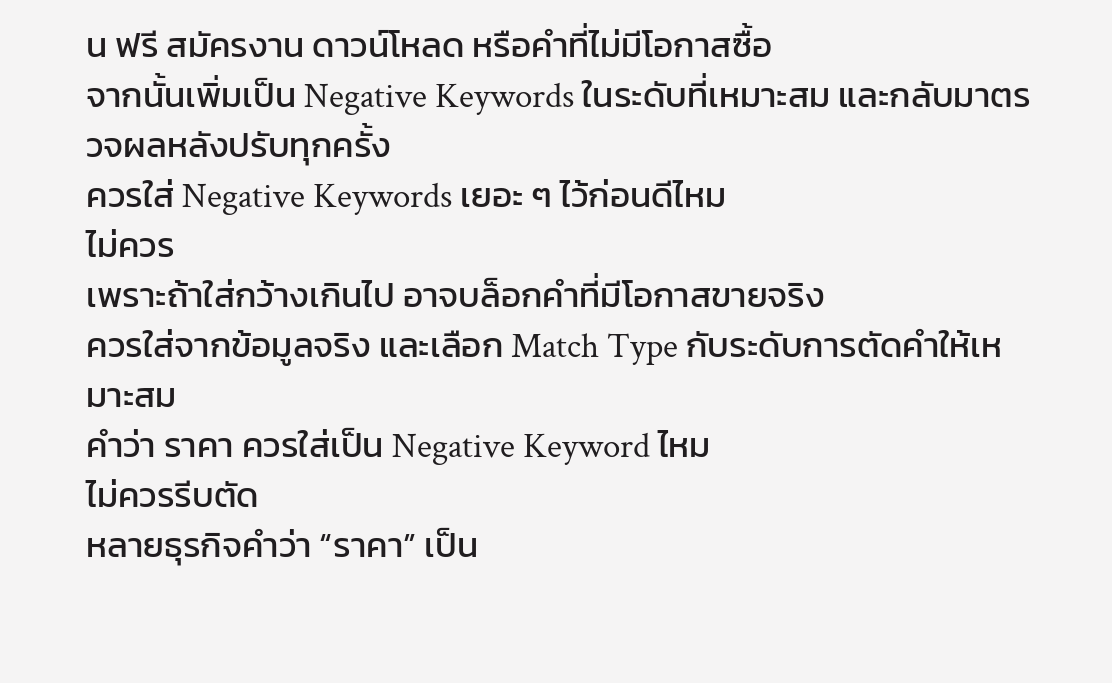น ฟรี สมัครงาน ดาวน์โหลด หรือคำที่ไม่มีโอกาสซื้อ
จากนั้นเพิ่มเป็น Negative Keywords ในระดับที่เหมาะสม และกลับมาตรวจผลหลังปรับทุกครั้ง
ควรใส่ Negative Keywords เยอะ ๆ ไว้ก่อนดีไหม
ไม่ควร
เพราะถ้าใส่กว้างเกินไป อาจบล็อกคำที่มีโอกาสขายจริง
ควรใส่จากข้อมูลจริง และเลือก Match Type กับระดับการตัดคำให้เหมาะสม
คำว่า ราคา ควรใส่เป็น Negative Keyword ไหม
ไม่ควรรีบตัด
หลายธุรกิจคำว่า “ราคา” เป็น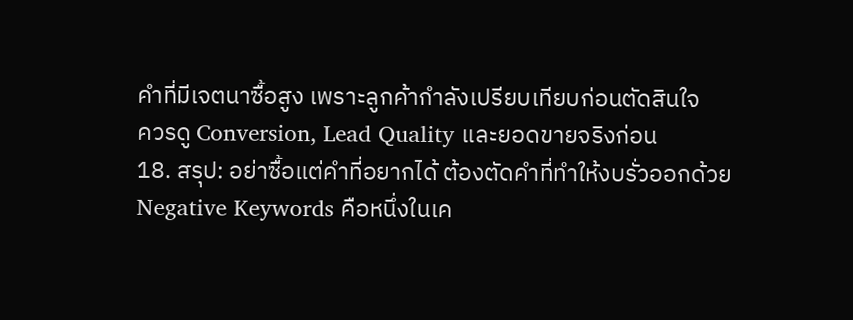คำที่มีเจตนาซื้อสูง เพราะลูกค้ากำลังเปรียบเทียบก่อนตัดสินใจ
ควรดู Conversion, Lead Quality และยอดขายจริงก่อน
18. สรุป: อย่าซื้อแต่คำที่อยากได้ ต้องตัดคำที่ทำให้งบรั่วออกด้วย
Negative Keywords คือหนึ่งในเค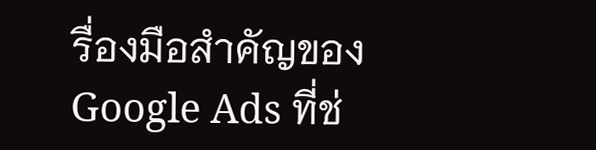รื่องมือสำคัญของ Google Ads ที่ช่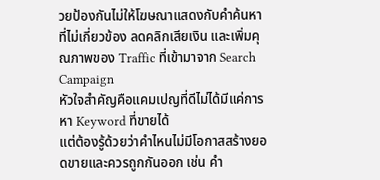วยป้องกันไม่ให้โฆษณาแสดงกับคำค้นหาที่ไม่เกี่ยวข้อง ลดคลิกเสียเงิน และเพิ่มคุณภาพของ Traffic ที่เข้ามาจาก Search Campaign
หัวใจสำคัญคือแคมเปญที่ดีไม่ได้มีแค่การหา Keyword ที่ขายได้
แต่ต้องรู้ด้วยว่าคำไหนไม่มีโอกาสสร้างยอดขายและควรถูกกันออก เช่น คำ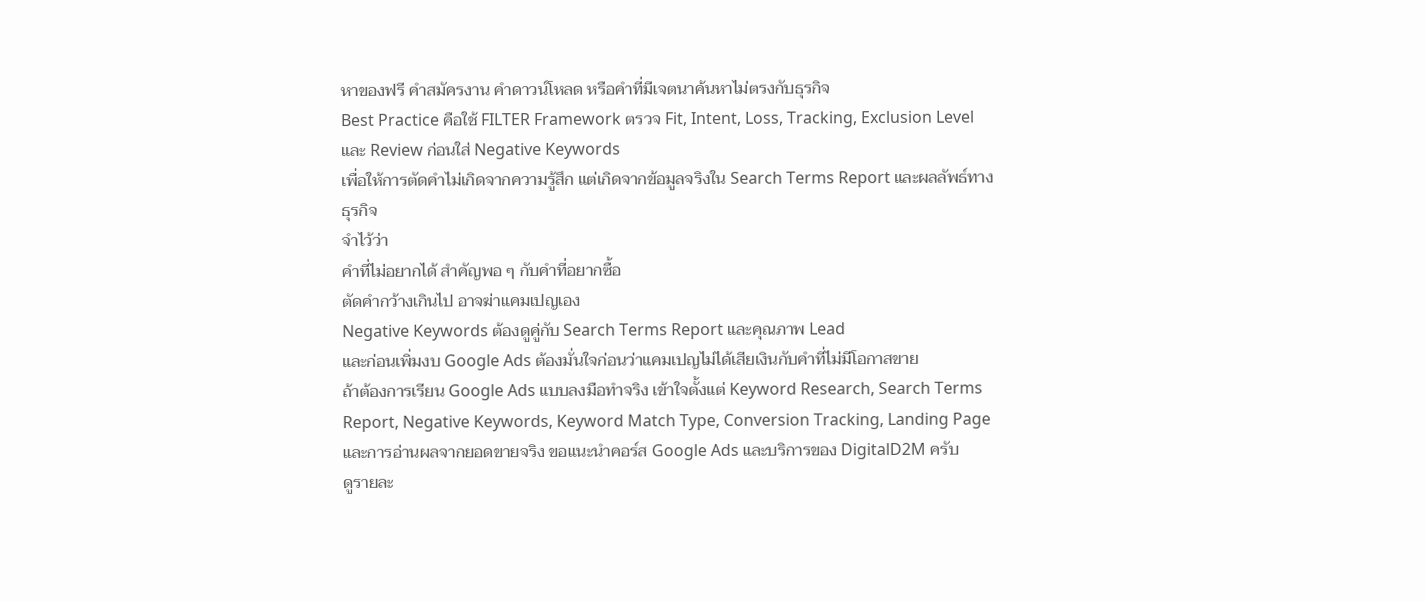หาของฟรี คำสมัครงาน คำดาวน์โหลด หรือคำที่มีเจตนาค้นหาไม่ตรงกับธุรกิจ
Best Practice คือใช้ FILTER Framework ตรวจ Fit, Intent, Loss, Tracking, Exclusion Level และ Review ก่อนใส่ Negative Keywords
เพื่อให้การตัดคำไม่เกิดจากความรู้สึก แต่เกิดจากข้อมูลจริงใน Search Terms Report และผลลัพธ์ทางธุรกิจ
จำไว้ว่า
คำที่ไม่อยากได้ สำคัญพอ ๆ กับคำที่อยากซื้อ
ตัดคำกว้างเกินไป อาจฆ่าแคมเปญเอง
Negative Keywords ต้องดูคู่กับ Search Terms Report และคุณภาพ Lead
และก่อนเพิ่มงบ Google Ads ต้องมั่นใจก่อนว่าแคมเปญไม่ได้เสียเงินกับคำที่ไม่มีโอกาสขาย
ถ้าต้องการเรียน Google Ads แบบลงมือทำจริง เข้าใจตั้งแต่ Keyword Research, Search Terms Report, Negative Keywords, Keyword Match Type, Conversion Tracking, Landing Page และการอ่านผลจากยอดขายจริง ขอแนะนำคอร์ส Google Ads และบริการของ DigitalD2M ครับ
ดูรายละ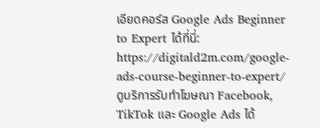เอียดคอร์ส Google Ads Beginner to Expert ได้ที่นี่:
https://digitald2m.com/google-ads-course-beginner-to-expert/
ดูบริการรับทำโฆษณา Facebook, TikTok และ Google Ads ได้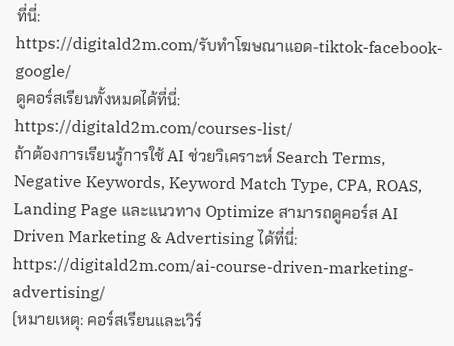ที่นี่:
https://digitald2m.com/รับทำโฆษณาแอด-tiktok-facebook-google/
ดูคอร์สเรียนทั้งหมดได้ที่นี่:
https://digitald2m.com/courses-list/
ถ้าต้องการเรียนรู้การใช้ AI ช่วยวิเคราะห์ Search Terms, Negative Keywords, Keyword Match Type, CPA, ROAS, Landing Page และแนวทาง Optimize สามารถดูคอร์ส AI Driven Marketing & Advertising ได้ที่นี่:
https://digitald2m.com/ai-course-driven-marketing-advertising/
(หมายเหตุ: คอร์สเรียนและเวิร์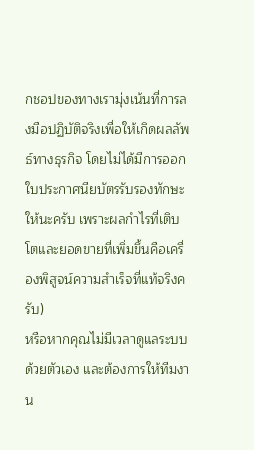กชอปของทางเรามุ่งเน้นที่การลงมือปฏิบัติจริงเพื่อให้เกิดผลลัพธ์ทางธุรกิจ โดยไม่ได้มีการออกใบประกาศนียบัตรรับรองทักษะให้นะครับ เพราะผลกำไรที่เติบโตและยอดขายที่เพิ่มขึ้นคือเครื่องพิสูจน์ความสำเร็จที่แท้จริงครับ)
หรือหากคุณไม่มีเวลาดูแลระบบด้วยตัวเอง และต้องการให้ทีมงาน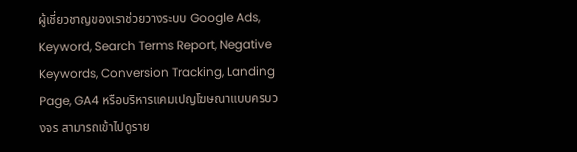ผู้เชี่ยวชาญของเราช่วยวางระบบ Google Ads, Keyword, Search Terms Report, Negative Keywords, Conversion Tracking, Landing Page, GA4 หรือบริหารแคมเปญโฆษณาแบบครบวงจร สามารถเข้าไปดูราย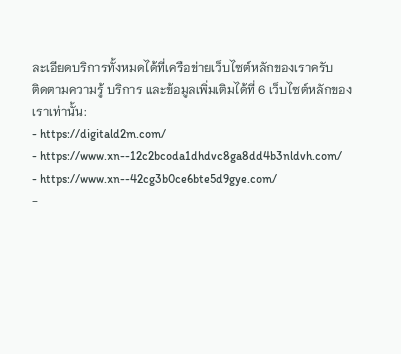ละเอียดบริการทั้งหมดได้ที่เครือข่ายเว็บไซต์หลักของเราครับ
ติดตามความรู้ บริการ และข้อมูลเพิ่มเติมได้ที่ 6 เว็บไซต์หลักของเราเท่านั้น:
- https://digitald2m.com/
- https://www.xn--12c2bcoda1dhdvc8ga8dd4b3nldvh.com/
- https://www.xn--42cg3b0ce6bte5d9gye.com/
-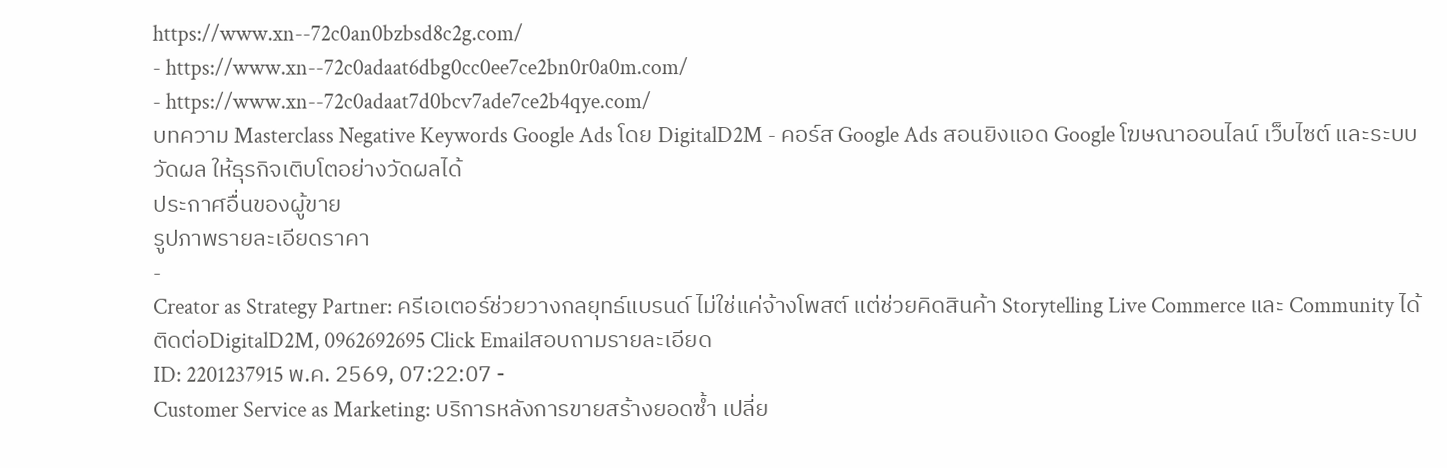https://www.xn--72c0an0bzbsd8c2g.com/
- https://www.xn--72c0adaat6dbg0cc0ee7ce2bn0r0a0m.com/
- https://www.xn--72c0adaat7d0bcv7ade7ce2b4qye.com/
บทความ Masterclass Negative Keywords Google Ads โดย DigitalD2M - คอร์ส Google Ads สอนยิงแอด Google โฆษณาออนไลน์ เว็บไซต์ และระบบวัดผล ให้ธุรกิจเติบโตอย่างวัดผลได้
ประกาศอื่นของผู้ขาย
รูปภาพรายละเอียดราคา
-
Creator as Strategy Partner: ครีเอเตอร์ช่วยวางกลยุทธ์แบรนด์ ไม่ใช่แค่จ้างโพสต์ แต่ช่วยคิดสินค้า Storytelling Live Commerce และ Community ได้
ติดต่อDigitalD2M, 0962692695 Click Emailสอบถามรายละเอียด
ID: 2201237915 พ.ค. 2569, 07:22:07 -
Customer Service as Marketing: บริการหลังการขายสร้างยอดซ้ำ เปลี่ย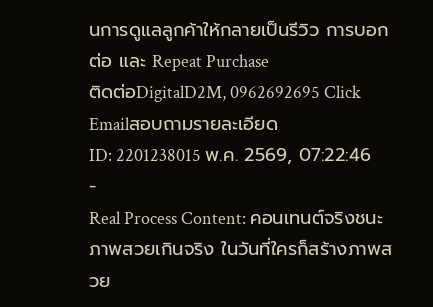นการดูแลลูกค้าให้กลายเป็นรีวิว การบอกต่อ และ Repeat Purchase
ติดต่อDigitalD2M, 0962692695 Click Emailสอบถามรายละเอียด
ID: 2201238015 พ.ค. 2569, 07:22:46 -
Real Process Content: คอนเทนต์จริงชนะภาพสวยเกินจริง ในวันที่ใครก็สร้างภาพสวย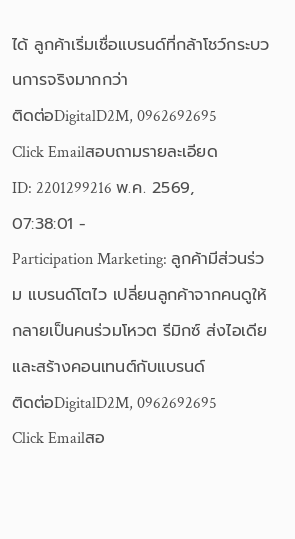ได้ ลูกค้าเริ่มเชื่อแบรนด์ที่กล้าโชว์กระบวนการจริงมากกว่า
ติดต่อDigitalD2M, 0962692695 Click Emailสอบถามรายละเอียด
ID: 2201299216 พ.ค. 2569, 07:38:01 -
Participation Marketing: ลูกค้ามีส่วนร่วม แบรนด์โตไว เปลี่ยนลูกค้าจากคนดูให้กลายเป็นคนร่วมโหวต รีมิกซ์ ส่งไอเดีย และสร้างคอนเทนต์กับแบรนด์
ติดต่อDigitalD2M, 0962692695 Click Emailสอ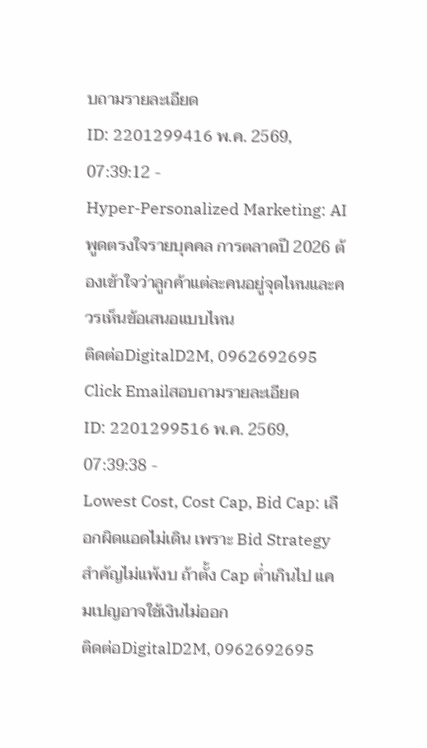บถามรายละเอียด
ID: 2201299416 พ.ค. 2569, 07:39:12 -
Hyper-Personalized Marketing: AI พูดตรงใจรายบุคคล การตลาดปี 2026 ต้องเข้าใจว่าลูกค้าแต่ละคนอยู่จุดไหนและควรเห็นข้อเสนอแบบไหน
ติดต่อDigitalD2M, 0962692695 Click Emailสอบถามรายละเอียด
ID: 2201299516 พ.ค. 2569, 07:39:38 -
Lowest Cost, Cost Cap, Bid Cap: เลือกผิดแอดไม่เดิน เพราะ Bid Strategy สำคัญไม่แพ้งบ ถ้าตั้ง Cap ต่ำเกินไป แคมเปญอาจใช้เงินไม่ออก
ติดต่อDigitalD2M, 0962692695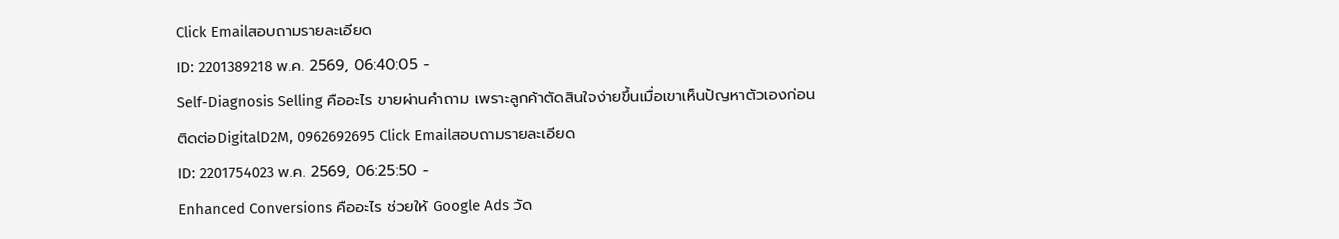Click Emailสอบถามรายละเอียด
ID: 2201389218 พ.ค. 2569, 06:40:05 -
Self-Diagnosis Selling คืออะไร ขายผ่านคำถาม เพราะลูกค้าตัดสินใจง่ายขึ้นเมื่อเขาเห็นปัญหาตัวเองก่อน
ติดต่อDigitalD2M, 0962692695 Click Emailสอบถามรายละเอียด
ID: 2201754023 พ.ค. 2569, 06:25:50 -
Enhanced Conversions คืออะไร ช่วยให้ Google Ads วัด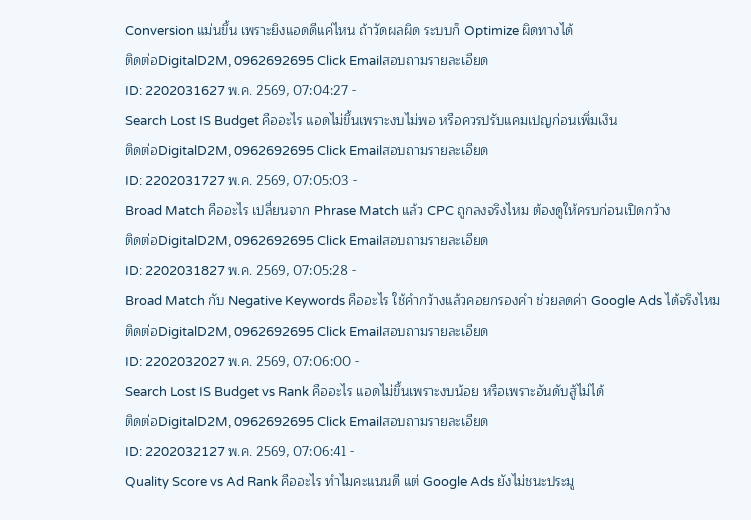Conversion แม่นขึ้น เพราะยิงแอดดีแค่ไหน ถ้าวัดผลผิด ระบบก็ Optimize ผิดทางได้
ติดต่อDigitalD2M, 0962692695 Click Emailสอบถามรายละเอียด
ID: 2202031627 พ.ค. 2569, 07:04:27 -
Search Lost IS Budget คืออะไร แอดไม่ขึ้นเพราะงบไม่พอ หรือควรปรับแคมเปญก่อนเพิ่มเงิน
ติดต่อDigitalD2M, 0962692695 Click Emailสอบถามรายละเอียด
ID: 2202031727 พ.ค. 2569, 07:05:03 -
Broad Match คืออะไร เปลี่ยนจาก Phrase Match แล้ว CPC ถูกลงจริงไหม ต้องดูให้ครบก่อนเปิดกว้าง
ติดต่อDigitalD2M, 0962692695 Click Emailสอบถามรายละเอียด
ID: 2202031827 พ.ค. 2569, 07:05:28 -
Broad Match กับ Negative Keywords คืออะไร ใช้คำกว้างแล้วคอยกรองคำ ช่วยลดค่า Google Ads ได้จริงไหม
ติดต่อDigitalD2M, 0962692695 Click Emailสอบถามรายละเอียด
ID: 2202032027 พ.ค. 2569, 07:06:00 -
Search Lost IS Budget vs Rank คืออะไร แอดไม่ขึ้นเพราะงบน้อย หรือเพราะอันดับสู้ไม่ได้
ติดต่อDigitalD2M, 0962692695 Click Emailสอบถามรายละเอียด
ID: 2202032127 พ.ค. 2569, 07:06:41 -
Quality Score vs Ad Rank คืออะไร ทำไมคะแนนดี แต่ Google Ads ยังไม่ชนะประมู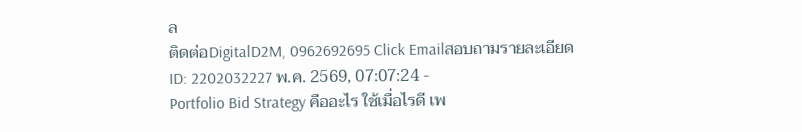ล
ติดต่อDigitalD2M, 0962692695 Click Emailสอบถามรายละเอียด
ID: 2202032227 พ.ค. 2569, 07:07:24 -
Portfolio Bid Strategy คืออะไร ใช้เมื่อไรดี เพ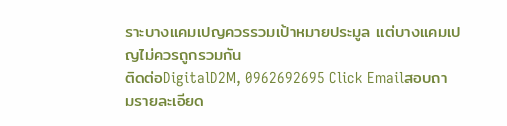ราะบางแคมเปญควรรวมเป้าหมายประมูล แต่บางแคมเปญไม่ควรถูกรวมกัน
ติดต่อDigitalD2M, 0962692695 Click Emailสอบถามรายละเอียด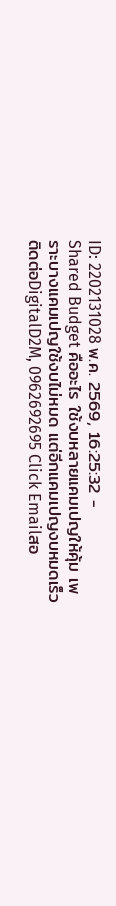ID: 2202131028 พ.ค. 2569, 16:25:32 -
Shared Budget คืออะไร ใช้งบหลายแคมเปญให้คุ้ม เพราะบางแคมเปญใช้งบไม่หมด แต่อีกแคมเปญงบหมดเร็ว
ติดต่อDigitalD2M, 0962692695 Click Emailสอ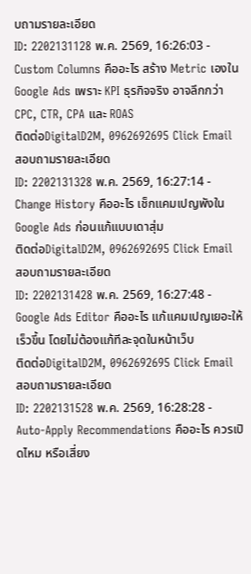บถามรายละเอียด
ID: 2202131128 พ.ค. 2569, 16:26:03 -
Custom Columns คืออะไร สร้าง Metric เองใน Google Ads เพราะ KPI ธุรกิจจริง อาจลึกกว่า CPC, CTR, CPA และ ROAS
ติดต่อDigitalD2M, 0962692695 Click Emailสอบถามรายละเอียด
ID: 2202131328 พ.ค. 2569, 16:27:14 -
Change History คืออะไร เช็กแคมเปญพังใน Google Ads ก่อนแก้แบบเดาสุ่ม
ติดต่อDigitalD2M, 0962692695 Click Emailสอบถามรายละเอียด
ID: 2202131428 พ.ค. 2569, 16:27:48 -
Google Ads Editor คืออะไร แก้แคมเปญเยอะให้เร็วขึ้น โดยไม่ต้องแก้ทีละจุดในหน้าเว็บ
ติดต่อDigitalD2M, 0962692695 Click Emailสอบถามรายละเอียด
ID: 2202131528 พ.ค. 2569, 16:28:28 -
Auto-Apply Recommendations คืออะไร ควรเปิดไหม หรือเสี่ยง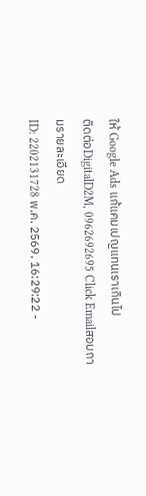ให้ Google Ads แก้แคมเปญแทนเราเกินไป
ติดต่อDigitalD2M, 0962692695 Click Emailสอบถามรายละเอียด
ID: 2202131728 พ.ค. 2569, 16:29:22 -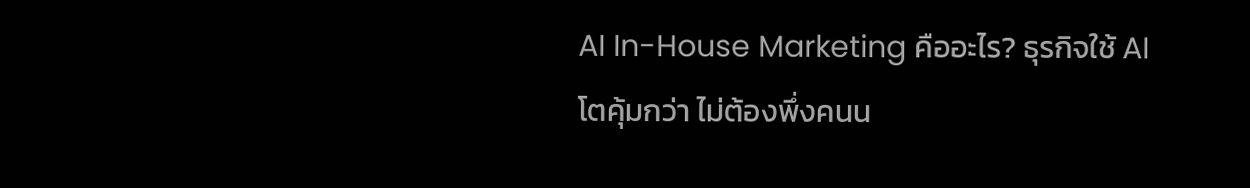AI In-House Marketing คืออะไร? ธุรกิจใช้ AI โตคุ้มกว่า ไม่ต้องพึ่งคนน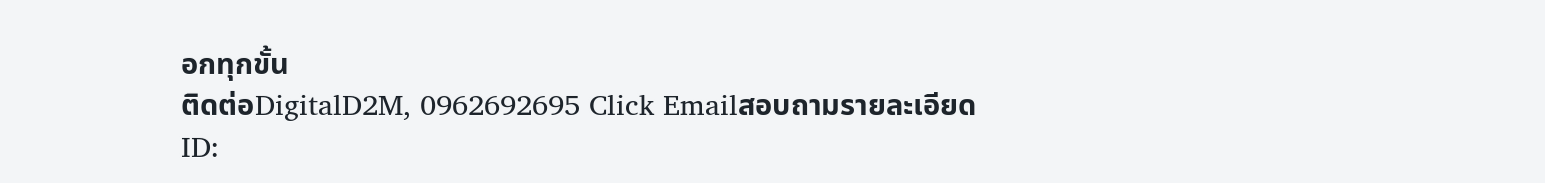อกทุกขั้น
ติดต่อDigitalD2M, 0962692695 Click Emailสอบถามรายละเอียด
ID: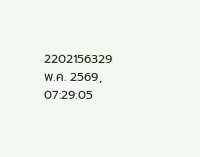2202156329 พ.ค. 2569, 07:29:05